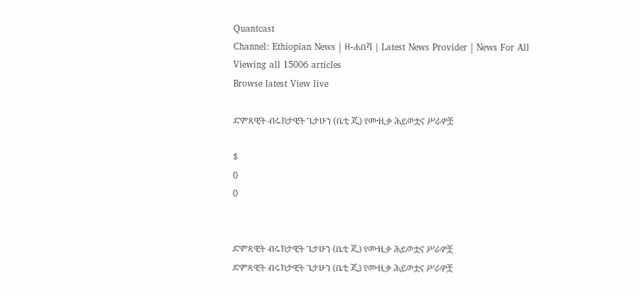Quantcast
Channel: Ethiopian News | ዘ-ሐበሻ | Latest News Provider | News For All
Viewing all 15006 articles
Browse latest View live

ድምጻዊት ብሩክታዊት ጌታሁን (ቤቲ ጂ) የሙዚቃ ሕይወቷና ሥራዎቿ

$
0
0


ድምጻዊት ብሩክታዊት ጌታሁን (ቤቲ ጂ) የሙዚቃ ሕይወቷና ሥራዎቿ
ድምጻዊት ብሩክታዊት ጌታሁን (ቤቲ ጂ) የሙዚቃ ሕይወቷና ሥራዎቿ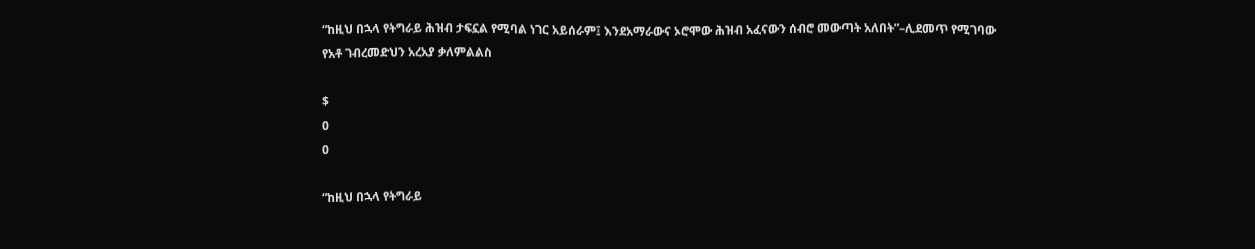“ከዚህ በኋላ የትግራይ ሕዝብ ታፍኗል የሚባል ነገር አይሰራም፤ እንደአማራውና ኦሮሞው ሕዝብ አፈናውን ሰብሮ መውጣት አለበት”–ሊደመጥ የሚገባው የአቶ ገብረመድህን አረአያ ቃለምልልስ

$
0
0

“ከዚህ በኋላ የትግራይ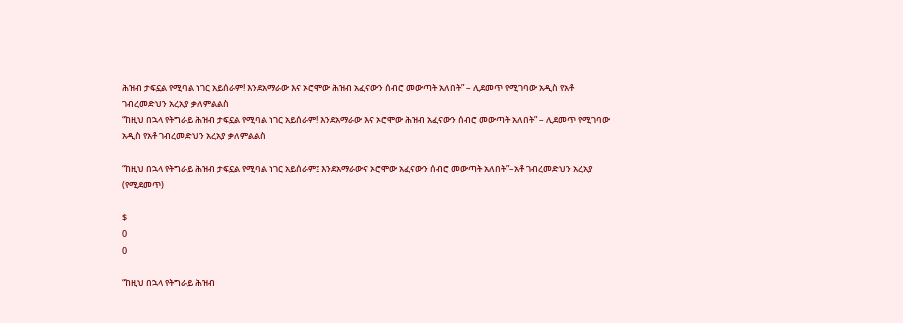ሕዝብ ታፍኗል የሚባል ነገር አይሰራም! እንደአማራው እና ኦሮሞው ሕዝብ አፈናውን ሰብሮ መውጣት አለበት” – ሊደመጥ የሚገባው አዲስ የአቶ ገብረመድህን አረአያ ቃለምልልስ
“ከዚህ በኋላ የትግራይ ሕዝብ ታፍኗል የሚባል ነገር አይሰራም! እንደአማራው እና ኦሮሞው ሕዝብ አፈናውን ሰብሮ መውጣት አለበት” – ሊደመጥ የሚገባው አዲስ የአቶ ገብረመድህን አረአያ ቃለምልልስ

“ከዚህ በኋላ የትግራይ ሕዝብ ታፍኗል የሚባል ነገር አይሰራም፤ እንደአማራውና ኦሮሞው አፈናውን ሰብሮ መውጣት አለበት”–አቶ ገብረመድህን አረአያ (የሚደመጥ)

$
0
0

“ከዚህ በኋላ የትግራይ ሕዝብ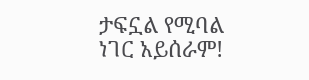ታፍኗል የሚባል ነገር አይሰራም!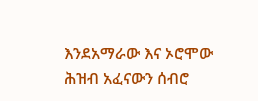እንደአማራው እና ኦሮሞው ሕዝብ አፈናውን ሰብሮ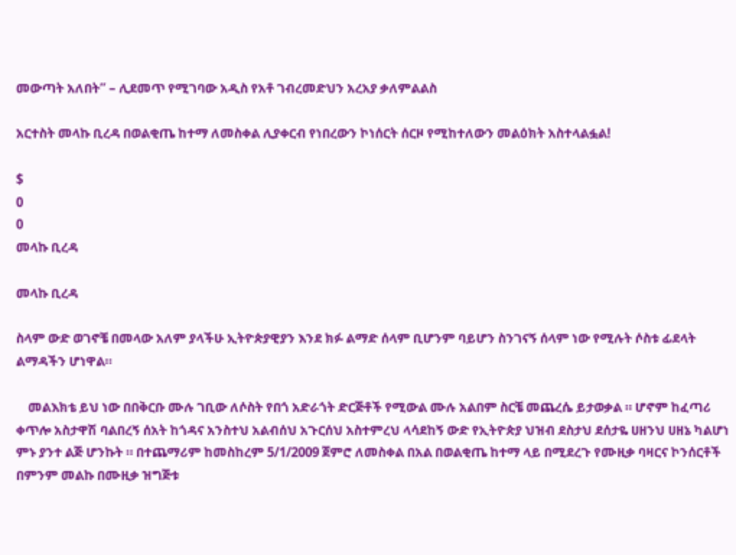መውጣት አለበት” – ሊደመጥ የሚገባው አዲስ የአቶ ገብረመድህን አረአያ ቃለምልልስ

አርተስት መላኩ ቢረዳ በወልቂጤ ከተማ ለመስቀል ሊያቀርብ የነበረውን ኮነሰርት ሰርዞ የሚከተለውን መልዕክት አስተላልፏል!

$
0
0
መላኩ ቢረዳ

መላኩ ቢረዳ

ስላም ውድ ወገኖቼ በመላው አለም ያላችሁ ኢትዮጵያዊያን እንደ ክፉ ልማድ ሰላም ቢሆንም ባይሆን ስንገናኝ ሰላም ነው የሚሉት ሶስቱ ፊደላት ልማዳችን ሆነዋል።

    መልእክቴ ይህ ነው በበቅርቡ ሙሉ ገቢው ለሶስት የበጎ አድራጎት ድርጅቶች የሚውል ሙሉ አልበም ስርቼ መጨረሴ ይታወቃል ። ሆኖም ከፈጣሪ ቀጥሎ አስታዋሽ ባልበረኝ ሰአት ከጎዳና አንስተህ አልብሰህ አጉርሰህ አስተምረህ ላሳደከኝ ውድ የኢትዮጵያ ህዝብ ደስታህ ደሰታዬ ሀዘንህ ሀዘኔ ካልሆነ ምኑ ያንተ ልጅ ሆንኩት ። በተጨማሪም ከመስከረም 5/1/2009 ጀምሮ ለመስቀል በአል በወልቂጤ ከተማ ላይ በሚደረጉ የሙዚቃ ባዛርና ኮንሰርቶች በምንም መልኩ በሙዚቃ ዝግጅቱ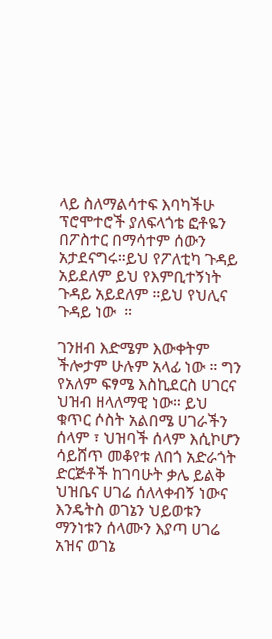ላይ ስለማልሳተፍ እባካችሁ ፕሮሞተሮች ያለፍላጎቴ ፎቶዬን በፖስተር በማሳተም ሰውን አታደናግሩ።ይህ የፖለቲካ ጉዳይ አይደለም ይህ የእምቢተኝነት ጉዳይ አይደለም ።ይህ የህሊና ጉዳይ ነው  ።

ገንዘብ እድሜም እውቀትም ችሎታም ሁሉም አላፊ ነው ። ግን የአለም ፍፃሜ እስኪደርስ ሀገርና ህዝብ ዘላለማዊ ነው። ይህ ቁጥር ሶስት አልበሜ ሀገራችን ሰላም ፣ ህዝባች ሰላም እሲኮሆን ሳይሸጥ መቆየቱ ለበጎ አድራጎት ድርጅቶች ከገባሁት ቃሌ ይልቅ ህዝቤና ሀገሬ ሰለላቀብኝ ነውና እንዴትስ ወገኔን ህይወቱን ማንነቱን ሰላሙን እያጣ ሀገሬ አዝና ወገኔ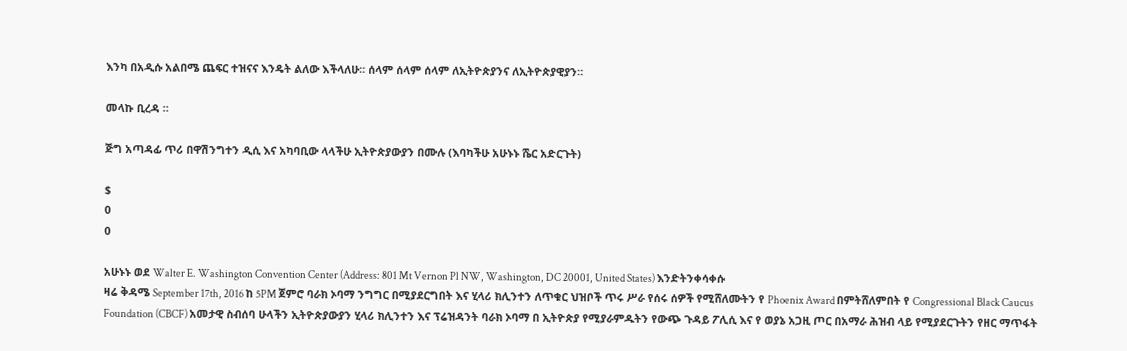እንካ በአዲሱ አልበሜ ጨፍር ተዝናና እንዴት ልለው እችላለሁ። ሰላም ሰላም ሰላም ለኢትዮጵያንና ለኢትዮጵያዊያን።

መላኩ ቢረዳ ።

ጅግ አጣዳፊ ጥሪ በዋሽንግተን ዲሲ እና አካባቢው ላላችሁ ኢትዮጵያውያን በሙሉ (እባካችሁ አሁኑኑ ሼር አድርጉት)

$
0
0

አሁኑኑ ወደ Walter E. Washington Convention Center (Address: 801 Mt Vernon Pl NW, Washington, DC 20001, United States) እንድትንቀሳቀሱ
ዛሬ ቅዳሜ September 17th, 2016 ከ 5PM ጀምሮ ባራክ ኦባማ ንግግር በሚያደርግበት እና ሂላሪ ክሊንተን ለጥቁር ህዝቦች ጥሩ ሥራ የሰሩ ሰዎች የሚሸለሙትን የ Phoenix Award በምትሸለምበት የ Congressional Black Caucus Foundation (CBCF) አመታዊ ስብሰባ ሁላችን ኢትዮጵያውያን ሂላሪ ክሊንተን እና ፕሬዝዳንት ባራክ ኦባማ በ ኢትዮጵያ የሚያራምዱትን የውጭ ጉዳይ ፖሊሲ እና የ ወያኔ አጋዚ ጦር በአማራ ሕዝብ ላይ የሚያደርጉትን የዘር ማጥፋት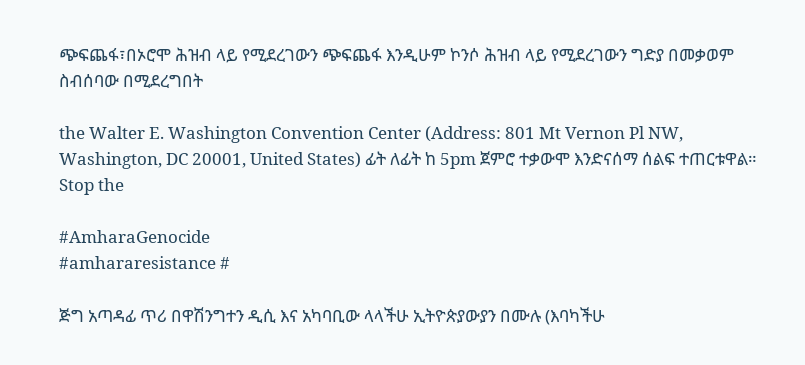ጭፍጨፋ፣በኦሮሞ ሕዝብ ላይ የሚደረገውን ጭፍጨፋ እንዲሁም ኮንሶ ሕዝብ ላይ የሚደረገውን ግድያ በመቃወም ስብሰባው በሚደረግበት

the Walter E. Washington Convention Center (Address: 801 Mt Vernon Pl NW, Washington, DC 20001, United States) ፊት ለፊት ከ 5pm ጀምሮ ተቃውሞ እንድናሰማ ሰልፍ ተጠርቱዋል። Stop the

#AmharaGenocide
#amhararesistance #

ጅግ አጣዳፊ ጥሪ በዋሽንግተን ዲሲ እና አካባቢው ላላችሁ ኢትዮጵያውያን በሙሉ (እባካችሁ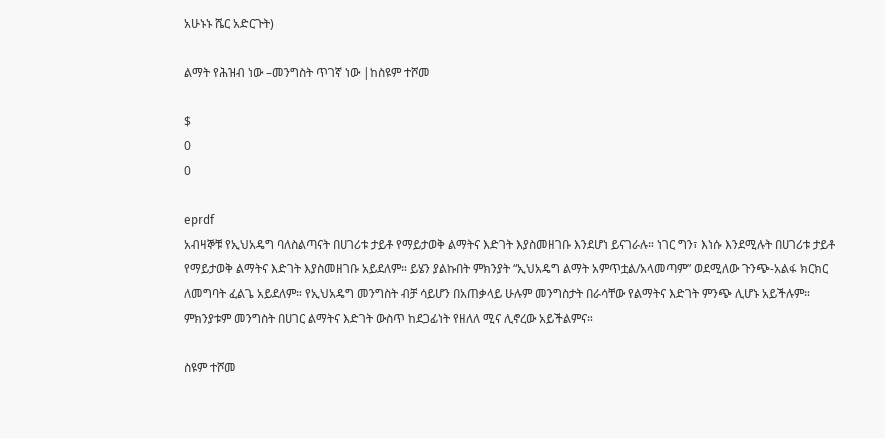አሁኑኑ ሼር አድርጉት)

ልማት የሕዝብ ነው –መንግስት ጥገኛ ነው |ከስዩም ተሾመ

$
0
0

eprdf
አብዛኞቹ የኢህአዴግ ባለስልጣናት በሀገሪቱ ታይቶ የማይታወቅ ልማትና እድገት እያስመዘገቡ እንደሆነ ይናገራሉ። ነገር ግን፣ እነሱ እንደሚሉት በሀገሪቱ ታይቶ የማይታወቅ ልማትና እድገት እያስመዘገቡ አይደለም። ይሄን ያልኩበት ምክንያት “ኢህአዴግ ልማት አምጥቷል/አላመጣም” ወደሚለው ጉንጭ-አልፋ ክርክር ለመግባት ፈልጌ አይደለም። የኢህአዴግ መንግስት ብቻ ሳይሆን በአጠቃላይ ሁሉም መንግስታት በራሳቸው የልማትና እድገት ምንጭ ሊሆኑ አይችሉም። ምክንያቱም መንግስት በሀገር ልማትና እድገት ውስጥ ከደጋፊነት የዘለለ ሚና ሊኖረው አይችልምና።

ስዩም ተሾመ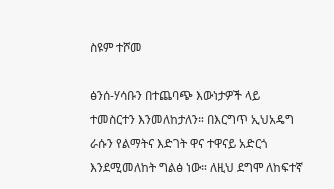ስዩም ተሾመ

ፅንሰ-ሃሳቡን በተጨባጭ እውነታዎች ላይ ተመስርተን እንመለከታለን። በእርግጥ ኢህአዴግ ራሱን የልማትና እድገት ዋና ተዋናይ አድርጎ እንደሚመለከት ግልፅ ነው። ለዚህ ደግሞ ለከፍተኛ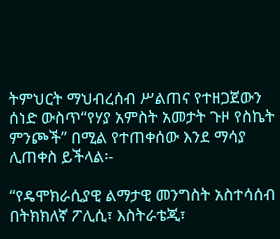ትምህርት ማህብረሰብ ሥልጠና የተዘጋጀውን ሰነድ ውስጥ“የሃያ አምስት አመታት ጉዞ የስኬት ምንጮች” በሚል የተጠቀሰው እንደ ማሳያ ሊጠቀስ ይችላል፡-

“የዴሞክራሲያዊ ልማታዊ መንግስት አስተሳሰብ በትክክለኛ ፖሊሲ፣ እስትራቴጂ፣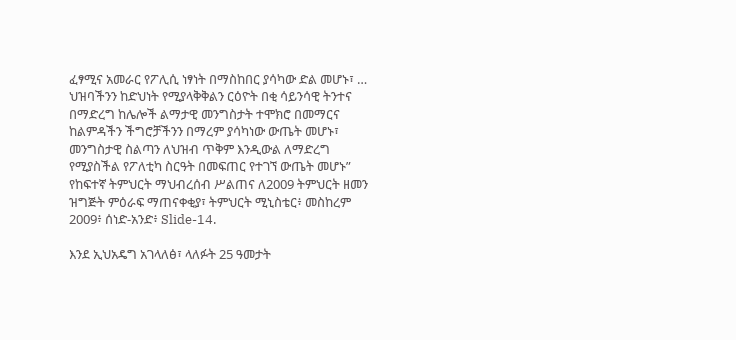ፈፃሚና አመራር የፖሊሲ ነፃነት በማስከበር ያሳካው ድል መሆኑ፣ … ህዝባችንን ከድህነት የሚያላቅቅልን ርዕዮት በቂ ሳይንሳዊ ትንተና በማድረግ ከሌሎች ልማታዊ መንግስታት ተሞክሮ በመማርና ከልምዳችን ችግሮቻችንን በማረም ያሳካነው ውጤት መሆኑ፣ መንግስታዊ ስልጣን ለህዝብ ጥቅም እንዲውል ለማድረግ የሚያስችል የፖለቲካ ስርዓት በመፍጠር የተገኘ ውጤት መሆኑ” የከፍተኛ ትምህርት ማህብረሰብ ሥልጠና ለ2009 ትምህርት ዘመን ዝግጅት ምዕራፍ ማጠናቀቂያ፣ ትምህርት ሚኒስቴር፥ መስከረም 2009፥ ሰነድ-አንድ፥ Slide-14.

እንደ ኢህአዴግ አገላለፅ፣ ላለፉት 25 ዓመታት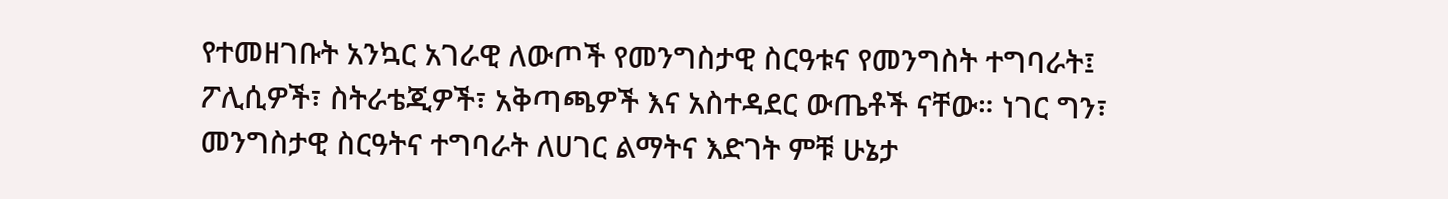የተመዘገቡት አንኳር አገራዊ ለውጦች የመንግስታዊ ስርዓቱና የመንግስት ተግባራት፤ ፖሊሲዎች፣ ስትራቴጂዎች፣ አቅጣጫዎች እና አስተዳደር ውጤቶች ናቸው። ነገር ግን፣ መንግስታዊ ስርዓትና ተግባራት ለሀገር ልማትና እድገት ምቹ ሁኔታ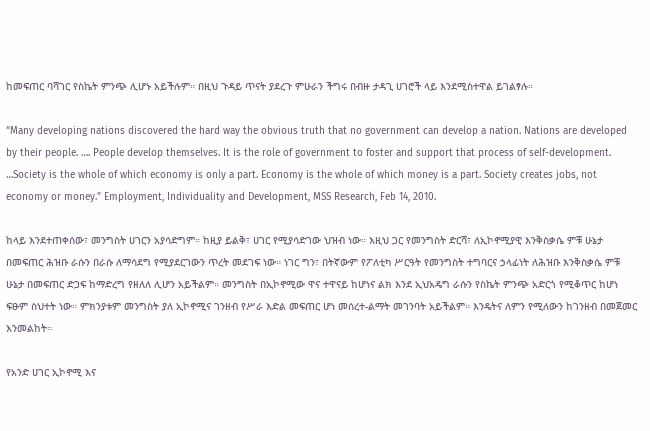ከመፍጠር ባሻገር የስኬት ምንጭ ሊሆኑ አይችሉም። በዚህ ጉዳይ ጥናት ያደረጉ ምሁራን ችግሩ በብዙ ታዳጊ ሀገሮች ላይ እንደሚስተዋል ይገልፃሉ።

“Many developing nations discovered the hard way the obvious truth that no government can develop a nation. Nations are developed by their people. …. People develop themselves. It is the role of government to foster and support that process of self-development. …Society is the whole of which economy is only a part. Economy is the whole of which money is a part. Society creates jobs, not economy or money.” Employment, Individuality and Development, MSS Research, Feb 14, 2010.

ከላይ እንደተጠቀሰው፣ መንግስት ሀገርን አያሳድግም። ከዚያ ይልቅ፣ ሀገር የሚያሳድገው ህዝብ ነው። እዚህ ጋር የመንግስት ድርሻ፣ ለኢኮኖሚያዊ እንቅስቃሴ ምቹ ሁኔታ በመፍጠር ሕዝቡ ራሱን በራሱ ለማሳደግ የሚያደርገውን ጥረት መደገፍ ነው። ነገር ግን፣ በትኛውም የፖለቲካ ሥርዓት የመንግስት ተግባርና ኃላፊነት ለሕዝቡ እንቅስቃሴ ምቹ ሁኔታ በመፍጠር ድጋፍ ከማድረግ የዘለለ ሊሆን አይችልም። መንግስት በኢኮኖሚው ዋና ተዋናይ ከሆነና ልክ እንደ ኢህአዴግ ራሱን የስኬት ምንጭ አድርጎ የሚቆጥር ከሆነ ፍፁም ስህተት ነው። ምክንያቱም መንግስት ያለ ኢኮኖሚና ገንዘብ የሥራ እድል መፍጠር ሆነ መሰረተ-ልማት መገንባት አይችልም። እንዴትና ለምን የሚለውን ከገንዘብ በመጀመር እንመልከት።

የአንድ ሀገር ኢኮኖሚ እና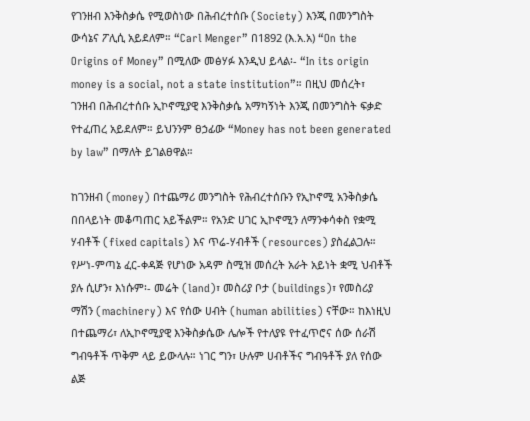የገንዘብ እንቅስቃሴ የሚወስነው በሕብረተሰቡ (Society) እንጂ በመንግስት ውሳኔና ፖሊሲ አይደለም። “Carl Menger” በ1892 (እ.አ.አ) “On the Origins of Money” በሚለው መፅሃፉ እንዲህ ይላል፡- “In its origin money is a social, not a state institution”። በዚህ መሰረት፣ ገንዘብ በሕብረተሰቡ ኢኮኖሚያዊ እንቅስቃሴ አማካኝነት እንጂ በመንግስት ፍቃድ የተፈጠረ አይደለም። ይህንንም ፀኃፊው “Money has not been generated by law” በማለት ይገልፀዋል።

ከገንዘብ (money) በተጨማሪ መንግስት የሕብረተሰቡን የኢኮኖሚ አንቅስቃሴ በበላይነት መቆጣጠር አይችልም። የአንድ ሀገር ኢኮኖሚን ለማንቀሳቀስ የቋሚ ሃብቶች (fixed capitals) እና ጥሬ-ሃብቶች (resources) ያስፈልጋሉ። የሥነ-ምጣኔ ፈር-ቀዳጅ የሆነው አዳም ስሚዝ መሰረት አራት አይነት ቋሚ ህብቶች ያሉ ሲሆን፣ እነሱም፡- መሬት (land)፣ መስሪያ ቦታ (buildings)፣ የመስሪያ ማሽን (machinery) እና የሰው ሀብት (human abilities) ናቸው። ከእነዚህ በተጨማሪ፣ ለኢኮኖሚያዊ እንቅስቃሴው ሌሎች የተለያዩ የተፈጥሮና ሰው ሰራሽ ግብዓቶች ጥቅም ላይ ይውላሉ። ነገር ግን፣ ሁሉም ሀብቶችና ግብዓቶች ያለ የሰው ልጅ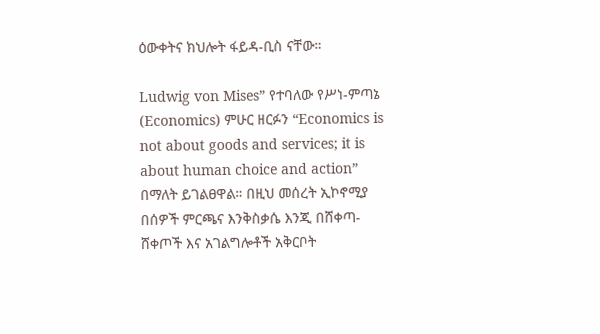ዕውቀትና ክህሎት ፋይዳ-ቢስ ናቸው።

Ludwig von Mises” የተባለው የሥነ-ምጣኔ (Economics) ምሁር ዘርፉን “Economics is not about goods and services; it is about human choice and action” በማለት ይገልፀዋል። በዚህ መሰረት ኢኮኖሚያ በሰዎች ምርጫና እንቅስቃሴ እንጂ በሸቀጣ-ሸቀጦች እና አገልግሎቶች አቅርቦት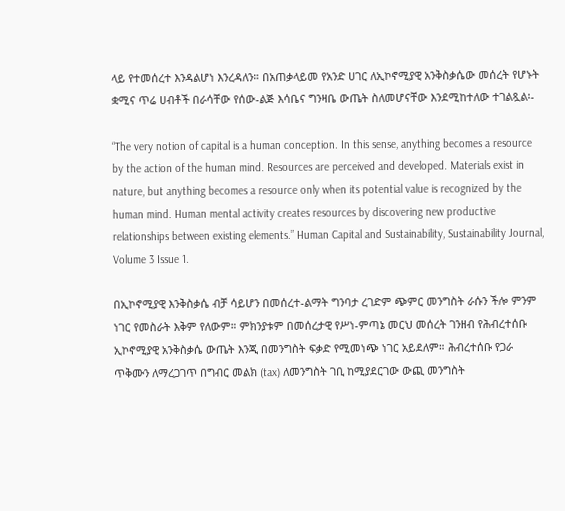ላይ የተመሰረተ እንዳልሆነ እንረዳለን። በአጠቃላይመ የአንድ ሀገር ለኢኮኖሚያዊ አንቅስቃሴው መሰረት የሆኑት ቋሚና ጥሬ ሀብቶች በራሳቸው የሰው-ልጅ እሳቤና ግንዛቤ ውጤት ስለመሆናቸው እንደሚከተለው ተገልጿል፡-

“The very notion of capital is a human conception. In this sense, anything becomes a resource by the action of the human mind. Resources are perceived and developed. Materials exist in nature, but anything becomes a resource only when its potential value is recognized by the human mind. Human mental activity creates resources by discovering new productive relationships between existing elements.” Human Capital and Sustainability, Sustainability Journal, Volume 3 Issue 1.

በኢኮኖሚያዊ እንቅስቃሴ ብቻ ሳይሆን በመሰረተ-ልማት ግንባታ ረገድም ጭምር መንግስት ራሱን ችሎ ምንም ነገር የመስራት እቅም የለውም። ምክንያቱም በመሰረታዊ የሥነ-ምጣኔ መርህ መሰረት ገንዘብ የሕብረተሰቡ ኢኮኖሚያዊ አንቅስቃሴ ውጤት እንጂ በመንግስት ፍቃድ የሚመነጭ ነገር አይደለም። ሕብረተሰቡ የጋራ ጥቅሙን ለማረጋገጥ በግብር መልክ (tax) ለመንግስት ገቢ ከሚያደርገው ውጪ መንግስት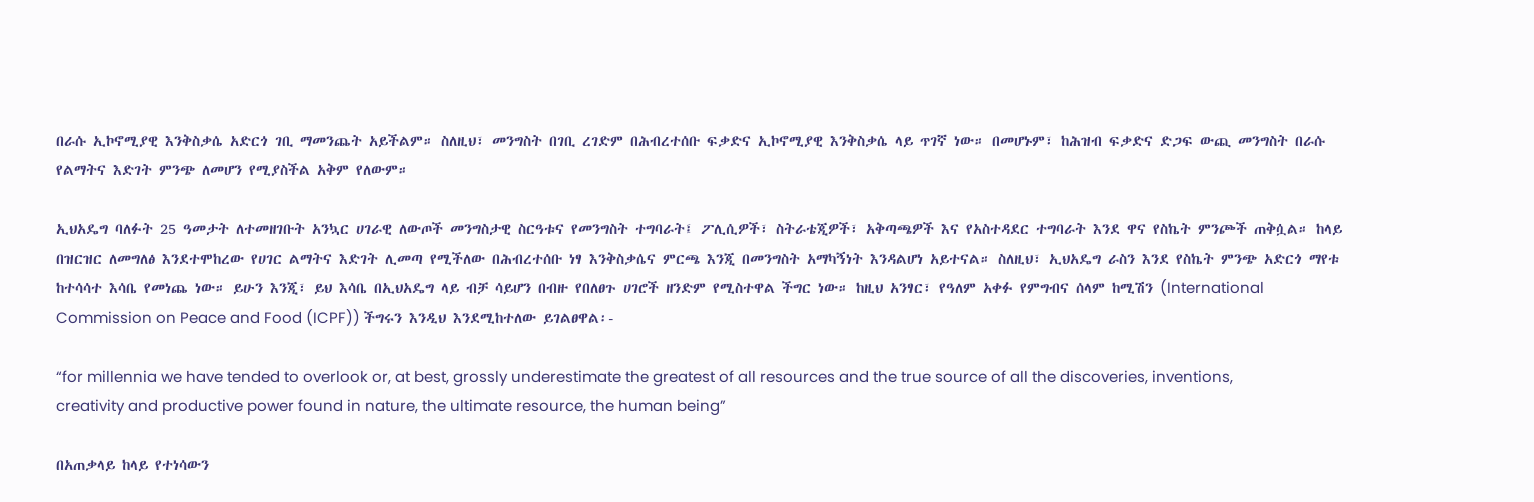በራሱ ኢኮኖሚያዊ እንቅስቃሴ አድርጎ ገቢ ማመንጨት አይችልም። ስለዚህ፣ መንግስት በገቢ ረገድም በሕብረተሰቡ ፍቃድና ኢኮኖሚያዊ እንቅስቃሴ ላይ ጥገኛ ነው። በመሆኑም፣ ከሕዝብ ፍቃድና ድጋፍ ውጪ መንግስት በራሱ የልማትና እድገት ምንጭ ለመሆን የሚያስችል አቅም የለውም።

ኢህአዴግ ባለፉት 25 ዓመታት ለተመዘገቡት አንኳር ሀገራዊ ለውጦች መንግስታዊ ስርዓቱና የመንግስት ተግባራት፤ ፖሊሲዎች፣ ስትራቴጂዎች፣ አቅጣጫዎች እና የአስተዳደር ተግባራት እንደ ዋና የስኬት ምንጮች ጠቅሷል። ከላይ በዝርዝር ለመግለፅ እንደተሞከረው የሀገር ልማትና እድገት ሊመጣ የሚችለው በሕብረተሰቡ ነፃ እንቅስቃሴና ምርጫ እንጂ በመንግስት አማካኝነት እንዳልሆነ አይተናል። ስለዚህ፣ ኢህአዴግ ራስን እንደ የስኬት ምንጭ አድርጎ ማየቱ ከተሳሳተ እሳቤ የመነጨ ነው። ይሁን እንጂ፣ ይህ እሳቤ በኢህአዴግ ላይ ብቻ ሳይሆን በብዙ የበለፀጉ ሀገሮች ዘንድም የሚስተዋል ችግር ነው። ከዚህ አንፃር፣ የዓለም አቀፉ የምግብና ሰላም ከሚሽን (International Commission on Peace and Food (ICPF)) ችግሩን እንዲህ እንደሚከተለው ይገልፀዋል፡-

“for millennia we have tended to overlook or, at best, grossly underestimate the greatest of all resources and the true source of all the discoveries, inventions, creativity and productive power found in nature, the ultimate resource, the human being”

በአጠቃላይ ከላይ የተነሳውን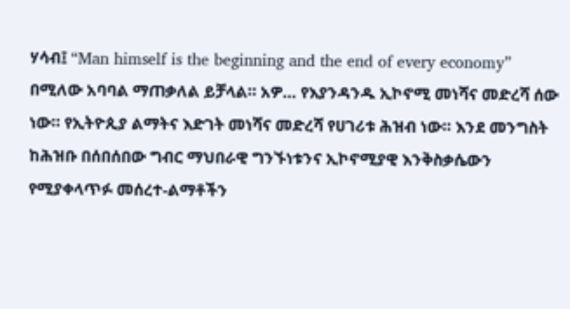ሃሳብ፤ “Man himself is the beginning and the end of every economy” በሚለው አባባል ማጠቃለል ይቻላል። አዎ… የእያንዳንዱ ኢኮኖሚ መነሻና መድረሻ ሰው ነው። የኢትዮጲያ ልማትና እድገት መነሻና መድረሻ የሀገሪቱ ሕዝብ ነው። እንደ መንግስት ከሕዝቡ በሰበሰበው ግብር ማህበራዊ ግንኙነቱንና ኢኮኖሚያዊ እንቅስቃሴውን የሚያቀላጥፉ መሰረተ-ልማቶችን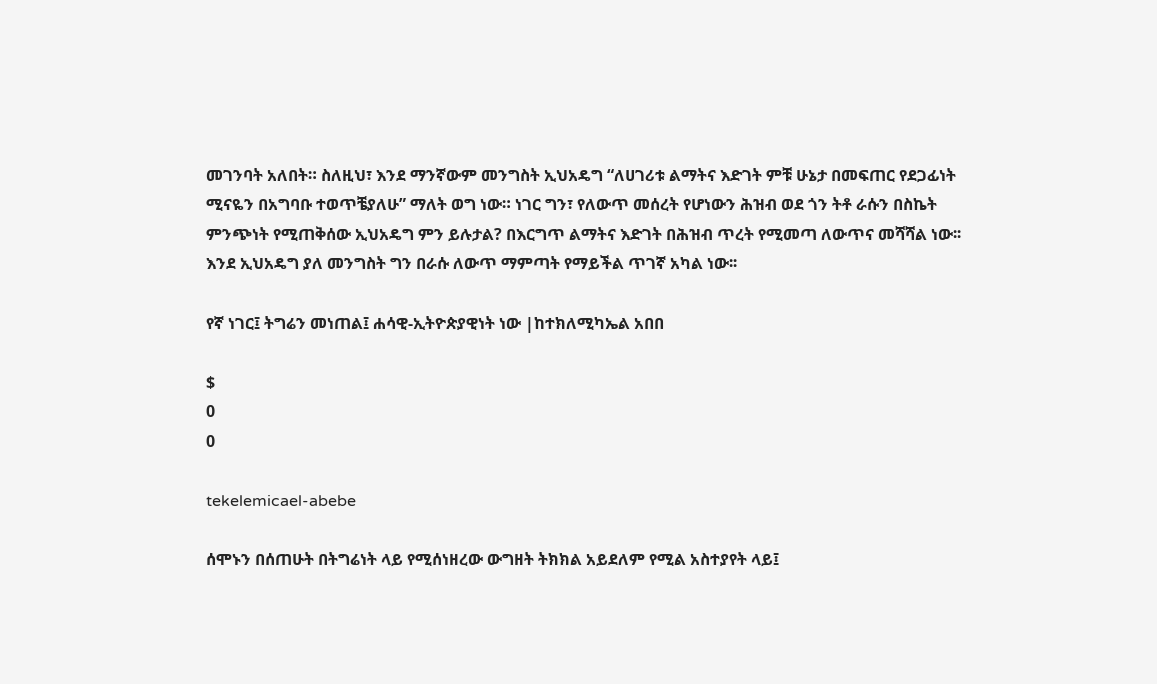መገንባት አለበት። ስለዚህ፣ እንደ ማንኛውም መንግስት ኢህአዴግ “ለሀገሪቱ ልማትና እድገት ምቹ ሁኔታ በመፍጠር የደጋፊነት ሚናዬን በአግባቡ ተወጥቼያለሁ” ማለት ወግ ነው። ነገር ግን፣ የለውጥ መሰረት የሆነውን ሕዝብ ወደ ጎን ትቶ ራሱን በስኬት ምንጭነት የሚጠቅሰው ኢህአዴግ ምን ይሉታል? በእርግጥ ልማትና እድገት በሕዝብ ጥረት የሚመጣ ለውጥና መሻሻል ነው፡፡ እንደ ኢህአዴግ ያለ መንግስት ግን በራሱ ለውጥ ማምጣት የማይችል ጥገኛ አካል ነው፡፡

የኛ ነገር፤ ትግሬን መነጠል፤ ሐሳዊ-ኢትዮጵያዊነት ነው |ከተክለሚካኤል አበበ

$
0
0

tekelemicael-abebe

ሰሞኑን በሰጠሁት በትግሬነት ላይ የሚሰነዘረው ውግዘት ትክክል አይደለም የሚል አስተያየት ላይ፤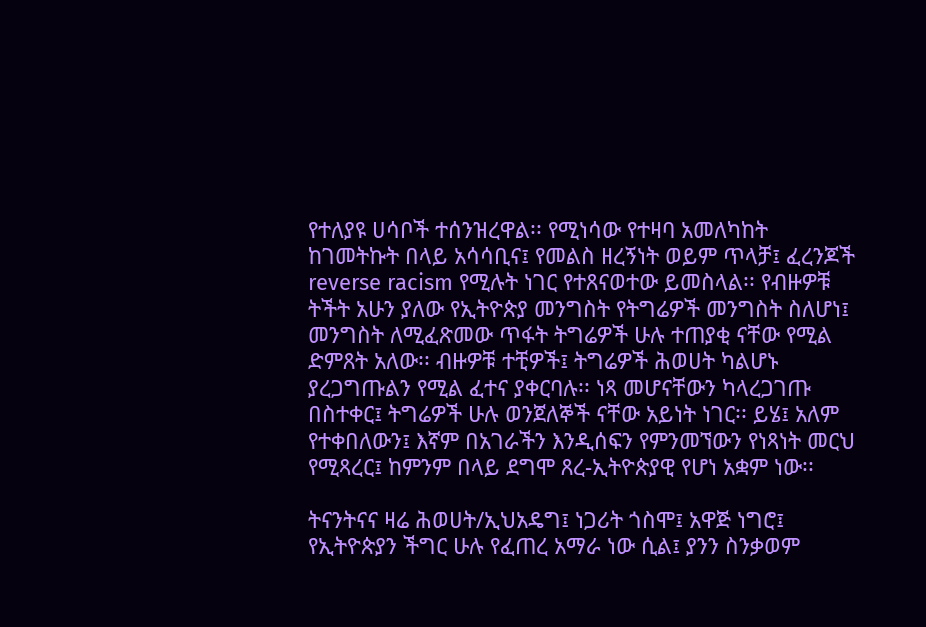የተለያዩ ሀሳቦች ተሰንዝረዋል፡፡ የሚነሳው የተዛባ አመለካከት ከገመትኩት በላይ አሳሳቢና፤ የመልስ ዘረኝነት ወይም ጥላቻ፤ ፈረንጆች reverse racism የሚሉት ነገር የተጸናወተው ይመስላል፡፡ የብዙዎቹ ትችት አሁን ያለው የኢትዮጵያ መንግስት የትግሬዎች መንግስት ስለሆነ፤ መንግስት ለሚፈጽመው ጥፋት ትግሬዎች ሁሉ ተጠያቂ ናቸው የሚል ድምጸት አለው፡፡ ብዙዎቹ ተቺዎች፤ ትግሬዎች ሕወሀት ካልሆኑ ያረጋግጡልን የሚል ፈተና ያቀርባሉ፡፡ ነጻ መሆናቸውን ካላረጋገጡ በስተቀር፤ ትግሬዎች ሁሉ ወንጀለኞች ናቸው አይነት ነገር፡፡ ይሄ፤ አለም የተቀበለውን፤ እኛም በአገራችን እንዲሰፍን የምንመኘውን የነጻነት መርህ የሚጻረር፤ ከምንም በላይ ደግሞ ጸረ-ኢትዮጵያዊ የሆነ አቋም ነው፡፡

ትናንትናና ዛሬ ሕወሀት/ኢህአዴግ፤ ነጋሪት ጎስሞ፤ አዋጅ ነግሮ፤ የኢትዮጵያን ችግር ሁሉ የፈጠረ አማራ ነው ሲል፤ ያንን ስንቃወም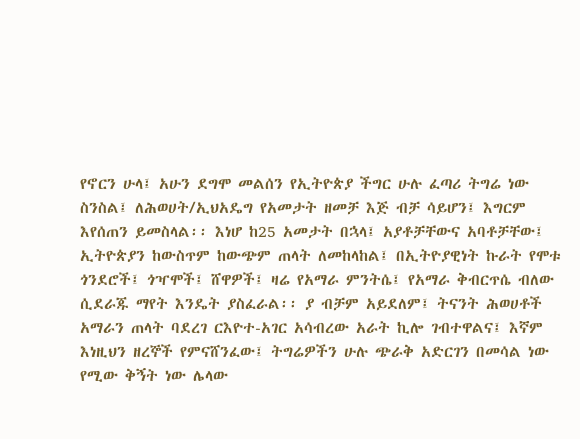የኖርን ሁላ፤ አሁን ደግሞ መልሰን የኢትዮጵያ ችግር ሁሉ ፈጣሪ ትግሬ ነው ስንስል፤ ለሕወሀት/ኢህአዴግ የአመታት ዘመቻ እጅ ብቻ ሳይሆን፤ እግርም እየሰጠን ይመስላል፡፡ እነሆ ከ25 አመታት በኋላ፤ አያቶቻቸውና አባቶቻቸው፤ ኢትዮጵያን ከውስጥም ከውጭም ጠላት ለመከላከል፤ በኢትዮያዊነት ኩራት የሞቱ ጎንደሮች፤ ጎዣሞች፤ ሸዋዎች፤ ዛሬ የአማራ ምንትሴ፤ የአማራ ቅብርጥሴ ብለው ሲደራጁ ማየት እንዴት ያስፈራል፡፡ ያ ብቻም አይደለም፤ ትናንት ሕወሀቶች አማራን ጠላት ባደረገ ርእዮተ-አገር አሳብረው አራት ኪሎ ገብተዋልና፤ እኛም እነዚህን ዘረኞች የምናሸንፈው፤ ትግሬዎችን ሁሉ ጭራቅ አድርገን በመሳል ነው የሚው ቅኝት ነው ሌላው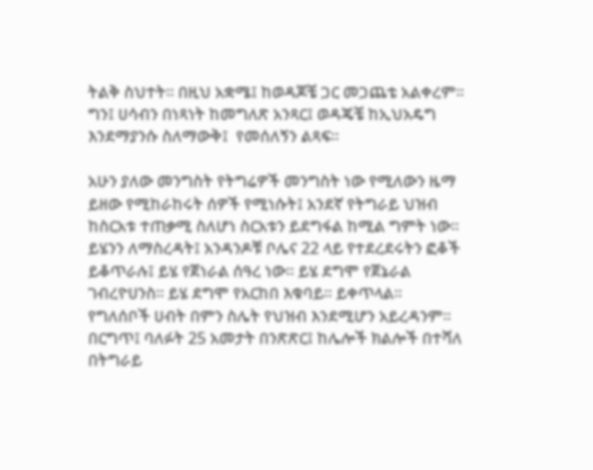ትልቅ ስህተት፡፡ በዚህ አቋሜ፤ ከወዳጆቼ ጋር መጋጨቴ አልቀረም፡፡ ግን፤ ሀሳብን በነጻነት ከመግለጽ አንጻር፤ ወዳጄቼ ከኢህአዴግ እንደማያንሱ ስለማውቅ፤  የመሰለኝን ልጻፍ፡፡

አሁን ያለው መንግስት የትግሬዎች መንግስት ነው የሚለውን ዜማ ይዘው የሚከራከሩት ሰዎች የሚነሱት፤ አንደኛ የትግራይ ህዝብ ከስርአቱ ተጠቃሚ ስለሆነ ስርአቱን ይደግፋል ከሚል ግምት ነው፡፡ ይሄንን ለማስረዳት፤ አንዳንዶቹ ቦሌና 22 ላይ የተደረደሩትን ፎቆች ይቆጥራሉ፤ ይሄ የጀነራል ሰዓረ ነው፡፡ ይሄ ደግሞ የጀኔራል ገብረዮሀንስ፡፡ ይሄ ደግሞ የአርከበ እቁባይ፡፡ ይቀጥላል፡፡ የግለሰቦች ሀብት በምን ስሌት የህዝብ እንደሚሆን አይረዳንም፡፡ በርግጥ፤ ባለፉት 25 አመታት በንጽጽር፤ ከሌሎች ክልሎች በተሻለ በትግራይ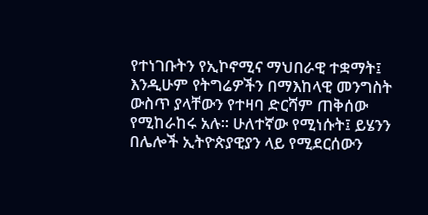የተነገቡትን የኢኮኖሚና ማህበራዊ ተቋማት፤ እንዲሁም የትግሬዎችን በማእከላዊ መንግስት ውስጥ ያላቸውን የተዛባ ድርሻም ጠቅሰው የሚከራከሩ አሉ፡፡ ሁለተኛው የሚነሱት፤ ይሄንን በሌሎች ኢትዮጵያዊያን ላይ የሚደርሰውን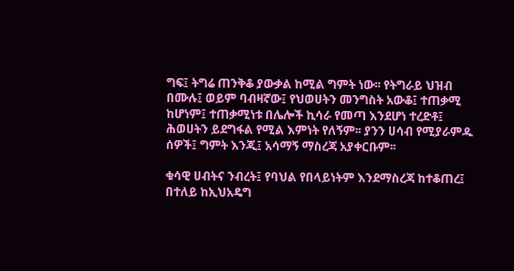ግፍ፤ ትግሬ ጠንቅቆ ያውቃል ከሚል ግምት ነው፡፡ የትግራይ ህዝብ በሙሉ፤ ወይም ባብዛኛው፤ የህወሀትን መንግስት አውቆ፤ ተጠቃሚ ከሆነም፤ ተጠቃሚነቱ በሌሎች ኪሳራ የመጣ እንደሆነ ተረድቶ፤ ሕወሀትን ይደግፋል የሚል እምነት የለኝም፡፡ ያንን ሀሳብ የሚያራምዱ ሰዎች፤ ግምት እንጂ፤ አሳማኝ ማስረጃ አያቀርቡም፡፡

ቁሳዊ ሀብትና ንብረት፤ የባህል የበላይነትም እንደማስረጃ ከተቆጠረ፤ በተለይ ከኢህአዴግ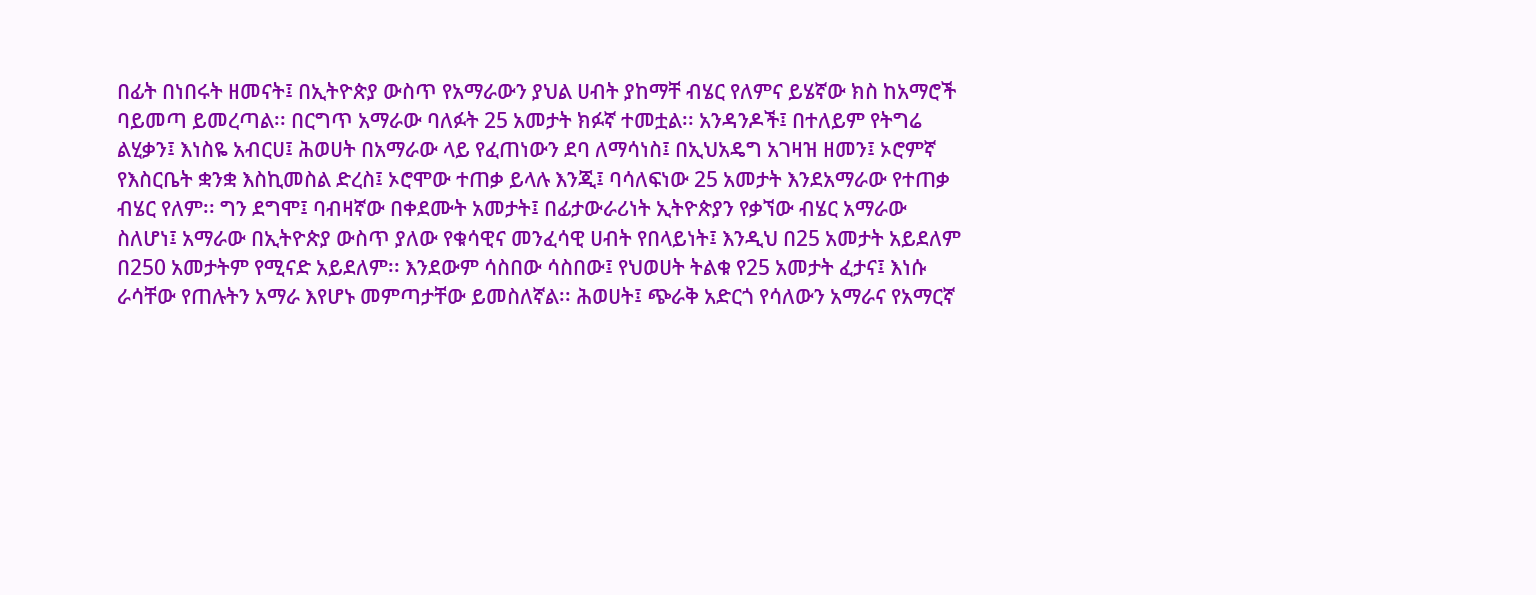በፊት በነበሩት ዘመናት፤ በኢትዮጵያ ውስጥ የአማራውን ያህል ሀብት ያከማቸ ብሄር የለምና ይሄኛው ክስ ከአማሮች ባይመጣ ይመረጣል፡፡ በርግጥ አማራው ባለፉት 25 አመታት ክፉኛ ተመቷል፡፡ አንዳንዶች፤ በተለይም የትግሬ ልሂቃን፤ እነስዬ አብርሀ፤ ሕወሀት በአማራው ላይ የፈጠነውን ደባ ለማሳነስ፤ በኢህአዴግ አገዛዝ ዘመን፤ ኦሮምኛ የእስርቤት ቋንቋ እስኪመስል ድረስ፤ ኦሮሞው ተጠቃ ይላሉ እንጂ፤ ባሳለፍነው 25 አመታት እንደአማራው የተጠቃ ብሄር የለም፡፡ ግን ደግሞ፤ ባብዛኛው በቀደሙት አመታት፤ በፊታውራሪነት ኢትዮጵያን የቃኘው ብሄር አማራው ስለሆነ፤ አማራው በኢትዮጵያ ውስጥ ያለው የቁሳዊና መንፈሳዊ ሀብት የበላይነት፤ እንዲህ በ25 አመታት አይደለም በ250 አመታትም የሚናድ አይደለም፡፡ እንደውም ሳስበው ሳስበው፤ የህወሀት ትልቁ የ25 አመታት ፈታና፤ እነሱ ራሳቸው የጠሉትን አማራ እየሆኑ መምጣታቸው ይመስለኛል፡፡ ሕወሀት፤ ጭራቅ አድርጎ የሳለውን አማራና የአማርኛ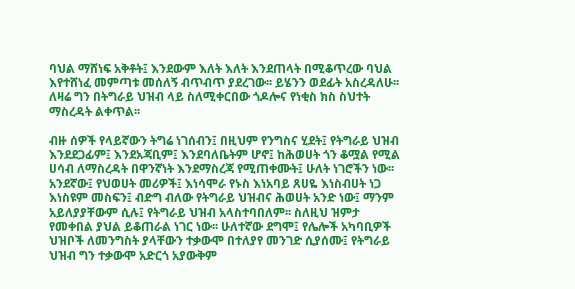ባህል ማሸነፍ አቅቶት፤ እንደውም እለት እለት እንደጠላት በሚቆጥረው ባህል እየተሸነፈ መምጣቱ መሰለኝ ብጥብጥ ያደረገው፡፡ ይሄንን ወደፊት አስረዳለሁ፡፡ ለዛሬ ግን በትግራይ ህዝብ ላይ ስለሚቀርበው ጎዶሎና የነቂስ ክስ ስህተት ማስረዳት ልቀጥል፡፡

ብዙ ሰዎች የላይኛውን ትግሬ ነገሰብን፤ በዚህም የንግስና ሂደት፤ የትግራይ ህዝብ እንደደጋፊም፤ እንደአጃቢም፤ እንደባለቤትም ሆኖ፤ ከሕወሀት ጎን ቆሟል የሚል ሀሳብ ለማስረዳት በዋንኛነት እንደማስረጃ የሚጠቀሙት፤ ሁለት ነገሮችን ነው፡፡ አንደኛው፤ የህወሀት መሪዎች፤ እነሳሞራ የኑስ እነአባይ ጸሀዬ እነስብሀት ነጋ እነስዩም መስፍን፤ ብድግ ብለው የትግራይ ህዝብና ሕወሀት አንድ ነው፤ ማንም አይለያያቸውም ሲሉ፤ የትግራይ ህዝብ አላስተባበለም፡፡ ስለዚህ ዝምታ የመቀበል ያህል ይቆጠራል ነገር ነው፡፡ ሁለተኛው ደግሞ፤ የሌሎች አካባቢዎች ህዝቦች ለመንግስት ያላቸውን ተቃውሞ በተለያየ መንገድ ሲያሰሙ፤ የትግራይ ህዝብ ግን ተቃውሞ አድርጎ አያውቅም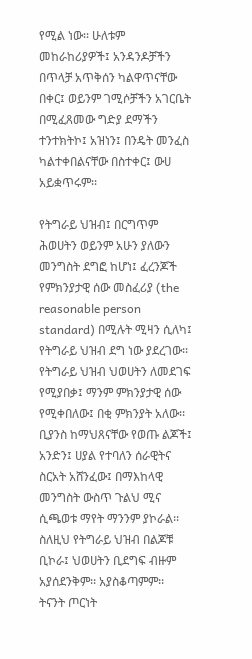የሚል ነው፡፡ ሁለቱም መከራከሪያዎች፤ አንዳንዶቻችን በጥላቻ አጥቅሰን ካልዋጥናቸው በቀር፤ ወይንም ገሚሶቻችን አገርቤት በሚፈጸመው ግድያ ደማችን ተንተክትኮ፤ አዝነን፤ በንዴት መንፈስ ካልተቀበልናቸው በስተቀር፤ ውሀ አይቋጥሩም፡፡

የትግራይ ህዝብ፤ በርግጥም ሕወሀትን ወይንም አሁን ያለውን መንግስት ደግፎ ከሆነ፤ ፈረንጆች የምክንያታዊ ሰው መስፈሪያ (the reasonable person standard) በሚሉት ሚዛን ሲለካ፤ የትግራይ ህዝብ ደግ ነው ያደረገው፡፡ የትግራይ ህዝብ ህወሀትን ለመደገፍ የሚያበቃ፤ ማንም ምክንያታዊ ሰው የሚቀበለው፤ በቂ ምክንያት አለው፡፡ ቢያንስ ከማህጸናቸው የወጡ ልጆች፤ አንድን፤ ሀያል የተባለን ሰራዊትና ስርአት አሸንፈው፤ በማእከላዊ መንግስት ውስጥ ጉልህ ሚና ሲጫወቱ ማየት ማንንም ያኮራል፡፡ ስለዚህ የትግራይ ህዝብ በልጆቹ ቢኮራ፤ ህወሀትን ቢደግፍ ብዙም አያሰደንቅም፡፡ አያስቆጣምም፡፡ ትናንት ጦርነት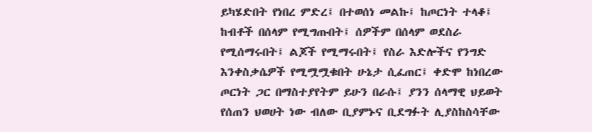ይካሄድበት የነበረ ምድረ፤ በተወሰነ መልኩ፤ ከጦርነት ተላቆ፤ ከብቶች በሰላም የሚግጡበት፤ ሰዎችም በሰላም ወደስራ የሚሰማሩበት፤ ልጆች የሚማሩበት፤ የስራ እድሎችና የንግድ እንቀስቃሴዎች የሚሟሟቁበት ሁኔታ ሲፈጠር፤ ቀድሞ ከነበረው ጦርነት ጋር በማስተያየትም ይሁን በራሱ፤ ያንን ሰላማዊ ህይወት የሰጠን ህወሀት ነው ብለው ቢያምኑና ቢደግፉት ሊያስከስሳቸው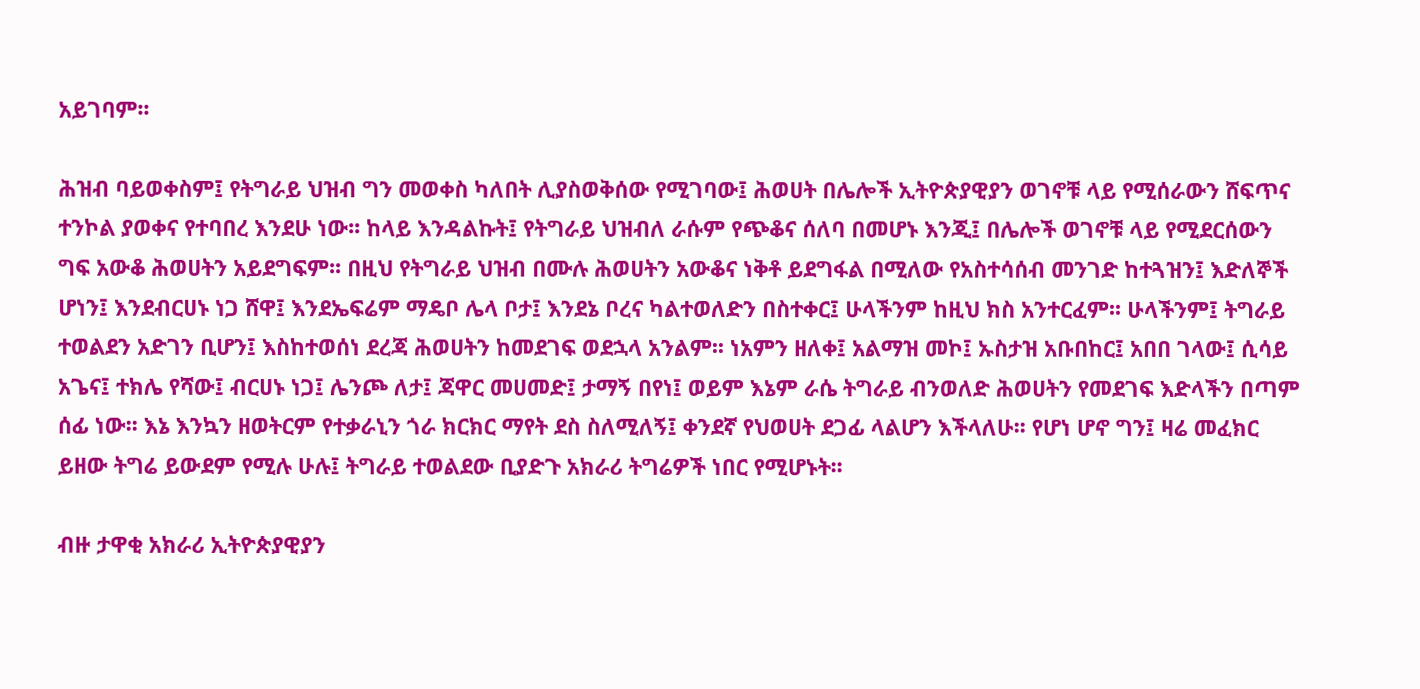አይገባም፡፡

ሕዝብ ባይወቀስም፤ የትግራይ ህዝብ ግን መወቀስ ካለበት ሊያስወቅሰው የሚገባው፤ ሕወሀት በሌሎች ኢትዮጵያዊያን ወገኖቹ ላይ የሚሰራውን ሸፍጥና ተንኮል ያወቀና የተባበረ እንደሁ ነው፡፡ ከላይ እንዳልኩት፤ የትግራይ ህዝብለ ራሱም የጭቆና ሰለባ በመሆኑ እንጂ፤ በሌሎች ወገኖቹ ላይ የሚደርሰውን ግፍ አውቆ ሕወሀትን አይደግፍም፡፡ በዚህ የትግራይ ህዝብ በሙሉ ሕወሀትን አውቆና ነቅቶ ይደግፋል በሚለው የአስተሳሰብ መንገድ ከተጓዝን፤ እድለኞች ሆነን፤ እንደብርሀኑ ነጋ ሸዋ፤ እንደኤፍሬም ማዴቦ ሌላ ቦታ፤ እንደኔ ቦረና ካልተወለድን በስተቀር፤ ሁላችንም ከዚህ ክስ አንተርፈም፡፡ ሁላችንም፤ ትግራይ ተወልደን አድገን ቢሆን፤ እስከተወሰነ ደረጃ ሕወሀትን ከመደገፍ ወደኋላ አንልም፡፡ ነአምን ዘለቀ፤ አልማዝ መኮ፤ ኡስታዝ አቡበከር፤ አበበ ገላው፤ ሲሳይ አጌና፤ ተክሌ የሻው፤ ብርሀኑ ነጋ፤ ሌንጮ ለታ፤ ጃዋር መሀመድ፤ ታማኝ በየነ፤ ወይም እኔም ራሴ ትግራይ ብንወለድ ሕወሀትን የመደገፍ እድላችን በጣም ሰፊ ነው፡፡ እኔ እንኳን ዘወትርም የተቃራኒን ጎራ ክርክር ማየት ደስ ስለሚለኝ፤ ቀንደኛ የህወሀት ደጋፊ ላልሆን እችላለሁ፡፡ የሆነ ሆኖ ግን፤ ዛሬ መፈክር ይዘው ትግሬ ይውደም የሚሉ ሁሉ፤ ትግራይ ተወልደው ቢያድጉ አክራሪ ትግሬዎች ነበር የሚሆኑት፡፡

ብዙ ታዋቂ አክራሪ ኢትዮጵያዊያን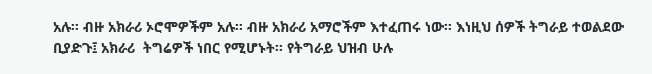አሉ፡፡ ብዙ አክራሪ ኦሮሞዎችም አሉ፡፡ ብዙ አክራሪ አማሮችም እተፈጠሩ ነው፡፡ እነዚህ ሰዎች ትግራይ ተወልደው ቢያድጉ፤ አክራሪ  ትግሬዎች ነበር የሚሆኑት፡፡ የትግራይ ህዝብ ሁሉ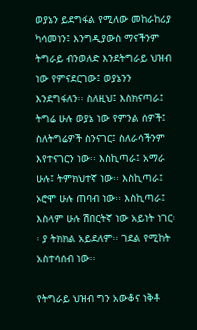ወያኔን ይደግፋል የሚለው መከራከሪያ ካሳመነን፤ እንግዲያውስ ማናችንም ትግራይ ብንወለድ እንደትግራይ ህዝብ ነው የምናደርገው፤ ወያኔንን እንደግፋለን፡፡ ስለዚህ፤ እስክናጣራ፤ ትግሬ ሁሉ ወያኔ ነው የምንል ሰዎች፤ ስለትግሬዎች ስንናገር፤ ስለራሳችንም እየተናገርን ነው፡፡ እስኪጣራ፤ አማራ ሁሉ፤ ትምክህተኛ ነው፡፡ እስኪጣራ፤ ኦሮሞ ሁሉ ጠባብ ነው፡፡ እስኪጣራ፤ እስላም ሁሉ ሽበርትኛ ነው አይነት ነገር፡፡ ያ ትክክል አይደለም፡፡ ገደል የሚከት አስተሳሰብ ነው፡፡

የትግራይ ህዝብ ግን አውቆና ነቅቶ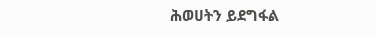ሕወሀትን ይደግፋል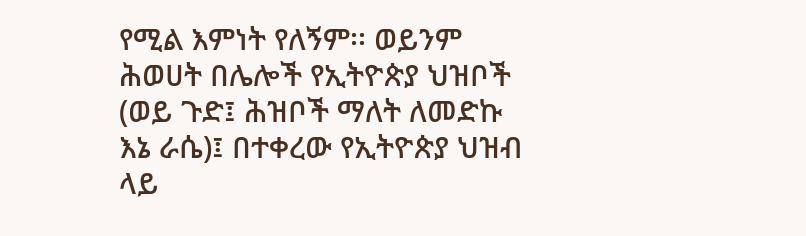የሚል እምነት የለኝም፡፡ ወይንም ሕወሀት በሌሎች የኢትዮጵያ ህዝቦች (ወይ ጉድ፤ ሕዝቦች ማለት ለመድኩ እኔ ራሴ)፤ በተቀረው የኢትዮጵያ ህዝብ ላይ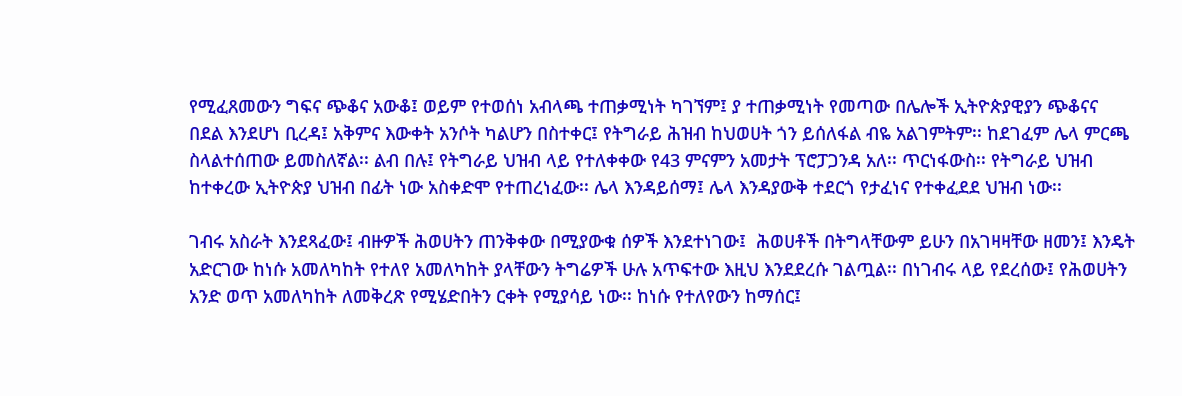የሚፈጸመውን ግፍና ጭቆና አውቆ፤ ወይም የተወሰነ አብላጫ ተጠቃሚነት ካገኘም፤ ያ ተጠቃሚነት የመጣው በሌሎች ኢትዮጵያዊያን ጭቆናና በደል እንደሆነ ቢረዳ፤ አቅምና እውቀት አንሶት ካልሆን በስተቀር፤ የትግራይ ሕዝብ ከህወሀት ጎን ይሰለፋል ብዬ አልገምትም፡፡ ከደገፈም ሌላ ምርጫ ስላልተሰጠው ይመስለኛል፡፡ ልብ በሉ፤ የትግራይ ህዝብ ላይ የተለቀቀው የ43 ምናምን አመታት ፕሮፓጋንዳ አለ፡፡ ጥርነፋውስ፡፡ የትግራይ ህዝብ ከተቀረው ኢትዮጵያ ህዝብ በፊት ነው አስቀድሞ የተጠረነፈው፡፡ ሌላ እንዳይሰማ፤ ሌላ እንዳያውቅ ተደርጎ የታፈነና የተቀፈደደ ህዝብ ነው፡፡

ገብሩ አስራት እንደጻፈው፤ ብዙዎች ሕወሀትን ጠንቅቀው በሚያውቁ ሰዎች እንደተነገው፤  ሕወሀቶች በትግላቸውም ይሁን በአገዛዛቸው ዘመን፤ እንዴት አድርገው ከነሱ አመለካከት የተለየ አመለካከት ያላቸውን ትግሬዎች ሁሉ አጥፍተው እዚህ እንደደረሱ ገልጧል፡፡ በነገብሩ ላይ የደረሰው፤ የሕወሀትን አንድ ወጥ አመለካከት ለመቅረጽ የሚሄድበትን ርቀት የሚያሳይ ነው፡፡ ከነሱ የተለየውን ከማሰር፤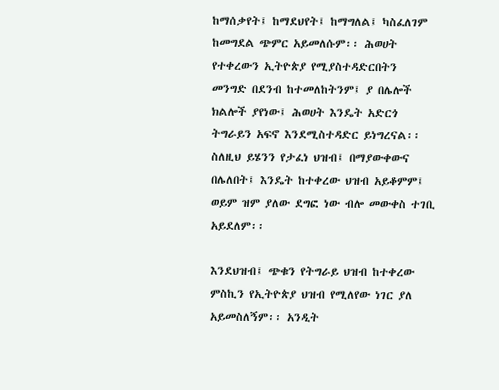ከማሰቃየት፤ ከማደህየት፤ ከማግለል፤ ካስፈለገም ከመግደል ጭምር አይመለሱም፡፡ ሕወሀት የተቀረውን ኢትዮጵያ የሚያስተዳድርበትን መንግድ በደንብ ከተመለከትንም፤ ያ በሌሎች ክልሎች ያየነው፤ ሕወሀት እንዴት አድርጎ ትግራይን አፍኖ እንደሚስተዳድር ይነግረናል፡፡ ስለዚህ ይሄንን የታፈነ ህዝብ፤ በማያውቀውና በሌለበት፤ እንዴት ከተቀረው ህዝብ አይቆምም፤ ወይም ዝም ያለው ደግፎ ነው ብሎ መውቀስ ተገቢ አይደለም፡፡

እንደህዝብ፤ ጭቁን የትግራይ ህዝብ ከተቀረው ምስኪን የኢትዮጵያ ህዝብ የሚለየው ነገር ያለ አይመስለኝም፡፡ አንዲት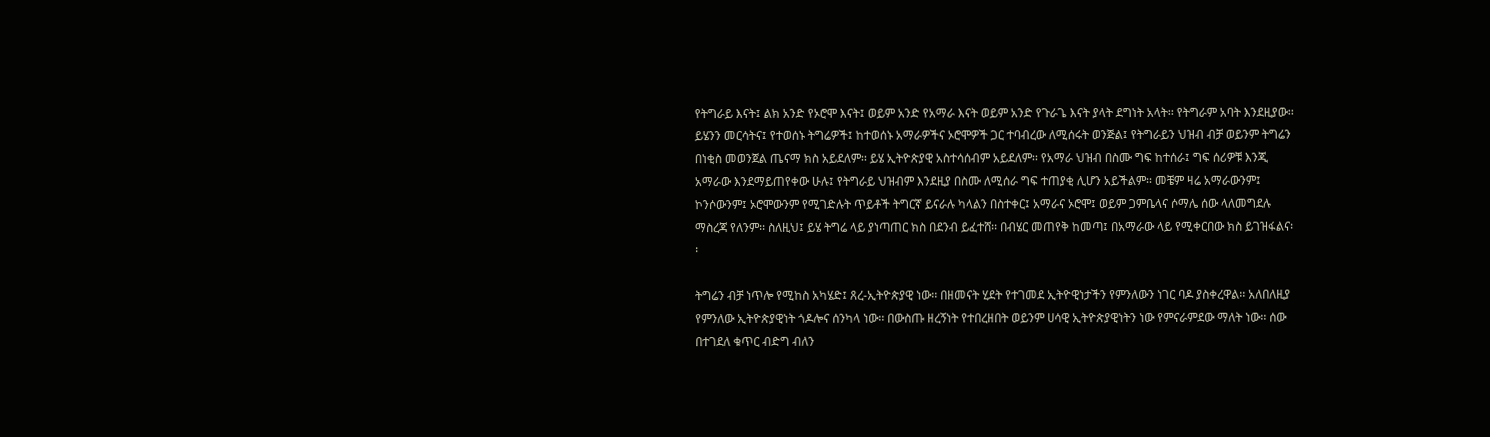የትግራይ እናት፤ ልክ አንድ የኦሮሞ እናት፤ ወይም አንድ የአማራ እናት ወይም አንድ የጉራጌ እናት ያላት ደግነት አላት፡፡ የትግራም አባት እንደዚያው፡፡ ይሄንን መርሳትና፤ የተወሰኑ ትግሬዎች፤ ከተወሰኑ አማራዎችና ኦሮሞዎች ጋር ተባብረው ለሚሰሩት ወንጅል፤ የትግራይን ህዝብ ብቻ ወይንም ትግሬን በነቂስ መወንጀል ጤናማ ክስ አይደለም፡፡ ይሄ ኢትዮጵያዊ አስተሳሰብም አይደለም፡፡ የአማራ ህዝብ በስሙ ግፍ ከተሰራ፤ ግፍ ሰሪዎቹ እንጂ አማራው እንደማይጠየቀው ሁሉ፤ የትግራይ ህዝብም እንደዚያ በስሙ ለሚሰራ ግፍ ተጠያቂ ሊሆን አይችልም፡፡ መቼም ዛሬ አማራውንም፤ ኮንሶውንም፤ ኦሮሞውንም የሚገድሉት ጥይቶች ትግርኛ ይናራሉ ካላልን በስተቀር፤ አማራና ኦሮሞ፤ ወይም ጋምቤላና ሶማሌ ሰው ላለመግደሉ ማስረጃ የለንም፡፡ ስለዚህ፤ ይሄ ትግሬ ላይ ያነጣጠር ክስ በደንብ ይፈተሸ፡፡ በብሄር መጠየቅ ከመጣ፤ በአማራው ላይ የሚቀርበው ክስ ይገዝፋልና፡፡

ትግሬን ብቻ ነጥሎ የሚከስ አካሄድ፤ ጸረ-ኢትዮጵያዊ ነው፡፡ በዘመናት ሂደት የተገመደ ኢትዮዊነታችን የምንለውን ነገር ባዶ ያስቀረዋል፡፡ አለበለዚያ የምንለው ኢትዮጵያዊነት ጎዶሎና ሰንካላ ነው፡፡ በውስጡ ዘረኝነት የተበረዘበት ወይንም ሀሳዊ ኢትዮጵያዊነትን ነው የምናራምደው ማለት ነው፡፡ ሰው በተገደለ ቁጥር ብድግ ብለን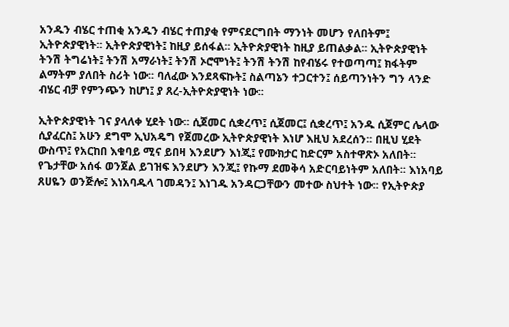አንዱን ብሄር ተጠቂ አንዱን ብሄር ተጠያቂ የምናደርግበት ማንነት መሆን የለበትም፤ ኢትዮጵያዊነት፡፡ ኢትዮጵያዊነት፤ ከዚያ ይሰፋል፡፡ ኢትዮጵያዊነት ከዚያ ይጠልቃል፡፡ ኢትዮጵያዊነት ትንሽ ትግሬነት፤ ትንሽ አማራነት፤ ትንሽ ኦሮሞነት፤ ትንሽ ትንሽ ከየብሄሩ የተወጣጣ፤ ክፋትም ልማትም ያለበት ስሪት ነው፡፡ ባለፈው እንደጻፍኩት፤ ስልጣኔን ተጋርተን፤ ሰይጣንነትን ግን ላንድ ብሄር ብቻ የምንጭን ከሆነ፤ ያ ጸረ-ኢትዮጵያዊነት ነው፡፡

ኢትዮጵያዊነት ገና ያላለቀ ሂደት ነው፡፡ ሲጀመር ሲቋረጥ፤ ሲጀመር፤ ሲቋረጥ፤ አንዱ ሲጀምር ሌላው ሲያፈርስ፤ አሁን ደግሞ ኢህአዴግ የጀመረው ኢትዮጵያዊነት እነሆ እዚህ አደረሰን፡፡ በዚህ ሂደት ውስጥ፤ የአርከበ እቁባይ ሚና ይበዛ እንደሆን እነጂ፤ የሙክታር ከድርም አስተዋጽኦ አለበት፡፡ የጌታቸው አሰፋ ወንጀል ይገዝፍ እንደሆን እንጂ፤ የኩማ ደመቅሳ አድርባይነትም አለበት፡፡ እነአባይ ጸሀዬን ወንጅሎ፤ እነአባዱላ ገመዳን፤ እነገዱ አንዳርጋቸውን መተው ስህተት ነው፡፡ የኢትዮጵያ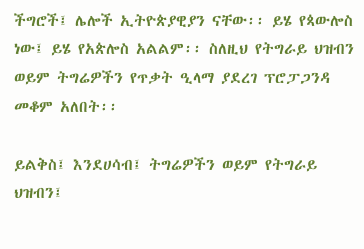ችግሮች፤ ሌሎች ኢትዮጵያዊያን ናቸው፡፡ ይሄ የጳውሎስ ነው፤ ይሄ የአጵሎስ አልልም፡፡ ስለዚህ የትግራይ ህዝብን ወይም ትግሬዎችን የጥቃት ዒላማ ያደረገ ፕሮፓጋንዳ መቆም አለበት፡፡

ይልቅስ፤ እንደሀሳብ፤ ትግሬዎችን ወይም የትግራይ ህዝብን፤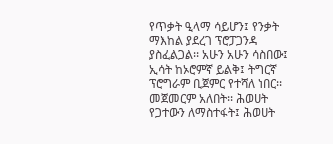የጥቃት ዒላማ ሳይሆን፤ የንቃት ማእከል ያደረገ ፕሮፓጋንዳ ያስፈልጋል፡፡ አሁን አሁን ሳስበው፤ ኢሳት ከኦሮምኛ ይልቅ፤ ትግርኛ ፕሮግራም ቢጀምር የተሻለ ነበር፡፡ መጀመርም አለበት፡፡ ሕወሀት የጋተውን ለማስተፋት፤ ሕወሀት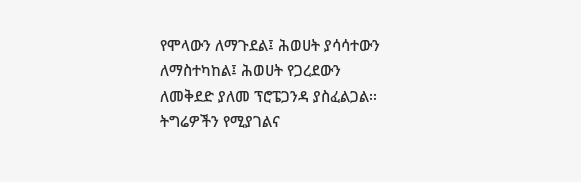የሞላውን ለማጉደል፤ ሕወሀት ያሳሳተውን ለማስተካከል፤ ሕወሀት የጋረደውን ለመቅደድ ያለመ ፕሮፔጋንዳ ያስፈልጋል፡፡ ትግሬዎችን የሚያገልና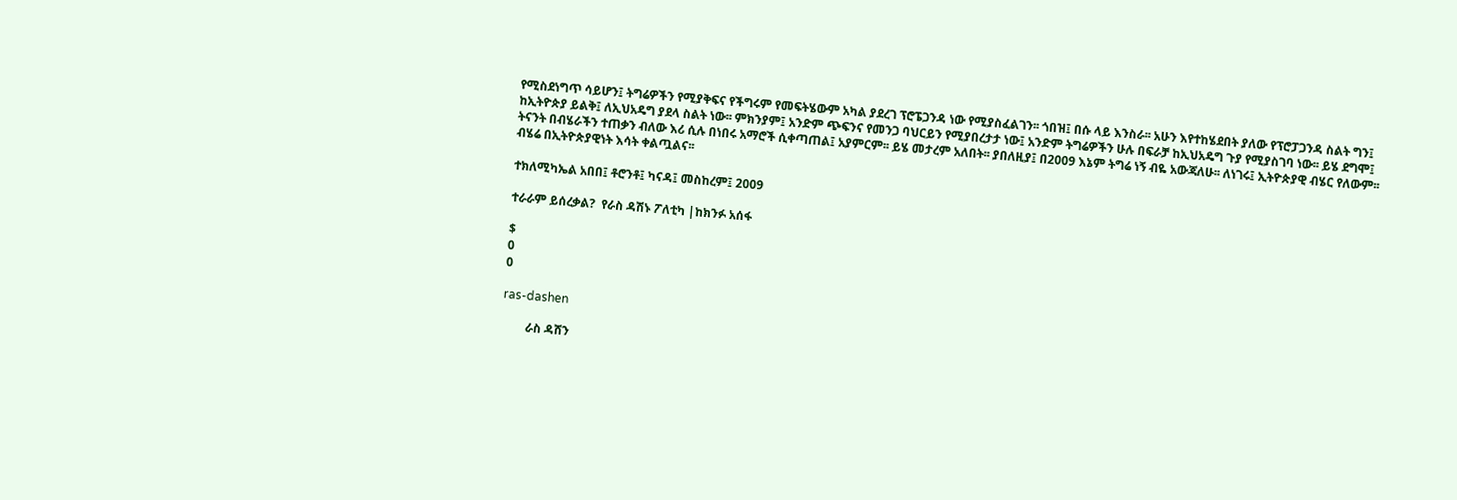የሚስደነግጥ ሳይሆን፤ ትግሬዎችን የሚያቅፍና የችግሩም የመፍትሄውም አካል ያደረገ ፕሮፔጋንዳ ነው የሚያስፈልገን፡፡ ጎበዝ፤ በሱ ላይ እንስራ፡፡ አሁን እየተከሄደበት ያለው የፕሮፓጋንዳ ስልት ግን፤ ከኢትዮጵያ ይልቅ፤ ለኢህአዴግ ያደላ ስልት ነው፡፡ ምክንያም፤ አንድም ጭፍንና የመንጋ ባህርይን የሚያበረታታ ነው፤ አንድም ትግሬዎችን ሁሉ በፍራቻ ከኢህአዴግ ጉያ የሚያስገባ ነው፡፡ ይሄ ደግሞ፤ ትናንት በብሄራችን ተጠቃን ብለው እሪ ሲሉ በነበሩ አማሮች ሲቀጣጠል፤ አያምርም፡፡ ይሄ መታረም አለበት፡፡ ያበለዚያ፤ በ2009 እኔም ትግሬ ነኝ ብዬ አውጃለሁ፡፡ ለነገሩ፤ ኢትዮጵያዊ ብሄር የለውም፡፡ ብሄሬ በኢትዮጵያዊነት እሳት ቀልጧልና፡፡

ተክለሚካኤል አበበ፤ ቶሮንቶ፤ ካናዳ፤ መስከረም፤ 2009

ተራራም ይሰረቃል?  የራስ ዳሽኑ ፖለቲካ |ከክንፉ አሰፋ

$
0
0

ras-dashen

        ራስ ዳሸን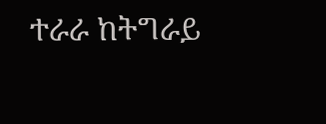ተራራ ከትግራይ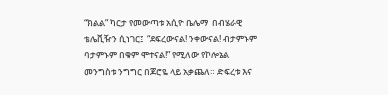“ክልል” ካርታ የመውጣቱ አሲዮ ቤሌማ  በብሄራዊ  ቴሌቪዥን ሲነገር፤  “ደፍረውናል! ንቀውናል! ብታምኑም ባታምኑም በቁም ሞተናል!” የሚለው የኮሎኔል መንግስቱ ንግግር በጆሮዬ ላይ አቃጨለ። ድፍረቱ እና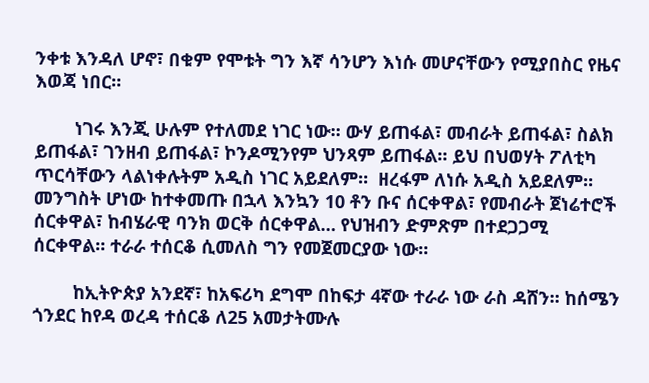ንቀቱ እንዳለ ሆኖ፣ በቁም የሞቱት ግን እኛ ሳንሆን እነሱ መሆናቸውን የሚያበስር የዜና እወጃ ነበር።

        ነገሩ እንጂ ሁሉም የተለመደ ነገር ነው። ውሃ ይጠፋል፣ መብራት ይጠፋል፣ ስልክ ይጠፋል፣ ገንዘብ ይጠፋል፣ ኮንዶሚንየም ህንጻም ይጠፋል። ይህ በህወሃት ፖለቲካ ጥርሳቸውን ላልነቀሉትም አዲስ ነገር አይደለም።  ዘረፋም ለነሱ አዲስ አይደለም። መንግስት ሆነው ከተቀመጡ በኋላ እንኳን 10 ቶን ቡና ሰርቀዋል፣ የመብራት ጀነሬተሮች  ሰርቀዋል፣ ከብሄራዊ ባንክ ወርቅ ሰርቀዋል… የህዝብን ድምጽም በተደጋጋሚ ሰርቀዋል። ተራራ ተሰርቆ ሲመለስ ግን የመጀመርያው ነው።

        ከኢትዮጵያ አንደኛ፣ ከአፍሪካ ደግሞ በከፍታ 4ኛው ተራራ ነው ራስ ዳሸን። ከሰሜን ጎንደር ከየዳ ወረዳ ተሰርቆ ለ25 አመታትሙሉ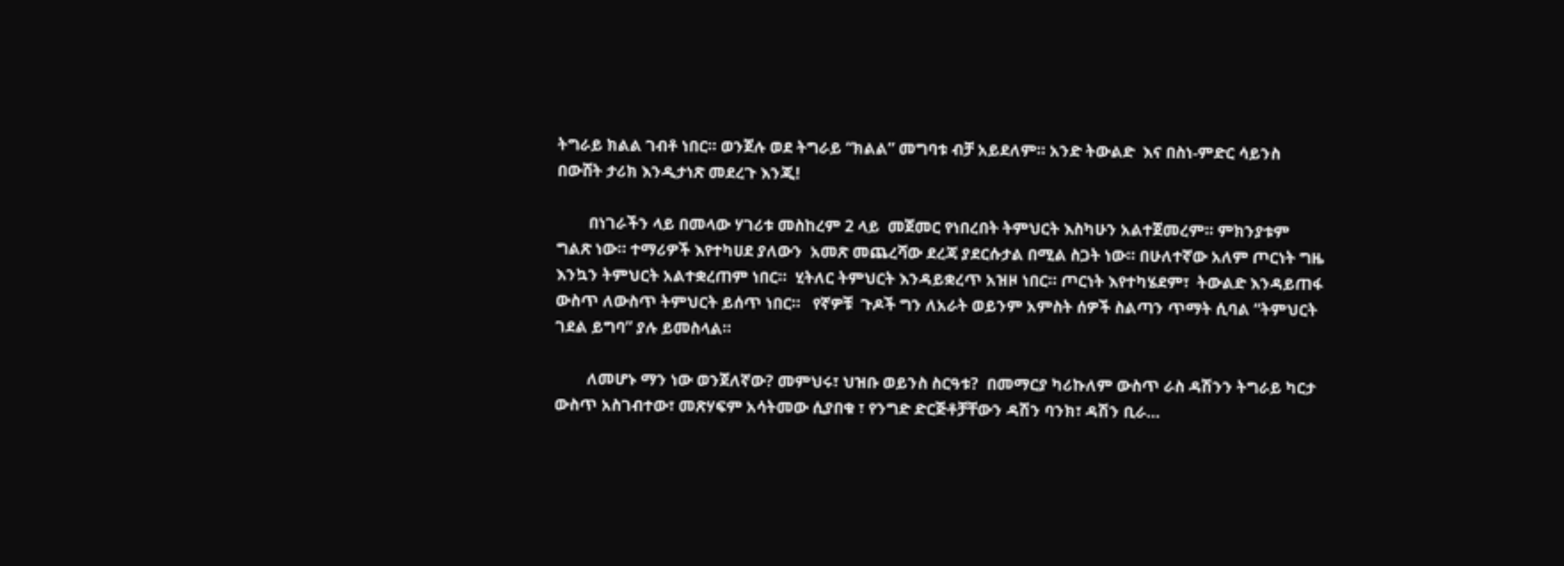ትግራይ ክልል ገብቶ ነበር። ወንጀሉ ወደ ትግራይ “ክልል” መግባቱ ብቻ አይደለም። አንድ ትውልድ  እና በስነ-ምድር ሳይንስ በውሸት ታሪክ እንዲታነጽ መደረጉ እንጂ!

        በነገራችን ላይ በመላው ሃገሪቱ መስከረም 2 ላይ  መጀመር የነበረበት ትምህርት እስካሁን አልተጀመረም። ምክንያቱም ግልጽ ነው። ተማሪዎች እየተካሀደ ያለውን  አመጽ መጨረሻው ደረጃ ያደርሱታል በሚል ስጋት ነው። በሁለተኛው አለም ጦርነት ግዜ እንኳን ትምህርት አልተቋረጠም ነበር።  ሂትለር ትምህርት እንዳይቋረጥ አዝዞ ነበር። ጦርነት እየተካሄደም፣  ትውልድ እንዳይጠፋ ውስጥ ለውስጥ ትምህርት ይሰጥ ነበር።   የኛዎቹ  ጉዶች ግን ለአራት ወይንም አምስት ሰዎች ስልጣን ጥማት ሲባል “ትምህርት ገደል ይግባ” ያሉ ይመስላል።

        ለመሆኑ ማን ነው ወንጀለኛው? መምህሩ፣ ህዝቡ ወይንስ ስርዓቱ?  በመማርያ ካሪኩለም ውስጥ ራስ ዳሽንን ትግራይ ካርታ ውስጥ አስገብተው፣ መጽሃፍም አሳትመው ሲያበቁ ፣ የንግድ ድርጅቶቻቸውን ዳሽን ባንክ፣ ዳሽን ቢራ…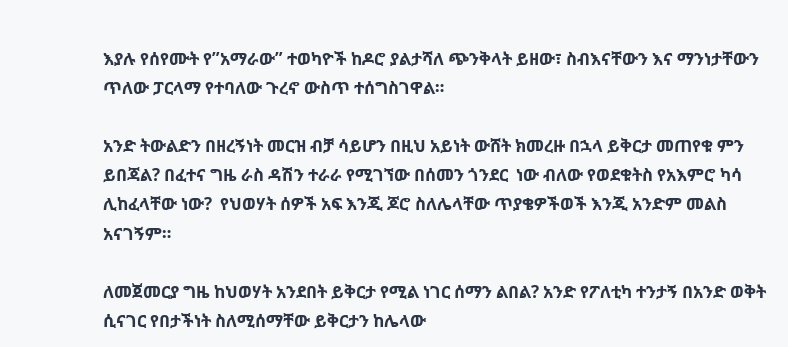እያሉ የሰየሙት የ”አማራው” ተወካዮች ከዶሮ ያልታሻለ ጭንቅላት ይዘው፣ ስብእናቸውን እና ማንነታቸውን ጥለው ፓርላማ የተባለው ጉረኖ ውስጥ ተሰግስገዋል።

አንድ ትውልድን በዘረኝነት መርዝ ብቻ ሳይሆን በዚህ አይነት ውሸት ክመረዙ በኋላ ይቅርታ መጠየቁ ምን ይበጃል? በፈተና ግዜ ራስ ዳሽን ተራራ የሚገኘው በሰመን ጎንደር  ነው ብለው የወደቁትስ የአእምሮ ካሳ ሊከፈላቸው ነው?  የህወሃት ሰዎች አፍ እንጂ ጆሮ ስለሌላቸው ጥያቄዎችወች እንጂ አንድም መልስ አናገኝም።

ለመጀመርያ ግዜ ከህወሃት አንደበት ይቅርታ የሚል ነገር ሰማን ልበል? አንድ የፖለቲካ ተንታኝ በአንድ ወቅት ሲናገር የበታችነት ስለሚሰማቸው ይቅርታን ከሌላው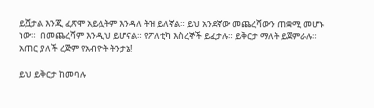ይሿታል እንጂ ፈጽሞ አይሏትም እንዳለ ትዝ ይለኛል። ይህ አንደኛው መጨረሻውን ጠቋሚ መሆኑ ነው።  በመጨረሻም እንዲህ ይሆናል። የፖለቲካ እስረኞች ይፈታሉ። ይቅርታ ማለት ይጀምራሉ። አጠር ያለች ረጅም የአብዮት ትንታኔ!

ይህ ይቅርታ ከመባሉ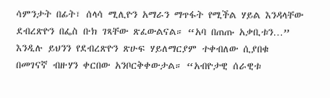ሳምንታት በፊት፣ ሰላሳ ሚሊዮን አማራን ማጥፋት የሚችል ሃይል እንዳላቸው ደብረጽዮን በፌስ ቡክ ገጻቸው ጽፈውልናል። “አባ በጠጡ አቃቢቱን…”  እንዲሉ ይህንን የደብረጽዮን ጽሁፍ ሃይለማርያም ተቀብለው ሲያበቁ በመገናኛ ብዙሃን ቀርበው አንቦርቅቀውታል። “አብዮታዊ ሰራዊቱ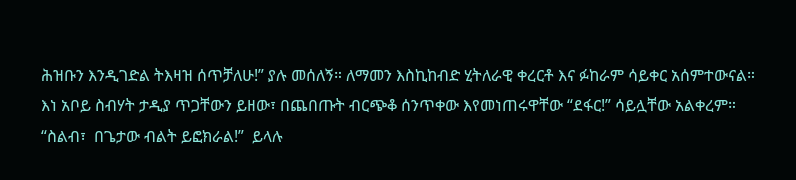ሕዝቡን እንዲገድል ትእዛዝ ሰጥቻለሁ!” ያሉ መሰለኝ። ለማመን እስኪከብድ ሂትለራዊ ቀረርቶ እና ፉከራም ሳይቀር አሰምተውናል።   እነ አቦይ ስብሃት ታዲያ ጥጋቸውን ይዘው፣ በጨበጡት ብርጭቆ ሰንጥቀው እየመነጠሩዋቸው “ደፋር!” ሳይሏቸው አልቀረም።   “ስልብ፣  በጌታው ብልት ይፎክራል!”  ይላሉ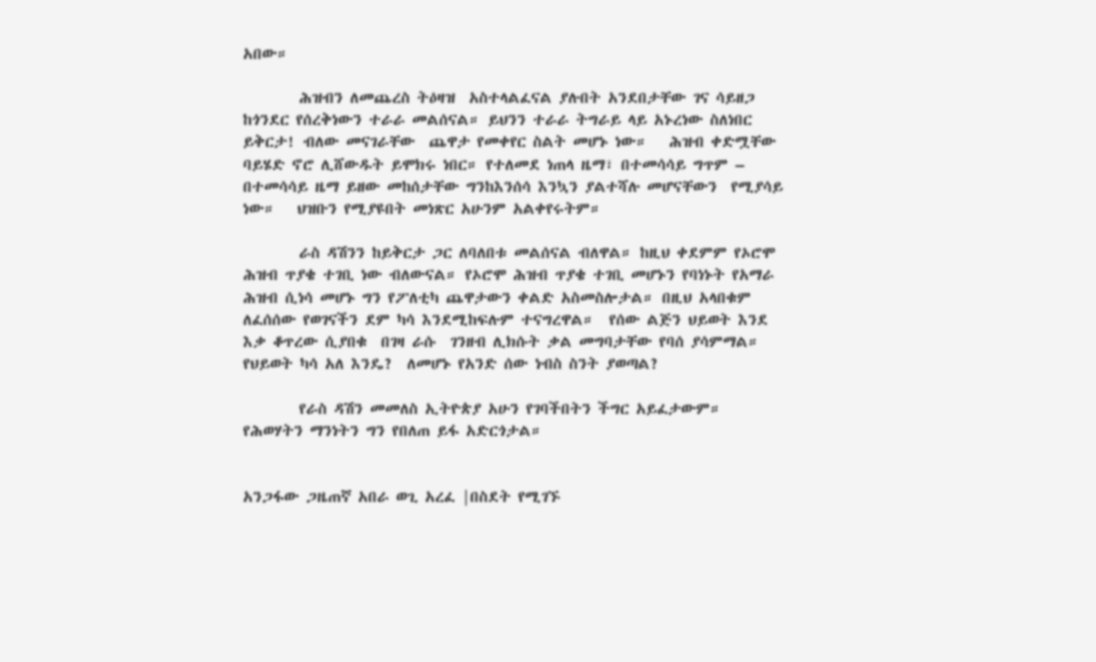አበው።

        ሕዝብን ለመጨረስ ትዕዛዝ  አስተላልፈናል ያሉበት አንደበታቸው ገና ሳይዘጋ ከጎንደር የሰረቅነውን ተራራ መልሰናል። ይህንን ተራራ ትግራይ ላይ አኑረነው ስለነበር ይቅርታ! ብለው መናገራቸው  ጨዋታ የመቀየር ስልት መሆኑ ነው።   ሕዝብ ቀድሟቸው ባይሄድ ኖሮ ሊሸውዱት ይሞክሩ ነበር። የተለመደ ነጠላ ዜማ፣ በተመሳሳይ ግጥም –  በተመሳሳይ ዜማ ይዘው መከሰታቸው ግንከእንሰሳ እንኳን ያልተሻሉ መሆናቸውን  የሚያሳይ ነው።   ህዝቡን የሚያዩበት መነጽር አሁንም አልቀየሩትም።

        ራስ ዳሽንን ከይቅርታ ጋር ለባለበቱ መልሰናል ብለዋል። ከዚህ ቀደምም የኦሮሞ ሕዝብ ጥያቄ ተገቢ ነው ብለውናል። የኦሮሞ ሕዝብ ጥያቄ ተገቢ መሆኑን የባነኑት የአማራ ሕዝብ ሲነሳ መሆኑ ግን የፖለቲካ ጨዋታውን ቀልድ አስመስሎታል። በዚህ አላበቁም ለፈሰሰው የወገናችን ደም ካሳ እንደሚከፍሉም ተናግረዋል።  የሰው ልጅን ህይወት እንደ እቃ ቆጥረው ሲያበቁ  በገዛ ራሱ  ገንዘብ ሊክሱት ቃል መግባታቸው የባሰ ያሳምማል።   የህይወት ካሳ አለ እንዴ?  ለመሆኑ የአንድ ሰው ነብስ ስንት ያወጣል?

        የራስ ዳሽን መመለስ ኢትዮጵያ አሁን የገባችበትን ችግር አይፈታውም። የሕወሃትን ማንነትን ግን የበለጠ ይፋ አድርጎታል።


አንጋፋው ጋዜጠኛ አበራ ወጊ አረፈ |በስደት የሚገኙ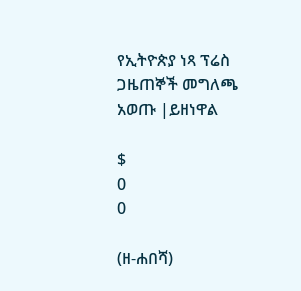የኢትዮጵያ ነጻ ፕሬስ ጋዜጠኞች መግለጫ አወጡ |ይዘነዋል

$
0
0

(ዘ-ሐበሻ)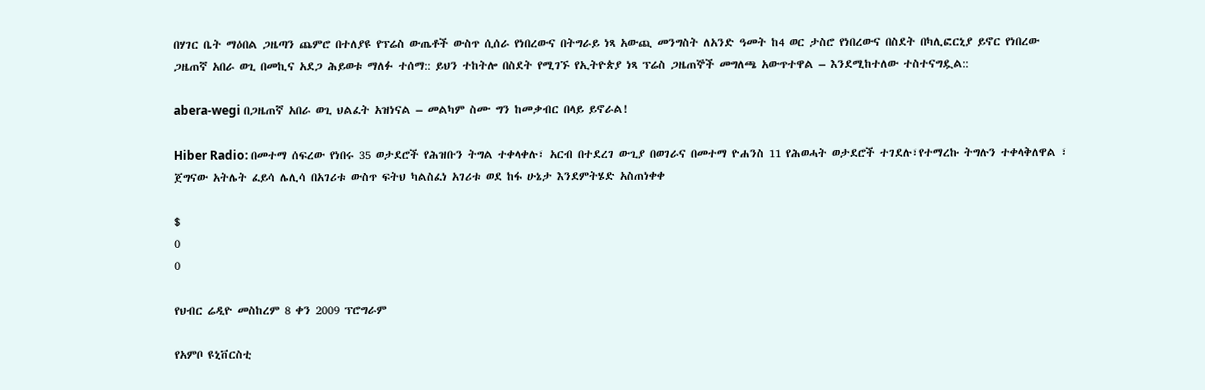በሃገር ቤት ማዕበል ጋዜጣን ጨምሮ በተለያዩ የፕሬስ ውጤቶች ውስጥ ሲሰራ የነበረውና በትግራይ ነጻ አውጪ መንግስት ለአንድ ዓመት ከ4 ወር ታስሮ የነበረውና በስደት በካሊፎርኒያ ይኖር የነበረው ጋዜጠኛ አበራ ወጊ በመኪና አደጋ ሕይወቱ ማለፉ ተሰማ:: ይህን ተከትሎ በስደት የሚገኙ የኢትዮጵያ ነጻ ፕሬስ ጋዜጠኞች መግለጫ አውጥተዋል – እንደሚከተለው ተስተናግዷል::

abera-wegi በጋዜጠኛ አበራ ወጊ ህልፈት አዝነናል – መልካም ስሙ ግን ከመቃብር በላይ ይኖራል!

Hiber Radio: በመተማ ሰፍረው የነበሩ 35 ወታደሮች የሕዝቡን ትግል ተቀላቀሉ፣ አርብ በተደረገ ውጊያ በወገራና በመተማ ዮሐንስ 11 የሕወሓት ወታደሮች ተገደሉ፣የተማረኩ ትግሉን ተቀላቅለዋል ፣ ጀግናው አትሌት ፈይሳ ሌሊሳ በአገሪቱ ውስጥ ፍትህ ካልስፈነ አገሪቱ ወደ ከፋ ሁኔታ እንደምትሄድ አስጠነቀቀ

$
0
0

የህብር ሬዲዮ መስከረም 8 ቀን 2009 ፕሮግራም

የአምቦ ዩኒቨርስቲ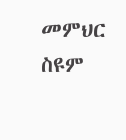መምህር ስዩም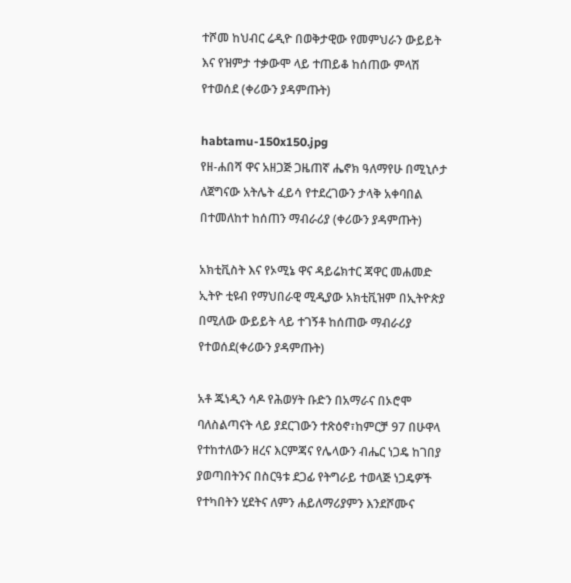ተሾመ ከህብር ሬዲዮ በወቅታዊው የመምህራን ውይይት እና የዝምታ ተቃውሞ ላይ ተጠይቆ ከሰጠው ምላሽ የተወሰደ (ቀሪውን ያዳምጡት)

habtamu-150x150.jpg
የዘ-ሐበሻ ዋና አዘጋጅ ጋዜጠኛ ሔኖክ ዓለማየሁ በሚኒሶታ ለጀግናው አትሌት ፈይሳ የተደረገውን ታላቅ አቀባበል በተመለከተ ከሰጠን ማብራሪያ (ቀሪውን ያዳምጡት)

አክቲቪስት እና የኦሚኔ ዋና ዳይሬክተር ጃዋር መሐመድ ኢትዮ ቲዩብ የማህበራዊ ሚዲያው አክቲቪዝም በኢትዮጵያ በሚለው ውይይት ላይ ተገኝቶ ከሰጠው ማብራሪያ የተወሰደ(ቀሪውን ያዳምጡት)

አቶ ጁነዲን ሳዶ የሕወሃት ቡድን በአማራና በኦሮሞ ባለስልጣናት ላይ ያደርገውን ተጽዕኖ፣ከምርቻ 97 በሁዋላ የተከተለውን ዘረና እርምጃና የሌላውን ብሔር ነጋዴ ከገበያ ያወጣበትንና በስርዓቱ ደጋፊ የትግራይ ተወላጅ ነጋዴዎች የተካበትን ሂደትና ለምን ሐይለማሪያምን እንደሾሙና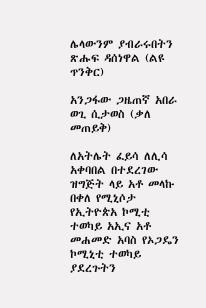ሌላውንም ያብራሩበትን ጽሑፍ ዳሰነዋል (ልዩ ጥንቅር)

አንጋፋው ጋዜጠኛ አበራ ወጊ ሲታወስ (ቃለ መጠይቅ)

ለአትሌት ፈይሳ ለሊሳ አቀባበል በተደረገው ዝግጅት ላይ አቶ መላኩ በቀለ የሚኒሶታ የኢትዮጵአ ኮሚቲ ተወካይ አኢና አቶ መሐመድ አባስ የኦጋዴን ኮሚኒቲ ተወካይ ያደረጉትን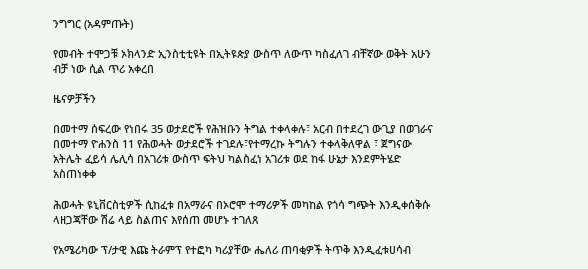ንግግር (አዳምጡት)

የመብት ተሞጋቹ ኦክላንድ ኢንስቲቲዩት በኢትዩጵያ ውስጥ ለውጥ ካስፈለገ ብቸኛው ወቅት አሁን ብቻ ነው ሲል ጥሪ አቀረበ

ዜናዎቻችን

በመተማ ሰፍረው የነበሩ 35 ወታደሮች የሕዝቡን ትግል ተቀላቀሉ፣ አርብ በተደረገ ውጊያ በወገራና በመተማ ዮሐንስ 11 የሕወሓት ወታደሮች ተገደሉ፣የተማረኩ ትግሉን ተቀላቅለዋል ፣ ጀግናው አትሌት ፈይሳ ሌሊሳ በአገሪቱ ውስጥ ፍትህ ካልስፈነ አገሪቱ ወደ ከፋ ሁኔታ እንደምትሄድ አስጠነቀቀ

ሕወሓት ዩኒቨርስቲዎች ሲከፈቱ በአማራና በኦሮሞ ተማሪዎች መካከል የጎሳ ግጭት እንዲቀሰቅሱ ላዘጋጃቸው ሽሬ ላይ ስልጠና እየሰጠ መሆኑ ተገለጸ

የአሜሪካው ፕ/ታዊ እጩ ትራምፕ የተፎካ ካሪያቸው ሔለሪ ጠባቂዎች ትጥቅ እንዲፈቱሀሳብ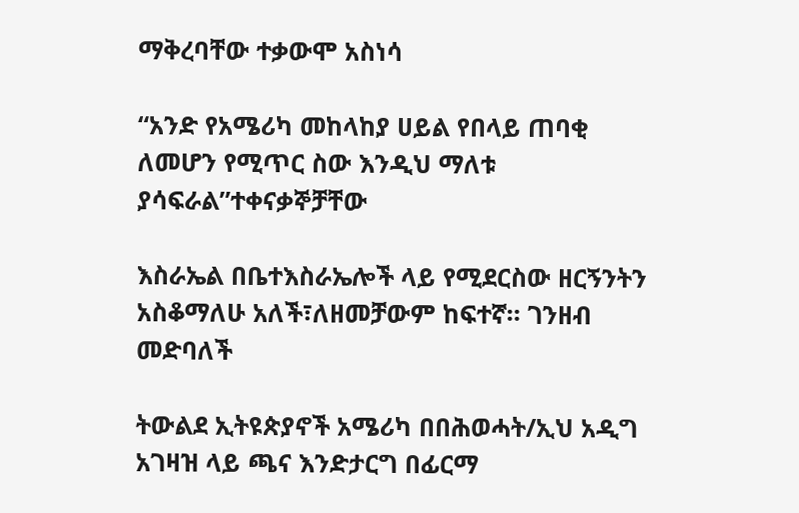ማቅረባቸው ተቃውሞ አስነሳ

“አንድ የአሜሪካ መከላከያ ሀይል የበላይ ጠባቂ ለመሆን የሚጥር ስው እንዲህ ማለቱ ያሳፍራል”ተቀናቃኞቻቸው

እስራኤል በቤተእስራኤሎች ላይ የሚደርስው ዘርኝንትን አስቆማለሁ አለች፣ለዘመቻውም ከፍተኛ። ገንዘብ መድባለች

ትውልደ ኢትዩጵያኖች አሜሪካ በበሕወሓት/ኢህ አዲግ አገዛዝ ላይ ጫና እንድታርግ በፊርማ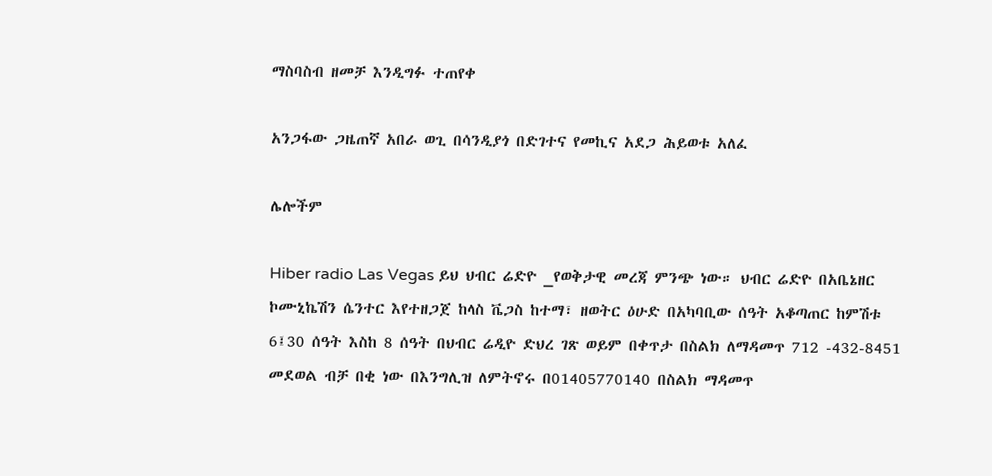ማስባስብ ዘመቻ እንዲግፉ ተጠየቀ

አንጋፋው ጋዜጠኛ አበራ ወጊ በሳንዲያጎ በድገተና የመኪና አደጋ ሕይወቱ አለፈ

ሌሎችም

Hiber radio Las Vegas ይህ ህብር ሬድዮ _የወቅታዊ መረጃ ምንጭ ነው። ህብር ሬድዮ በአቤኔዘር ኮሙኒኬሽን ሴንተር እየተዘጋጀ ከላስ ቬጋስ ከተማ፣ ዘወትር ዕሁድ በአካባቢው ሰዓት አቆጣጠር ከምሽቱ 6፤30 ሰዓት እስከ 8 ሰዓት በህብር ሬዲዮ ድህረ ገጽ ወይም በቀጥታ በስልክ ለማዳመጥ 712 -432-8451 መደወል ብቻ በቂ ነው በእንግሊዝ ለምትኖሩ በ01405770140 በስልክ ማዳመጥ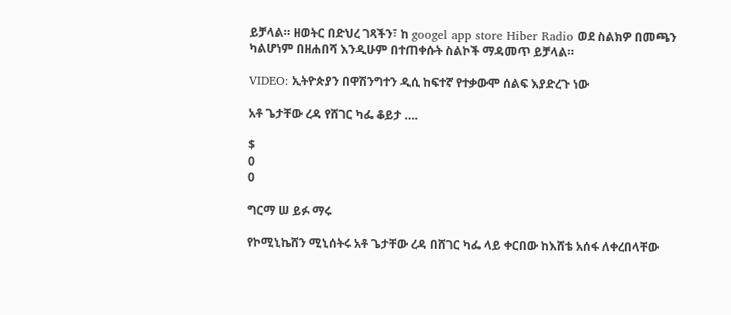ይቻላል። ዘወትር በድህረ ገጻችን፣ ከ googel app store Hiber Radio ወደ ስልክዎ በመጫን ካልሆነም በዘሐበሻ እንዲሁም በተጠቀሱት ስልኮች ማዳመጥ ይቻላል።

VIDEO: ኢትዮጵያን በዋሽንግተን ዲሲ ከፍተኛ የተቃውሞ ሰልፍ እያድረጉ ነው

አቶ ጌታቸው ረዳ የሸገር ካፌ ቆይታ ….

$
0
0

ግርማ ሠ ይፉ ማሩ

የኮሚኒኬሸን ሚኒሰትሩ አቶ ጌታቸው ረዳ በሸገር ካፌ ላይ ቀርበው ከእሸቴ አሰፋ ለቀረበላቸው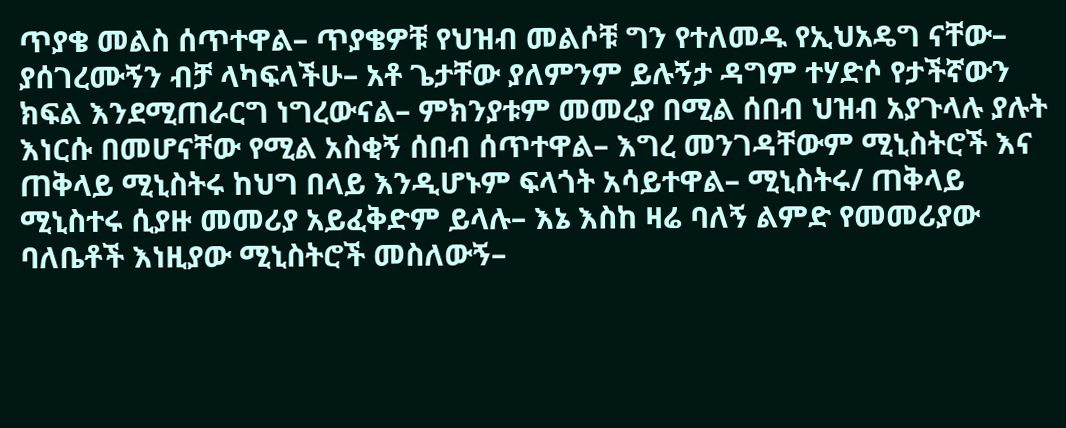ጥያቄ መልስ ሰጥተዋል– ጥያቄዎቹ የህዝብ መልሶቹ ግን የተለመዱ የኢህአዴግ ናቸው– ያሰገረሙኝን ብቻ ላካፍላችሁ– አቶ ጌታቸው ያለምንም ይሉኝታ ዳግም ተሃድሶ የታችኛውን ክፍል እንደሚጠራርግ ነግረውናል– ምክንያቱም መመረያ በሚል ሰበብ ህዝብ አያጉላሉ ያሉት እነርሱ በመሆናቸው የሚል አስቂኝ ሰበብ ሰጥተዋል– እግረ መንገዳቸውም ሚኒስትሮች እና ጠቅላይ ሚኒስትሩ ከህግ በላይ እንዲሆኑም ፍላጎት አሳይተዋል– ሚኒስትሩ/ ጠቅላይ ሚኒስተሩ ሲያዙ መመሪያ አይፈቅድም ይላሉ– እኔ እስከ ዛሬ ባለኝ ልምድ የመመሪያው ባለቤቶች እነዚያው ሚኒስትሮች መስለውኝ–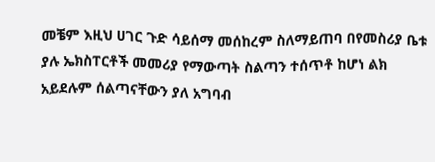መቼም እዚህ ሀገር ጉድ ሳይሰማ መሰከረም ስለማይጠባ በየመስሪያ ቤቱ ያሉ ኤክስፐርቶች መመሪያ የማውጣት ስልጣን ተሰጥቶ ከሆነ ልክ አይደሉም ሰልጣናቸውን ያለ አግባብ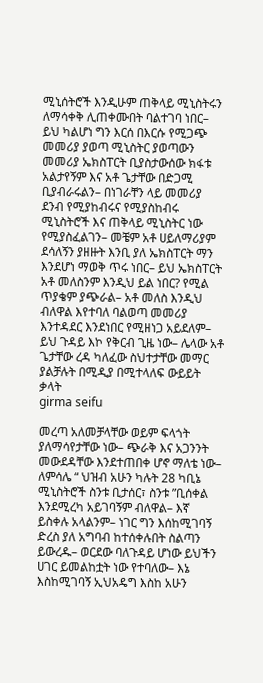ሚኒሰትሮች እንዲሁም ጠቅላይ ሚኒስትሩን ለማሳቀቅ ሊጠቀሙበት ባልተገባ ነበር– ይህ ካልሆነ ግን እርሰ በእርሱ የሚጋጭ መመሪያ ያወጣ ሚኒስትር ያወጣውን መመሪያ ኤክስፐርት ቢያስታውሰው ክፋቱ አልታየኝም እና አቶ ጌታቸው በድጋሚ ቢያብራሩልን– በነገራቸን ላይ መመሪያ ደንብ የሚያከብሩና የሚያስከብሩ ሚኒስትሮች እና ጠቅላይ ሚኒስትር ነው የሚያስፈልገን– መቼም አቶ ሀይለማሪያም ደሳለኝን ያዘዙት እንቢ ያለ ኤክስፐርት ማን እንደሆነ ማወቅ ጥሩ ነበር– ይህ ኤክስፐርት አቶ መለስንም እንዲህ ይል ነበር? የሚል ጥያቄም ያጭራል– አቶ መለስ እንዲህ ብለዋል እየተባለ ባልወጣ መመሪያ እንተዳደር እንደነበር የሚዘነጋ አይደለም– ይህ ጉዳይ እኮ የቅርብ ጊዜ ነው– ሌላው አቶ ጌታቸው ረዳ ካለፈው ስህተታቸው መማር ያልቻሉት በሚዲያ በሚተላለፍ ውይይት ቃላት
girma seifu

መረጣ አለመቻላቸው ወይም ፍላጎት ያለማሳየታቸው ነው– ጭራቅ እና አጋንንት መውደዳቸው እንደተጠበቀ ሆኖ ማለቴ ነው– ለምሳሌ “ ህዝብ አሁን ካሉት 28 ካቢኔ ሚኒስትሮች ስንቱ ቢታሰር፣ ስንቱ ”ቢሰቀል እንደሚረካ አይገባኝም ብለዋል– እኛ ይስቀሉ አላልንም– ነገር ግን እሰከሚገባኝ ድረስ ያለ አግባብ ከተሰቀሉበት ስልጣን ይውረዱ– ወርደው ባለጉዳይ ሆነው ይህችን ሀገር ይመልከቷት ነው የተባለው– እኔ እስከሚገባኝ ኢህአዴግ እስከ አሁን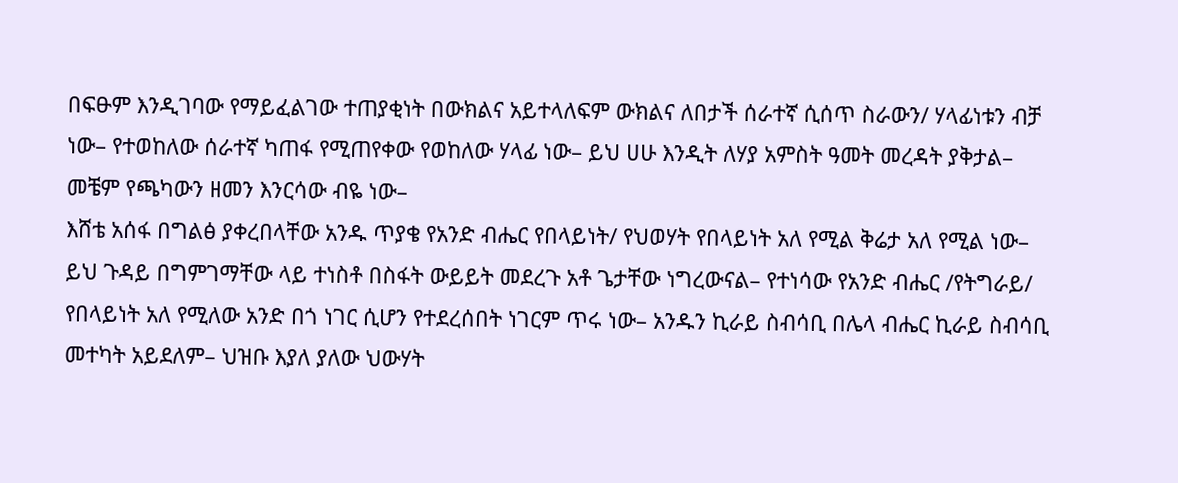በፍፁም እንዲገባው የማይፈልገው ተጠያቂነት በውክልና አይተላለፍም ውክልና ለበታች ሰራተኛ ሲሰጥ ስራውን/ ሃላፊነቱን ብቻ ነው– የተወከለው ሰራተኛ ካጠፋ የሚጠየቀው የወከለው ሃላፊ ነው– ይህ ሀሁ እንዲት ለሃያ አምስት ዓመት መረዳት ያቅታል– መቼም የጫካውን ዘመን እንርሳው ብዬ ነው–
እሸቴ አሰፋ በግልፅ ያቀረበላቸው አንዱ ጥያቄ የአንድ ብሔር የበላይነት/ የህወሃት የበላይነት አለ የሚል ቅሬታ አለ የሚል ነው– ይህ ጉዳይ በግምገማቸው ላይ ተነስቶ በስፋት ውይይት መደረጉ አቶ ጌታቸው ነግረውናል– የተነሳው የአንድ ብሔር /የትግራይ/ የበላይነት አለ የሚለው አንድ በጎ ነገር ሲሆን የተደረሰበት ነገርም ጥሩ ነው– አንዱን ኪራይ ስብሳቢ በሌላ ብሔር ኪራይ ስብሳቢ መተካት አይደለም– ህዝቡ እያለ ያለው ህውሃት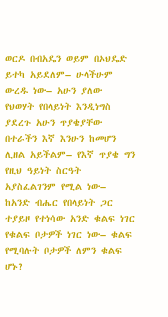ወርዶ በብአዴን ወይም በኦህዴድ ይተካ አይደለም– ሁላችሁም ውረዱ ነው– አሁን ያለው የህወሃት የበላይነት እንዲነግስ ያደረጉ አሁን ጥያቄያቸው በተራችን እኛ እንሁን ከመሆን ሊዘል አይችልም– የእኛ ጥያቄ ግን የዚህ ዓይነት ስርዓት አያስፈልገንም የሚል ነው– ከአንድ ብሔር የበላይነት ጋር ተያይዞ የተነሳው አንድ ቁልፍ ነገር የቁልፍ ቦታዎች ነገር ነው– ቁልፍ የሚባሉት ቦታዎች ለምን ቁልፍ ሆኑ?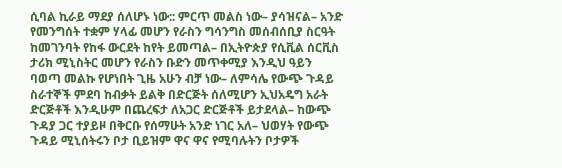ሲባል ኪራይ ማደያ ሰለሆኑ ነው:: ምርጥ መልስ ነው– ያሳዝናል– አንድ የመንግሰት ተቋም ሃላፊ መሆን የራስን ግሳንግስ መሰብሰቢያ ስርዓት ከመገንባት የከፋ ውርደት ከየት ይመጣል– በኢትዮጵያ የሲቪል ሰርቪስ ታሪክ ሚኒስትር መሆን የራስን ቡድን መጥቀሚያ እንዲህ ዓይን ባወጣ መልኩ የሆነበት ጊዜ አሁን ብቻ ነው– ለምሳሌ የውጭ ጉዳይ ስራተኞች ምደባ ከብቃት ይልቅ በድርጅት ሰለሚሆን ኢህአዴግ አራት ድርጅቶች እንዲሁም በጨረፍታ ለአጋር ድርጅቶች ይታደላል– ከውጭ ጉዳያ ጋር ተያይዞ በቅርቡ የሰማሁት አንድ ነገር አለ– ህወሃት የውጭ ጉዳይ ሚኒሰትሩን ቦታ ቢይዝም ዋና ዋና የሚባሉትን ቦታዎች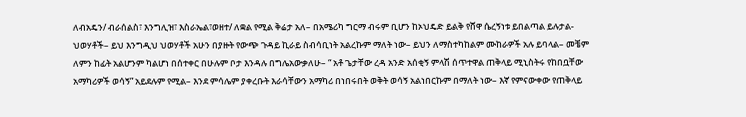ለብአዴን/ ብራሰልስ፣ እንግሊዝ፣ እስራኤል፣ወዘተ/ ለቋል የሚል ቅሬታ አለ– በአሜሪካ ግርማ ብሩም ቢሆን ከኦህዴድ ይልቅ የሸዋ ሴረኝነቱ ይበልጣል ይሉታል- ህወሃቶች– ይህ እንግዲህ ህወሃቶች አሁን በያዙት የውጭ ጉዳይ ኪራይ ስብሳቢነት አልረኩም ማለት ነው– ይህን ለማስተካከልም ሙከራዎች አሉ ይባላል– መቼም ለምን ከፊት አልሆንም ካልሆነ በሰተቀር በሁሉም ቦታ እንዳሉ በግሌአውቃለሁ– “ አቶ ጌታቸው ረዳ አንድ አሰቂኝ ምላሽ ሰጥተዋል ጠቅላይ ሚኒስትሩ የከበቧቸው አማካሪዎች ወሳኝ” አይደሉም የሚል– እንደ ምሳሌም ያቀረቡት እራሳቸውን አማካሪ በነበሩበት ወቅት ወሳኝ አልነበርኩም በማለት ነው– እኛ የምናውቀው የጠቅላይ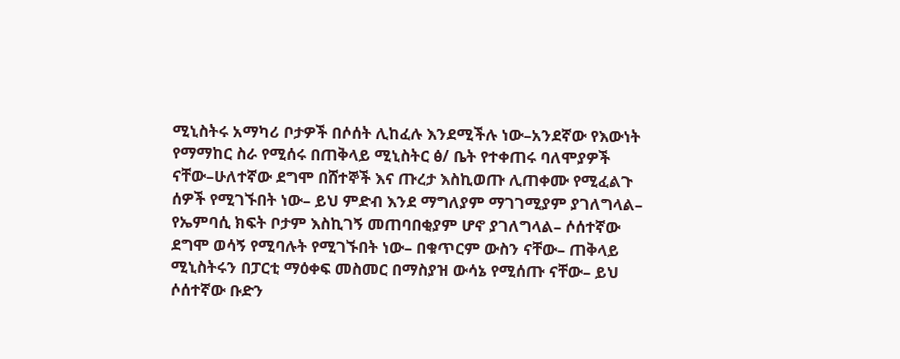ሚኒስትሩ አማካሪ ቦታዎች በሶሰት ሊከፈሉ እንደሚችሉ ነው–አንደኛው የእውነት የማማከር ስራ የሚሰሩ በጠቅላይ ሚኒስትር ፅ/ ቤት የተቀጠሩ ባለሞያዎች ናቸው–ሁለተኛው ደግሞ በሸተኞች እና ጡረታ እስኪወጡ ሊጠቀሙ የሚፈልጉ ሰዎች የሚገኙበት ነው– ይህ ምድብ እንደ ማግለያም ማገገሚያም ያገለግላል– የኤምባሲ ክፍት ቦታም እስኪገኝ መጠባበቂያም ሆኖ ያገለግላል– ሶሰተኛው ደግሞ ወሳኝ የሚባሉት የሚገኙበት ነው– በቁጥርም ውስን ናቸው– ጠቅላይ ሚኒስትሩን በፓርቲ ማዕቀፍ መስመር በማስያዝ ውሳኔ የሚሰጡ ናቸው– ይህ ሶሰተኛው ቡድን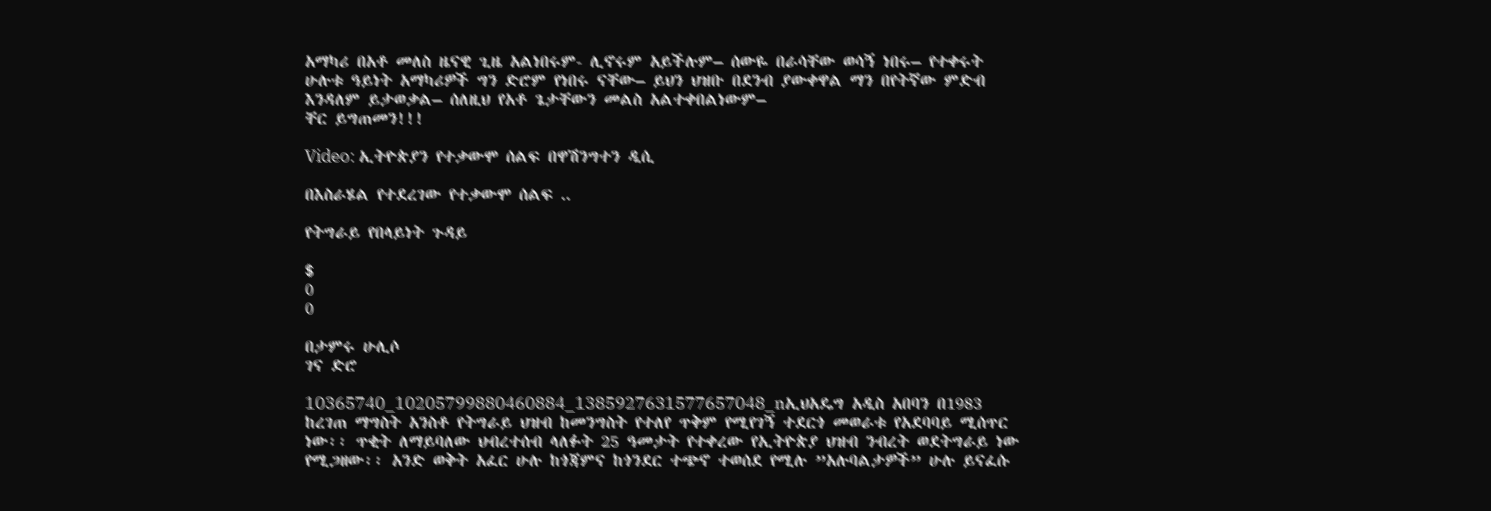አማካሪ በአቶ መለስ ዜናዊ ጊዜ አልነበሩም- ሊኖሩም አይችሉም– ሰውዬ በራሳቸው ወሳኝ ነበሩ– የተቀሩት ሁሉቱ ዓይነት አማካሪዎች ግን ድሮም የነበሩ ናቸው– ይህን ህዝቡ በደንብ ያውቀዋል ማን በየትኛው ምድብ እንዳለም ይታወቃል– ሰለዚህ የአቶ ጌታቸውን መልስ አልተቀበልነውም–
ቸር ይግጠመን!!!

Video: ኢትዮጵያን የተቃውሞ ሰልፍ በዋሽንግተን ዲሲ

በእስራሄል የተደረገው የተቃውሞ ሰልፍ ..

የትግራይ የበላይነት ጉዳይ

$
0
0

በታምሩ ሁሊሶ
ገና ድሮ

10365740_10205799880460884_1385927631577657048_nኢህአዴግ አዲስ አበባን በ1983 ከረገጠ ማግስት አንስቶ የትግራይ ህዝብ ከመንግስት የተለየ ጥቅም የሚየገኝ ተደርጎ መወራቱ የአደባባይ ሚሰጥር ነው፡፡ ጥቂት ለማይባለው ህብረተሰብ ላለፉት 25 ዓመታት የተቀረው የኢትዮጵያ ህዝብ ንብረት ወደትግራይ ነው የሚጋዘው፡፡ አንድ ወቅት አፈር ሁሉ ከጎጃምና ከጎንደር ተጭኖ ተወሰደ የሚሉ ”አሉባልታዎች” ሁሉ ይናፈሱ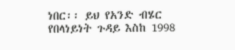ነበር፡፡ ይህ የአንድ ብሄር የበላነይነት ጉዳይ እስከ 1998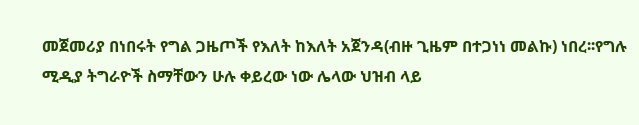መጀመሪያ በነበሩት የግል ጋዜጦች የእለት ከእለት አጀንዳ(ብዙ ጊዜም በተጋነነ መልኩ) ነበረ፡፡የግሉ ሚዲያ ትግራዮች ስማቸውን ሁሉ ቀይረው ነው ሌላው ህዝብ ላይ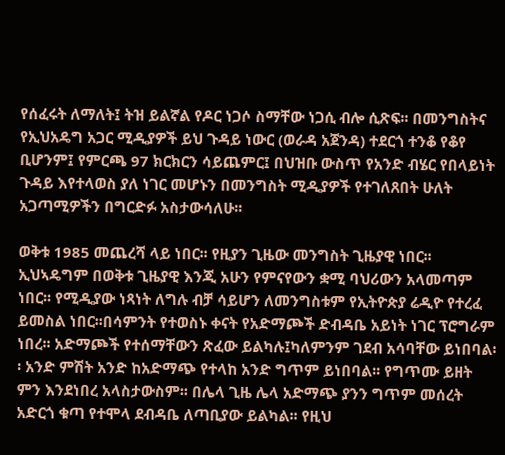የሰፈሩት ለማለት፤ ትዝ ይልኛል የዶር ነጋሶ ስማቸው ነጋሲ ብሎ ሲጽፍ፡፡ በመንግስትና የኢህአዴግ አጋር ሚዲያዎች ይህ ጉዳይ ነውር (ወራዳ አጀንዳ) ተደርጎ ተንቆ የቆየ ቢሆንም፤ የምርጫ 97 ክርክርን ሳይጨምር፤ በህዝቡ ውስጥ የአንድ ብሄር የበላይነት ጉዳይ እየተላወስ ያለ ነገር መሆኑን በመንግስት ሚዲያዎች የተገለጸበት ሁለት አጋጣሚዎችን በግርድፉ አስታውሳለሁ፡፡

ወቅቱ 1985 መጨረሻ ላይ ነበር፡፡ የዚያን ጊዜው መንግስት ጊዜያዊ ነበር፡፡ኢህኣዴግም በወቅቱ ጊዜያዊ እንጂ አሁን የምናየውን ቋሚ ባህሪውን አላመጣም ነበር፡፡ የሚዲያው ነጻነት ለግሉ ብቻ ሳይሆን ለመንግስቱም የኢትዮጵያ ሬዲዮ የተረፈ ይመስል ነበር፡፡በሳምንት የተወስኑ ቀናት የአድማጮች ድብዳቤ አይነት ነገር ፕሮግራም ነበረ፡፡ አድማጮች የተሰማቸውን ጽፈው ይልካሉ፤ካለምንም ገደብ አሳባቸው ይነበባል፡፡ አንድ ምሽት አንድ ከአድማጭ የተላከ አንድ ግጥም ይነበባል፡፡ የግጥሙ ይዘት ምን እንደነበረ አላስታውስም፡፡ በሌላ ጊዜ ሌላ አድማጭ ያንን ግጥም መሰረት አድርጎ ቁጣ የተሞላ ደብዳቤ ለጣቢያው ይልካል፡፡ የዚህ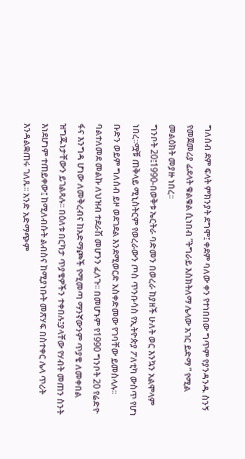ግለሰብ ደም ፍላት ምክንያት ደግሞ፤ ቀደም ባለው ቀን የተነበበው ግጥም የያንዳንዱ ስንኝ የመጀመሪያ ፊደላት ቁልቁል ሲነበብ ”ትግራይ እስክትለማ ሌላው አገር ይድማ ” የሚል መልዕክት መያዙ ነበረ፡፡
ግንቦት 20፤1990-በወቅቱ ኤርትራ ባድመን በወረራ ከያዘች ሁለት ወር እንኳን አልሞላም ነበረ፡፡ሟቹ ጠቅላይ ሚኒስትርም የወረራውን ጦስ ጥንቡሳስ የኢትዮጵያ ፖለቲካ ውስጥ የሆነ ቡድን ወይም ግለሰብ ይዞ ወደገደል እንደሚወርድ አስቀድመው የገባቸው ይመስላሉ፡፡ ባልተለመደ መልኩ ለህዝብ ተደራሽ መሆንን ፈለጉ፡፡ በመሆኑም የ1990 ግንቦት 20 የሬድዮ ፋና እንግዳ ሆነው ለመቅረብና ከአድማጮች የሚመጣ ማንኛውንም ጥያቄ ለመቀበል ዝግጁነታቸውን ይገልጻሉ፡፡ በዕለቱ በርካታ ጥያቄዎችን ተቀበሉ፤ያላቸው የሃብት መጠን ስንት እነደሆነም ተጠይቀው፤ ከሚለብሱት ልብስና ከሚያነቡት መጽሃፍ በስተቀር ሌላ ጥሪት እንዳልቋጠሩ ገለጹ፡፡ አንድ አድማጭም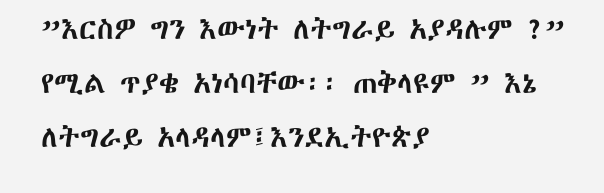”እርስዎ ግን እውነት ለትግራይ አያዳሉም ?” የሚል ጥያቄ አነሳባቸው፡፡ ጠቅላዩም ” እኔ ለትግራይ አላዳላም፤እንደኢትዮጵያ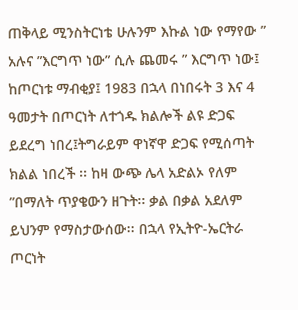ጠቅላይ ሚንስትርነቴ ሁሉንም እኩል ነው የማየው ” አሉና ”እርግጥ ነው” ሲሉ ጨመሩ ” እርግጥ ነው፤ ከጦርነቱ ማብቂያ፤ 1983 በኋላ በነበሩት 3 እና 4 ዓመታት በጦርነት ለተጎዱ ክልሎች ልዩ ድጋፍ ይደረግ ነበረ፤ትግራይም ዋነኛዋ ድጋፍ የሚሰጣት ክልል ነበረች ፡፡ ከዛ ውጭ ሌላ አድልኦ የለም ”በማለት ጥያቄውን ዘጉት፡፡ ቃል በቃል አደለም ይህንም የማስታውሰው፡፡ በኋላ የኢትዮ-ኤርትራ ጦርነት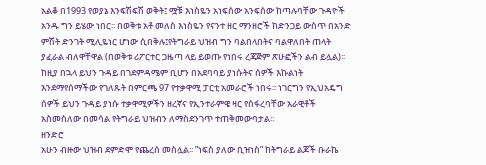አልቆ በ1993 የወያኔ እንፍሽፍሽ ወቅት፤ ሟቹ እነስዬን አነፍሰው አንፍሰው ከጣሉባቸው ጉዳዮች አንዱ ግን ይሄው ነበር፡፡ በወቅቱ አቶ መለስ እነስዬን የናንተ ዘር ማንዘሮች ከድንጋይ ውስጥ በአንድ ምሽት ድንገት ሚሊዬነር ሆነው ሲበቅሉ፤የትግራይ ህዝብ ግን ባልበላበትና ባልዋለበት ጠላት ያፈራል ብለዋቸዋል (በወቅቱ ሪፖርተር ጋዜጣ ላይ ይወጡ የነበሩ ረጃጅም ጽሁፎችን ልብ ይሏል)፡፡
ከዚያ በኋላ ይህን ጉዳይ በገደምዳሜም ቢሆን በአደባባይ ያነሱትና ሰዎች እኩልነት እንደማየሰማችው የገለጹት በምርጫ 97 የተቃዋሚ ፓርቲ አመራሮች ነበሩ፡፡ ነገርግን የኢህአዴግ ሰዎች ይህን ጉዳይ ያነሱ ተቃዋሚዎችን ዘረኛና የኢንተራምዌ ዛር የሰፋረባቸው አራዊቶች አስመስለው በመሳል የትግራይ ህዝብን ለማስደንገጥ ተጠቅመውባታል፡፡
ዘንድሮ
አሁን ብዙው ህዝብ ደምድሞ የጨረሰ መስሏል፡፡ ”ነፍስ ያለው ቢዝነስ” ከትግራይ ልጆች ቡራኬ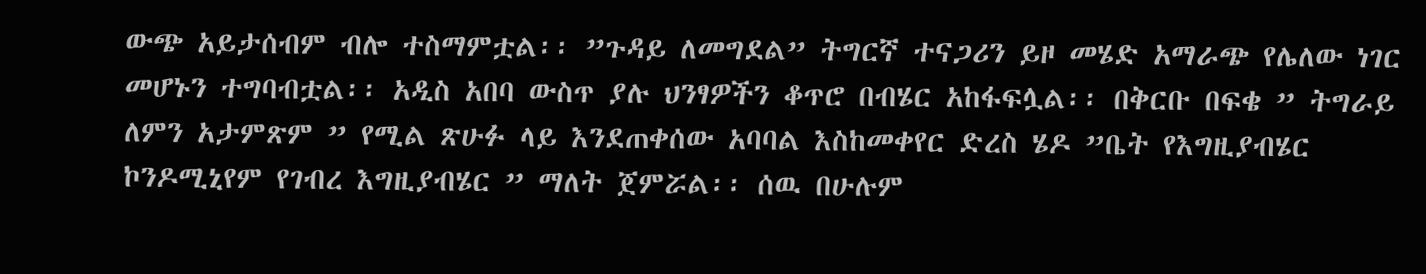ውጭ አይታሰብም ብሎ ተስማምቷል፡፡ ”ጉዳይ ለመግደል” ትግርኛ ተናጋሪን ይዞ መሄድ አማራጭ የሌለው ነገር መሆኑን ተግባብቷል፡፡ አዲስ አበባ ውስጥ ያሉ ህንፃዎችን ቆጥሮ በብሄር አከፋፍሏል፡፡ በቅርቡ በፍቄ ” ትግራይ ለምን አታምጽም ” የሚል ጽሁፉ ላይ እንደጠቀሰው አባባል እስከመቀየር ድረስ ሄዶ ”ቤት የእግዚያብሄር ኮንዶሚኒየም የገብረ እግዚያብሄር ” ማለት ጀምሯል፡፡ ሰዉ በሁሉም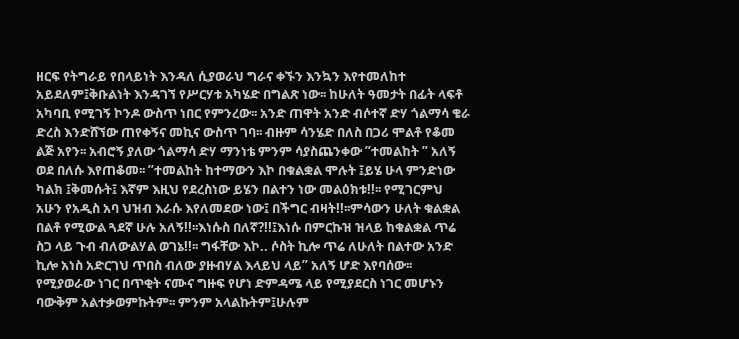ዘርፍ የትግራይ የበላይነት እንዳለ ሲያወራህ ግራና ቀኙን እንኳን እየተመለከተ አይደለም፤ቅቡልነት እንዳገኘ የሥርሃቱ አካሄድ በግልጽ ነው፡፡ ከሁለት ዓመታት በፊት ላፍቶ አካባቢ የሚገኝ ኮንዶ ውስጥ ነበር የምንረው፡፡ አንድ ጠዋት አንድ ብሶተኛ ድሃ ጎልማሳ ቄራ ድረስ እንድሸኘው ጠየቀኝና መኪና ውስጥ ገባ፡፡ ብዙም ሳንሄድ በለስ በጋሪ ሞልቶ የቆመ ልጅ አየን፡፡ አብሮኝ ያለው ጎልማሳ ድሃ ማንነቴ ምንም ሳያስጨንቀው ”ተመልከት ” አለኝ ወደ በለሱ እየጠቆመ፡፡ ”ተመልከት ከተማውን እኮ በቁልቋል ሞሉት ፤ይሄ ሁላ ምንድነው ካልክ ፤ቅመሱት፤ እኛም እዚህ የደረስነው ይሄን በልተን ነው መልዕክቱ!!፡፡ የሚገርምህ አሁን የአዲስ አባ ህዝብ እራሱ እየለመደው ነው፤ በችግር ብዛት!!፡፡ምሳውን ሁለት ቁልቋል በልቶ የሚውል ጓደኛ ሁሉ አለኝ!!፡፡እነሱስ በለኛ?!!፤እነሱ በምርኩዝ ዝላይ ከቁልቋል ጥሬ ስጋ ላይ ጉብ ብለውልሃል ወገኔ!!፡፡ ግፋቸው እኮ.. ሶስት ኪሎ ጥሬ ለሁለት በልተው አንድ ኪሎ አነስ አድርገህ ጥበስ ብለው ያዙብሃል እላይህ ላይ” አለኝ ሆድ እየባሰው፡፡የሚያወራው ነገር በጥቂት ናሙና ግዙፍ የሆነ ድምዳሜ ላይ የሚያደርስ ነገር መሆኑን ባውቅም አልተቃወምኩትም፡፡ ምንም አላልኩትም፤ሁሉም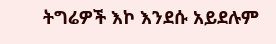ትግሬዎች እኮ እንደሱ አይደሉም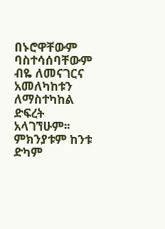በኑሮዋቸውም ባስተሳሰባቸውም ብዬ ለመናገርና አመለካከቱን ለማስተካከል ድፍረት አላገኘሁም፡፡ ምክንያቱም ከንቱ ድካም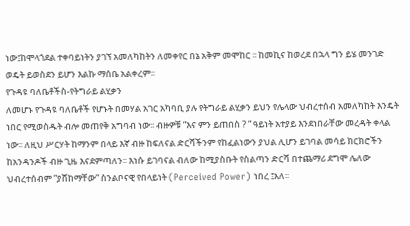ነው፤ከሞላጎደል ተቀባይነትን ያገኘ አመለካከትን ለመቀየር በኔ አቅም መሞከር ፡፡ ከመኪና ከወረደ በኋላ ግን ይሄ መንገድ ወዴት ይወስደን ይሆን እልኩ ማሰቤ አልቀረም፡፡
የጉዳዩ ባለቤቶችስ-የትግራይ ልሂቃን
ለመሆኑ የጉዳዩ ባለቤቶች የሆኑት በመሃል አገር አካባቢ ያሉ የትግራይ ልሂቃን ይህን የሌላው ህብረተሰብ አመለካከት እንዴት ነበር የሚወስዱት ብሎ መጠየቅ አግባብ ነው፡፡ ብዙዎቹ ”እና ምን ይጠበስ ? ” ዓይነት አተያይ እንደነበራቸው መረዳት ቀላል ነው፡፡ ለዚህ ሥርሃት ከማንም በላይ እኛ ብዙ ከፍለናል ድርሻችንም የከፈልነውን ያህል ሊሆን ይገባል መሳይ ክርክሮችን ከአንዳንዶች ብዙ ጊዜ እናደምጣለን፡፡ እነሱ ይገባናል ብለው ከሚያስቡት የስልጣን ድርሻ በተጨማሪ ደግሞ ሌለው ህብረተሰብም ”ያሸከማቸው” ስንልቦናዊ የበላይነት (Perceived Power) ነበረ ፤አለ፡፡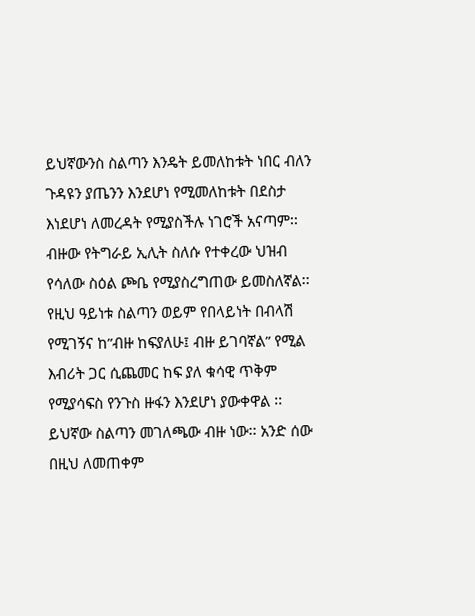ይህኛውንስ ስልጣን እንዴት ይመለከቱት ነበር ብለን ጉዳዩን ያጤንን እንደሆነ የሚመለከቱት በደስታ እነደሆነ ለመረዳት የሚያስችሉ ነገሮች አናጣም፡፡ብዙው የትግራይ ኢሊት ስለሱ የተቀረው ህዝብ የሳለው ስዕል ጮቤ የሚያስረግጠው ይመስለኛል፡፡የዚህ ዓይነቱ ስልጣን ወይም የበላይነት በብላሽ የሚገኝና ከ”ብዙ ከፍያለሁ፤ ብዙ ይገባኛል” የሚል እብሪት ጋር ሲጨመር ከፍ ያለ ቁሳዊ ጥቅም የሚያሳፍስ የንጉስ ዙፋን እንደሆነ ያውቀዋል ፡፡ይህኛው ስልጣን መገለጫው ብዙ ነው፡፡ አንድ ሰው በዚህ ለመጠቀም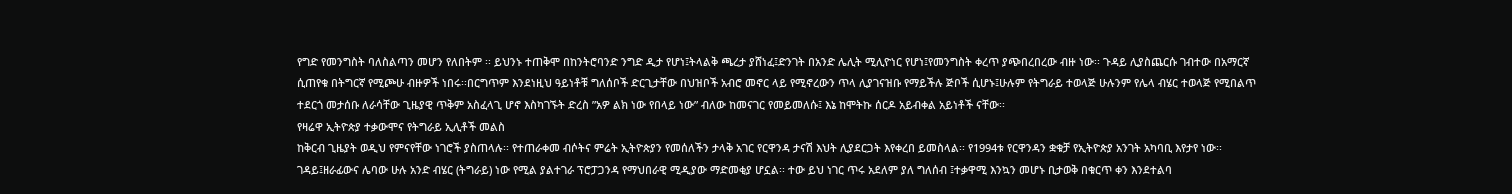የግድ የመንግስት ባለስልጣን መሆን የለበትም ፡፡ ይህንኑ ተጠቅሞ በከንትሮባንድ ንግድ ዲታ የሆነ፤ትላልቅ ጫረታ ያሸነፈ፤ድንገት በአንድ ሌሊት ሚሊዮነር የሆነ፤የመንግስት ቀረጥ ያጭበረበረው ብዙ ነው፡፡ ጉዳይ ሊያስጨርሱ ገብተው በአማርኛ ሲጠየቁ በትግርኛ የሚጮሁ ብዙዎች ነበሩ፡፡በርግጥም እንደነዚህ ዓይነቶቹ ግለሰቦች ድርጊታቸው በህዝቦች አብሮ መኖር ላይ የሚኖረውን ጥላ ሊያገናዝቡ የማይችሉ ጅቦች ሲሆኑ፤ሁሉም የትግራይ ተወላጅ ሁሉንም የሌላ ብሄር ተወላጅ የሚበልጥ ተደርጎ መታሰቡ ለራሳቸው ጊዜያዊ ጥቅም አስፈላጊ ሆኖ እስካገኙት ድረስ ”አዎ ልክ ነው የበላይ ነው” ብለው ከመናገር የመይመለሱ፤ እኔ ከሞትኩ ሰርዶ አይብቀል አይነቶች ናቸው፡፡
የዛሬዋ ኢትዮጵያ ተቃውሞና የትግራይ ኢሊቶች መልስ
ከቅርብ ጊዜያት ወዲህ የምናየቸው ነገሮች ያስጠላሉ፡፡ የተጠራቀመ ብሶትና ምሬት ኢትዮጵያን የመሰለችን ታላቅ አገር የርዋንዳ ታናሽ እህት ሊያደርጋት እየቀረበ ይመስላል፡፡ የ1994ቱ የርዋንዳን ቋቁቻ የኢትዮጵያ አንገት አካባቢ እየታየ ነው፡፡ ገዳይ፤ዘራፊውና ሌባው ሁሉ አንድ ብሄር (ትግራይ) ነው የሚል ያልተገራ ፕሮፓጋንዳ የማህበራዊ ሚዲያው ማድመቂያ ሆኗል፡፡ ተው ይህ ነገር ጥሩ አደለም ያለ ግለሰብ ፤ተቃዋሚ እንኳን መሆኑ ቢታወቅ በቁርጥ ቀን እንደተልባ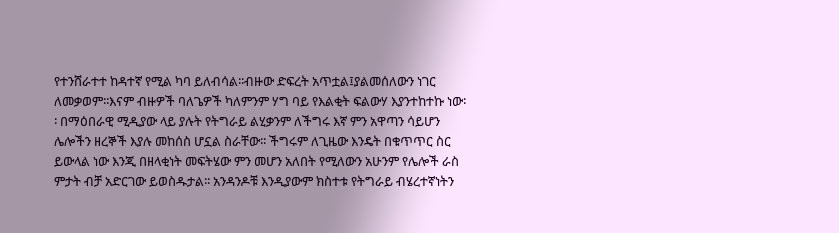የተንሸራተተ ከዳተኛ የሚል ካባ ይለብሳል፡፡ብዙው ድፍረት አጥቷል፤ያልመሰለውን ነገር ለመቃወም፡፡እናም ብዙዎች ባለጌዎች ካለምንም ሃግ ባይ የእልቂት ፍልውሃ እያንተከተኩ ነው፡፡ በማዕበራዊ ሚዲያው ላይ ያሉት የትግራይ ልሂቃንም ለችግሩ እኛ ምን አዋጣን ሳይሆን ሌሎችን ዘረኞች እያሉ መከሰስ ሆኗል ስራቸው፡፡ ችግሩም ለጊዜው እንዴት በቁጥጥር ስር ይውላል ነው እንጂ በዘላቂነት መፍትሄው ምን መሆን አለበት የሚለውን አሁንም የሌሎች ራስ ምታት ብቻ አድርገው ይወስዱታል፡፡ አንዳንዶቹ እንዲያውም ክስተቱ የትግራይ ብሄረተኛነትን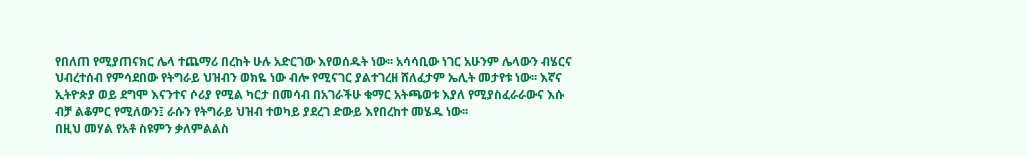የበለጠ የሚያጠናክር ሌላ ተጨማሪ በረከት ሁሉ አድርገው እየወሰዱት ነው፡፡ አሳሳቢው ነገር አሁንም ሌላውን ብሄርና ህብረተሰብ የምሳደበው የትግራይ ህዝብን ወክዬ ነው ብሎ የሚናገር ያልተገረዘ ሸለፈታም ኤሊት መታየቱ ነው፡፡ እኛና ኢትዮጵያ ወይ ደግሞ እናንተና ሶሪያ የሚል ካርታ በመሳብ በአገራችሁ ቁማር አትጫወቱ እያለ የሚያስፈራራውና እሱ ብቻ ልቆምር የሚለውን፤ ራሱን የትግራይ ህዝብ ተወካይ ያደረገ ድውይ እየበረከተ መሄዱ ነው፡፡
በዚህ መሃል የአቶ ስዩምን ቃለምልልስ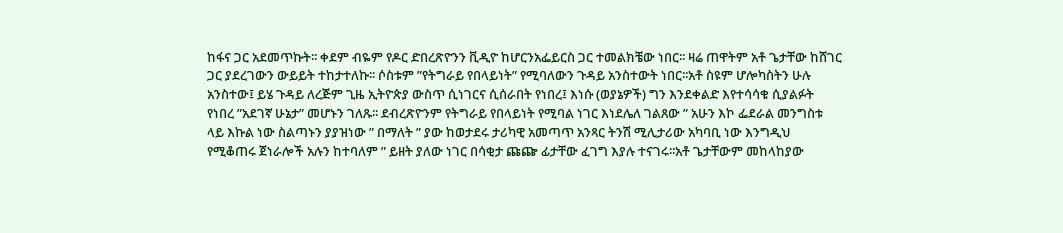ከፋና ጋር አደመጥኩት፡፡ ቀደም ብዬም የዶር ድበረጽዮንን ቪዲዮ ከሆርንአፌይርስ ጋር ተመልክቼው ነበር፡፡ ዛሬ ጠዋትም አቶ ጌታቸው ከሸገር ጋር ያደረገውን ውይይት ተከታተለኩ፡፡ ሶስቱም ”የትግራይ የበላይነት” የሚባለውን ጉዳይ አንስተውት ነበር፡፡አቶ ስዩም ሆሎካስትን ሁሉ አንስተው፤ ይሄ ጉዳይ ለረጅም ጊዜ ኢትዮጵያ ውስጥ ሲነገርና ሲሰራበት የነበረ፤ እነሱ (ወያኔዎች) ግን እንደቀልድ እየተሳሳቁ ሲያልፉት የነበረ ”አደገኛ ሁኔታ” መሆኑን ገለጹ፡፡ ደብረጽዮንም የትግራይ የበላይነት የሚባል ነገር እነደሌለ ገልጸው ” አሁን እኮ ፌደራል መንግስቱ ላይ እኩል ነው ስልጣኑን ያያዝነው ” በማለት ” ያው ከወታደሩ ታሪካዊ አመጣጥ አንጻር ትንሽ ሚሊታሪው አካባቢ ነው እንግዲህ የሚቆጠሩ ጀነራሎች አሉን ከተባለም ” ይዘት ያለው ነገር በሳቂታ ጩጬ ፊታቸው ፈገግ እያሉ ተናገሩ፡፡አቶ ጌታቸውም መከላከያው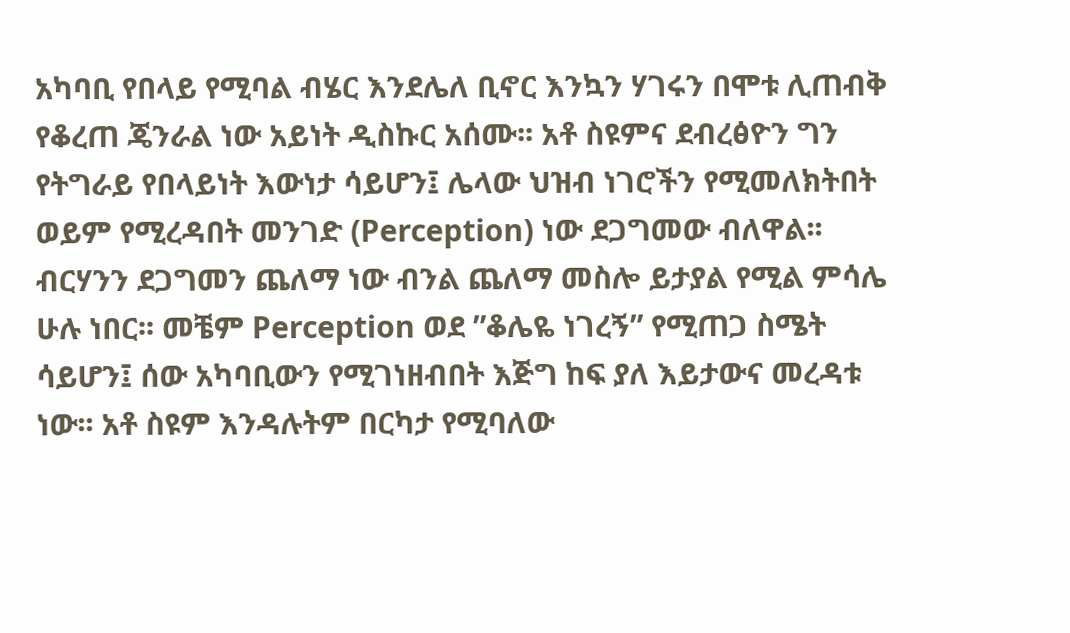አካባቢ የበላይ የሚባል ብሄር እንደሌለ ቢኖር እንኳን ሃገሩን በሞቱ ሊጠብቅ የቆረጠ ጄንራል ነው አይነት ዲስኩር አሰሙ፡፡ አቶ ስዩምና ደብረፅዮን ግን የትግራይ የበላይነት እውነታ ሳይሆን፤ ሌላው ህዝብ ነገሮችን የሚመለክትበት ወይም የሚረዳበት መንገድ (Perception) ነው ደጋግመው ብለዋል፡፡ ብርሃንን ደጋግመን ጨለማ ነው ብንል ጨለማ መስሎ ይታያል የሚል ምሳሌ ሁሉ ነበር፡፡ መቼም Perception ወደ ”ቆሌዬ ነገረኝ” የሚጠጋ ስሜት ሳይሆን፤ ሰው አካባቢውን የሚገነዘብበት እጅግ ከፍ ያለ እይታውና መረዳቱ ነው፡፡ አቶ ስዩም እንዳሉትም በርካታ የሚባለው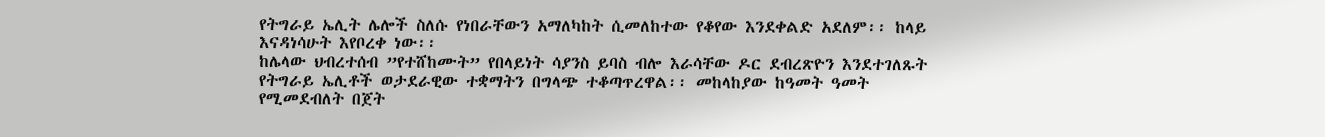የትግራይ ኤሊት ሌሎች ስለሱ የነበራቸውን አማለካከት ሲመለከተው የቆየው እንደቀልድ አደለም፡፡ ከላይ እናዳነሳሁት እየቦረቀ ነው፡፡
ከሌላው ህብረተሰብ ”የተሸከሙት” የበላይነት ሳያንስ ይባስ ብሎ እራሳቸው ዶር ደብረጽዮን እንደተገለጹት የትግራይ ኤሊቶች ወታደራዊው ተቋማትን በግላጭ ተቆጣጥረዋል፡፡ መከላከያው ከዓመት ዓመት የሚመደብለት በጀት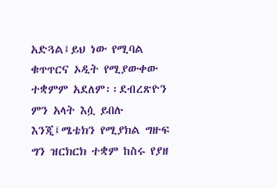አድጓል፤ይህ ነው የሚባል ቁጥጥርና ኦዲት የሚያውቀው ተቋምም አደለም፡፡ደብረጽዮን ምን አላት እሷ ይበሉ እንጂ፤ሜቴክን የሚያክል ግዙፍ ግን ዝርክርክ ተቋም ከስሩ የያዘ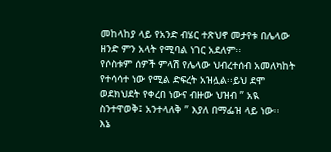መከላከያ ላይ የአንድ ብሄር ተጽህኖ መታየቱ በሌላው ዘንድ ምን አላት የሚባል ነገር አደለም፡፡
የሶስቱም ሰዎች ምላሽ የሌላው ህብረተሰብ አመለካከት የተሳሳተ ነው የሚል ድፍረት አዝሏል፡፡ይህ ደሞ ወደክህደት የቀረበ ነውና ብዙው ህዝብ ” አዪ ስንተዋወቅ፤ አንተላለቅ ” እያለ በማፌዝ ላይ ነው፡፡
እኔ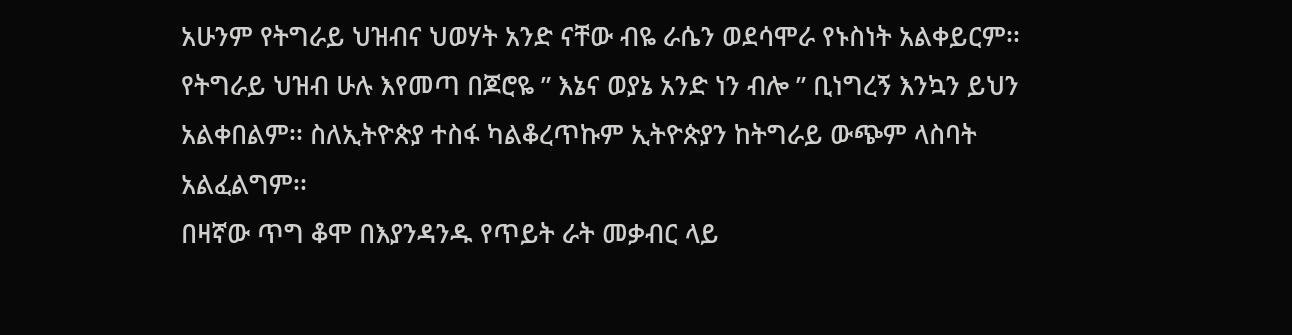አሁንም የትግራይ ህዝብና ህወሃት አንድ ናቸው ብዬ ራሴን ወደሳሞራ የኑስነት አልቀይርም፡፡ የትግራይ ህዝብ ሁሉ እየመጣ በጆሮዬ ” እኔና ወያኔ አንድ ነን ብሎ ” ቢነግረኝ እንኳን ይህን አልቀበልም፡፡ ስለኢትዮጵያ ተስፋ ካልቆረጥኩም ኢትዮጵያን ከትግራይ ውጭም ላስባት አልፈልግም፡፡
በዛኛው ጥግ ቆሞ በእያንዳንዱ የጥይት ራት መቃብር ላይ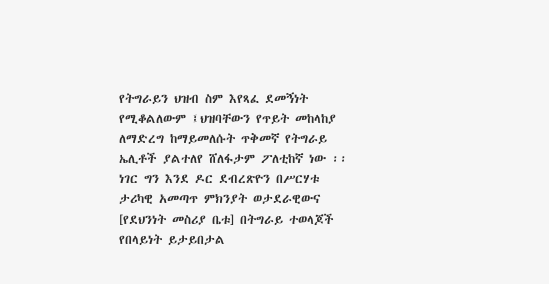የትግራይን ህዝብ ስም እየጻፈ ደመኝነት የሚቆልለውም ፤ህዝባቸውን የጥይት መከላከያ ለማድረግ ከማይመለሱት ጥቅመኛ የትግራይ ኤሊቶች ያልተለየ ሸለፋታም ፖለቲከኛ ነው ፡፡ ነገር ግን እንደ ዶር ደብረጽዮን በሥርሃቱ ታሪካዊ አመጣጥ ምክንያት ወታደራዊውና [የደህንነት መስሪያ ቤቱ] በትግራይ ተወላጆች የበላይነት ይታይበታል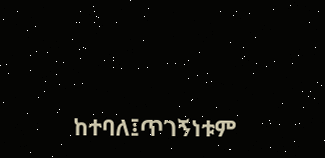ከተባለ፤ጥገኝነቱም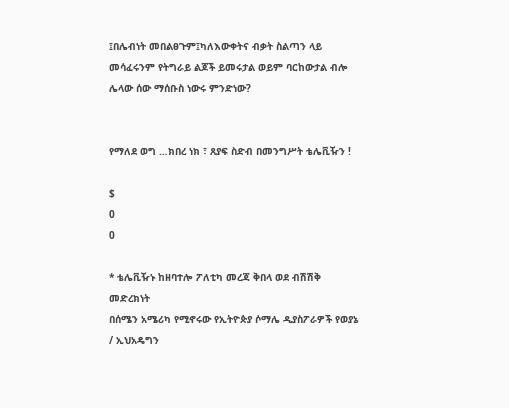፤በሌብነት መበልፀጉም፤ካለእውቀትና ብቃት ስልጣን ላይ መሳፈሩንም የትግራይ ልጆች ይመሩታል ወይም ባርከውታል ብሎ ሌላው ሰው ማሰቡስ ነውሩ ምንድነው?


የማለደ ወግ …ክበረ ነክ ፣ ጸያፍ ስድብ በመንግሥት ቴሌቪዥን !

$
0
0

* ቴሌቪዥኑ ከዘባተሎ ፖለቲካ መረጃ ቅበላ ወደ ብሽሽቅ መድረክነት
በሰሜን አሜሪካ የሚኖሩው የኢትዮጵያ ሶማሌ ዲያስፖራዎች የወያኔ / ኢህአዴግን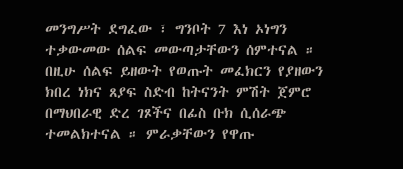መንግሥት ደግፈው ፣ ግንቦት 7 እነ ኦነግን ተቃውመው ሰልፍ መውጣታቸውን ሰምተናል ። በዚሁ ሰልፍ ይዘውት የወጡት መፈክርን የያዘውን ክበረ ነክና ጸያፍ ስድብ ከትናንት ምሽት ጀምሮ በማህበራዊ ድረ ገጾችና በፊስ ቡክ ሲሰራጭ ተመልክተናል ። ምራቃቸውን የዋጡ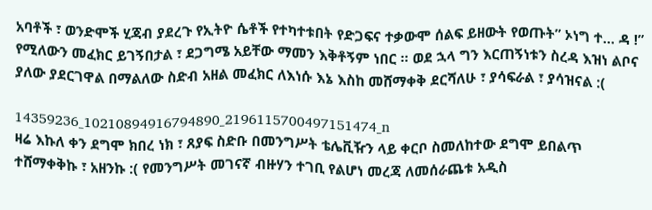አባቶች ፣ ወንድሞች ሂጃብ ያደረጉ የኢትዮ ሴቶች የተካተቱበት የድጋፍና ተቃውሞ ሰልፍ ይዘውት የወጡት” ኦነግ ተ… ዳ !” የሚለውን መፈክር ይገኝበታል ፣ ደጋግሜ አይቸው ማመን እቅቶኝም ነበር ። ወደ ኋላ ግን እርጠኝነቱን ስረዳ እዝነ ልቦና ያለው ያደርገዋል በማልለው ስድብ አዘል መፈክር ለእነሱ እኔ እስከ መሸማቀቅ ደርሻለሁ ፣ ያሳፍራል ፣ ያሳዝናል :(

14359236_10210894916794890_2196115700497151474_n
ዛሬ እኩለ ቀን ደግሞ ክበረ ነክ ፣ ጸያፍ ስድቡ በመንግሥት ቴሌቪዥን ላይ ቀርቦ ስመለከተው ደግሞ ይበልጥ ተሸማቀቅኩ ፣ አዘንኩ :( የመንግሥት መገናኛ ብዙሃን ተገቢ የልሆነ መረጃ ለመሰራጨቱ አዲስ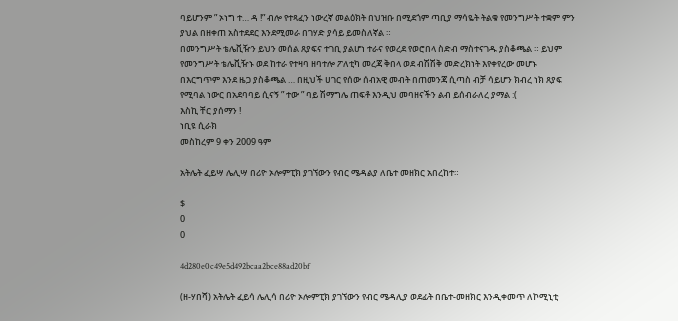ባይሆንም ” ኦነግ ተ… ዳ !” ብሎ የተጻፈን ነውረኛ መልዕክት በህዝቡ በሚደጎም ጣቢያ ማሳዬት ትልቁ የመንግሥት ተቋም ምን ያህል በዘቀጠ አስተደደር እንደሚመራ በገሃድ ያሳይ ይመስለኛል ።
በመንግሥት ቴሌቪዥን ይህን መሰል ጸያፍና ተገቢ ያልሆነ ተራና የወረደ የወሮበላ ስድብ ማስተናገዱ ያስቆጫል ። ይህም የመንግሥት ቴሌቪዥኑ ወደ ከተራ የተዛባ ዘባተሎ ፖለቲካ መረጃ ቅበላ ወደ ብሽሽቅ መድረክነት እየቀየረው መሆኑ በእርግጥም እንደ ዜጋ ያስቆጫል … በዚህች ሀገር የሰው ሰብአዊ መብት በጠመንጃ ሲጣስ ብቻ ሳይሆን ክብረ ነክ ጸያፍ የሚባል ነውር በአደባባይ ሲናኝ ” ተው ” ባይ ሽማግሌ ጠፍቶ እንዲህ መባዘናችን ልብ ይሰብራለረ ያማል :(
እስኪ ቸር ያሰማን !
ነቢዩ ሲራክ
መስከረም 9 ቀን 2009 ዓም

አትሌት ፈይሣ ሌሊሣ በሪዮ ኦሎምፒክ ያገኘውን የብር ሜዳልያ ለቤተ መዘክር አበረከተ።

$
0
0

4d280e0c49e5d492bcaa2bce88ad20bf

(ዘ-ሃበሻ) አትሌት ፈይሳ ሌሊሳ በሪዮ ኦሎምፒክ ያገኘውን የብር ሜዳሊያ ወደፊት በቤተ-መዘክር እንዲቀመጥ ለኮሚኒቲ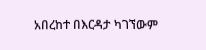አበረከተ በእርዳታ ካገኘውም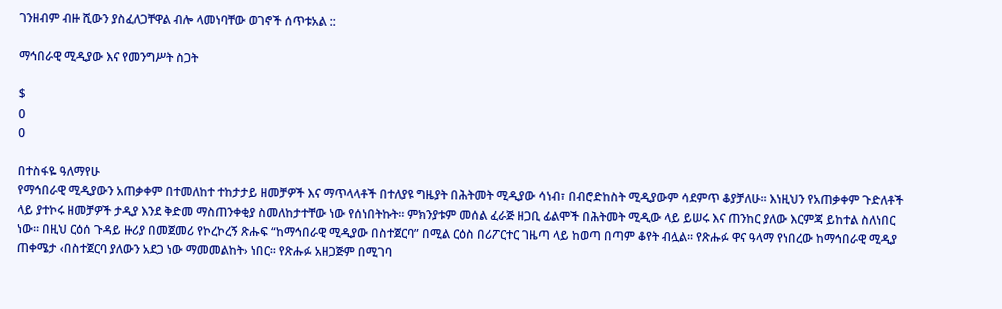ገንዘብም ብዙ ሺውን ያስፈለጋቸዋል ብሎ ላመነባቸው ወገኖች ሰጥቱአል ::

ማኅበራዊ ሚዲያው እና የመንግሥት ስጋት

$
0
0

በተስፋዬ ዓለማየሁ
የማኅበራዊ ሚዲያውን አጠቃቀም በተመለከተ ተከታታይ ዘመቻዎች እና ማጥላላቶች በተለያዩ ግዜያት በሕትመት ሚዲያው ሳነብ፣ በብሮድከስት ሚዲያውም ሳደምጥ ቆያቻለሁ፡፡ እነዚህን የአጠቃቀም ጉድለቶች ላይ ያተኮሩ ዘመቻዎች ታዲያ እንደ ቅድመ ማስጠንቀቂያ ስመለከታተቸው ነው የሰነበትኩት፡፡ ምክንያቱም መሰል ፈራጅ ዘጋቢ ፊልሞች በሕትመት ሚዲው ላይ ይሠሩ እና ጠንከር ያለው እርምጃ ይከተል ስለነበር ነው፡፡ በዚህ ርዕሰ ጉዳይ ዙሪያ በመጀመሪ የኮረኮረኝ ጽሑፍ “ከማኅበራዊ ሚዲያው በስተጀርባ” በሚል ርዕስ በሪፖርተር ገዜጣ ላይ ከወጣ በጣም ቆየት ብሏል፡፡ የጽሑፉ ዋና ዓላማ የነበረው ከማኅበራዊ ሚዲያ ጠቀሜታ ‹በስተጀርባ ያለውን አደጋ ነው ማመመልከት› ነበር፡፡ የጽሑፉ አዘጋጅም በሚገባ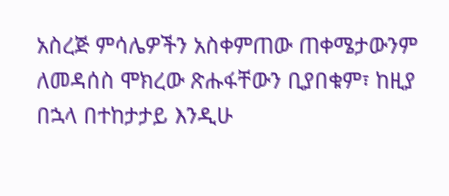አስረጅ ምሳሌዎችን አስቀምጠው ጠቀሜታውንም ለመዳሰስ ሞክረው ጽሑፋቸውን ቢያበቁም፣ ከዚያ በኋላ በተከታታይ እንዲሁ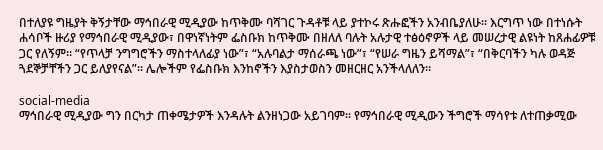በተለያዩ ግዜያት ቅኝታቸው ማኅበራዊ ሚዲያው ከጥቅሙ ባሻገር ጉዳቶቹ ላይ ያተኮሩ ጽሑፎችን አንብቤያለሁ፡፡ እርግጥ ነው በተነሱት ሐሳቦች ዙሪያ የማኅበራዊ ሚዲያው፣ በዋነኛነትም ፌስቡክ ከጥቅሙ በዘለለ ባሉት አሉታዊ ተፅዕኖዎች ላይ መሠረታዊ ልዩነት ከጸሐፊዎቹ ጋር የለኝም፡፡ “የጥላቻ ንግግሮችን ማስተላለፊያ ነው”፣ “አሉባልታ ማሰራጫ ነው”፣ “የሠራ ግዜን ይሻማል”፣ “በቅርባችን ካሉ ወዳጅ ጓደኞቻቸችን ጋር ይለያየናል”፡፡ ሌሎችም የፌስቡክ እንከኖችን እያስታወስን መዘርዘር አንችላለለን፡፡

social-media
ማኅበራዊ ሚዲያው ግን በርካታ ጠቀሜታዎች እንዳሉት ልንዘነጋው አይገባም፡፡ የማኅበራዊ ሚዲውን ችግሮች ማሳየቱ ለተጠቃሚው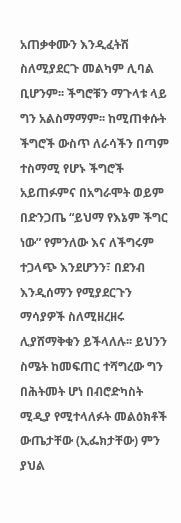አጠቃቀሙን እንዲፈትሽ ስለሚያደርጉ መልካም ሊባል ቢሆንም፡፡ ችግሮቹን ማጉላቱ ላይ ግን አልስማማም፡፡ ከሚጠቀሱት ችግሮች ውስጥ ለራሳችን በጣም ተስማሚ የሆኑ ችግሮች አይጠፉምና በአግራሞት ወይም በድንጋጤ “ይህማ የእኔም ችግር ነው” የምንለው እና ለችግሩም ተጋላጭ እንደሆንን፣ በደንብ እንዲሰማን የሚያደርጉን ማሳያዎች ስለሚዘረዘሩ ሊያሸማቅቁን ይችላለሉ፡፡ ይህንን ስሜት ከመፍጠር ተሻግረው ግን በሕትመት ሆነ በብሮድካስት ሚዲያ የሚተላለፉት መልዕክቶች ውጤታቸው (ኢፌክታቸው) ምን ያህል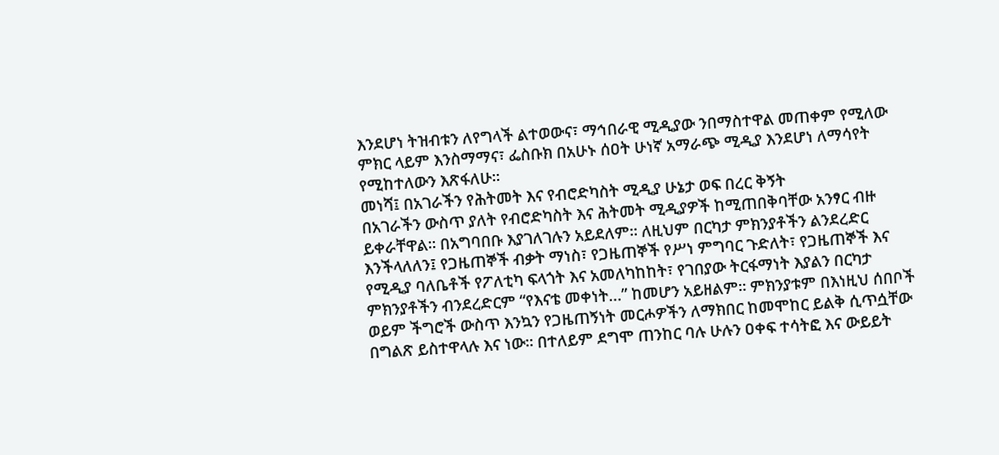እንደሆነ ትዝብቱን ለየግላች ልተወውና፣ ማኅበራዊ ሚዲያው ንበማስተዋል መጠቀም የሚለው ምክር ላይም እንስማማና፣ ፌስቡክ በአሁኑ ሰዐት ሁነኛ አማራጭ ሚዲያ እንደሆነ ለማሳየት የሚከተለውን እጽፋለሁ፡፡
መነሻ፤ በአገራችን የሕትመት እና የብሮድካስት ሚዲያ ሁኔታ ወፍ በረር ቅኝት
በአገራችን ውስጥ ያለት የብሮድካስት እና ሕትመት ሚዲያዎች ከሚጠበቅባቸው አንፃር ብዙ ይቀራቸዋል፡፡ በአግባበቡ እያገለገሉን አይደለም፡፡ ለዚህም በርካታ ምክንያቶችን ልንደረድር እንችላለለን፤ የጋዜጠኞች ብቃት ማነስ፣ የጋዜጠኞች የሥነ ምግባር ጉድለት፣ የጋዜጠኞች እና የሚዲያ ባለቤቶች የፖለቲካ ፍላጎት እና አመለካከከት፣ የገበያው ትርፋማነት እያልን በርካታ ምክንያቶችን ብንደረድርም “የእናቴ መቀነት…” ከመሆን አይዘልም፡፡ ምክንያቱም በእነዚህ ሰበቦች ወይም ችግሮች ውስጥ እንኳን የጋዜጠኝነት መርሖዎችን ለማክበር ከመሞከር ይልቅ ሲጥሷቸው በግልጽ ይስተዋላሉ እና ነው፡፡ በተለይም ደግሞ ጠንከር ባሉ ሁሉን ዐቀፍ ተሳትፎ እና ውይይት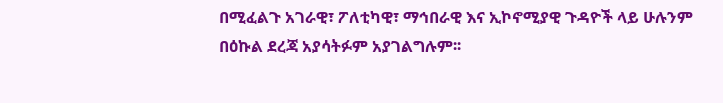በሚፈልጉ አገራዊ፣ ፖለቲካዊ፣ ማኅበራዊ እና ኢኮኖሚያዊ ጉዳዮች ላይ ሁሉንም በዕኩል ደረጃ አያሳትፉም አያገልግሉም፡፡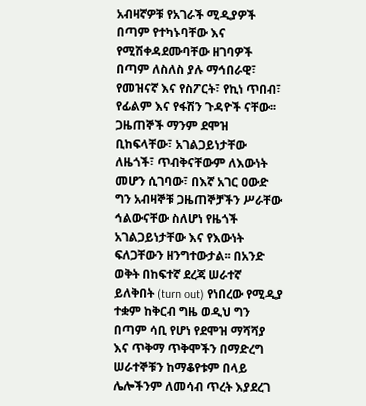አብዛኛዎቹ የአገራች ሚዲያዎች በጣም የተካኑባቸው እና የሚሽቀዳደሙባቸው ዘገባዎች በጣም ለስለስ ያሉ ማኅበራዊ፣ የመዝናኛ እና የስፖርት፣ የኪነ ጥበብ፣ የፊልም እና የፋሽን ጉዳዮች ናቸው፡፡
ጋዜጠኞች ማንም ደሞዝ ቢከፍላቸው፣ አገልጋይነታቸው ለዜጎች፣ ጥብቅናቸውም ለእውነት መሆን ሲገባው፣ በእኛ አገር ዐውድ ግን አብዛኞቹ ጋዜጠኞቻችን ሥራቸው ኅልውናቸው ስለሆነ የዜጎች አገልጋይነታቸው እና የእውነት ፍለጋቸውን ዘንግተውታል፡፡ በአንድ ወቅት በከፍተኛ ደረጃ ሠራተኛ ይለቅበት (turn out) የነበረው የሚዲያ ተቋም ከቅርብ ግዜ ወዲህ ግን በጣም ሳቢ የሆነ የደሞዝ ማሻሻያ እና ጥቅማ ጥቅሞችን በማድረግ ሠራተኞቹን ከማቆየቱም በላይ ሌሎችንም ለመሳብ ጥረት እያደረገ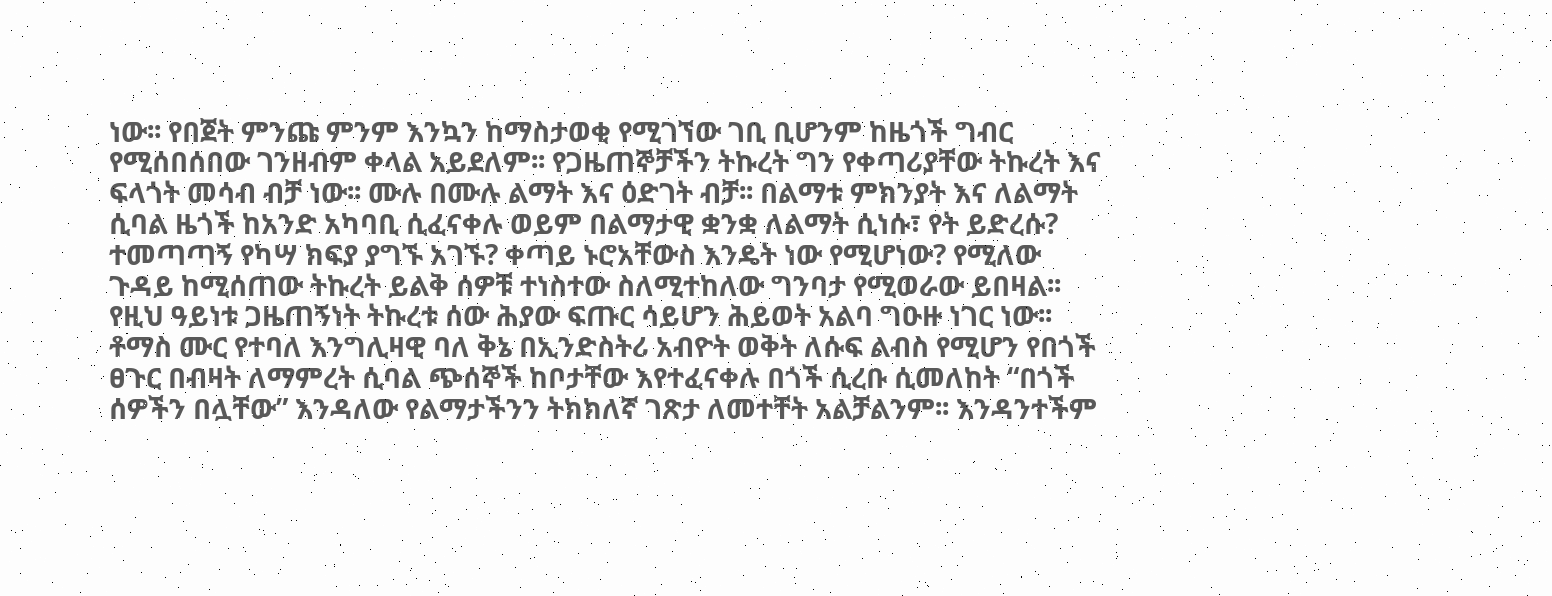ነው፡፡ የበጀት ምንጩ ምንም እንኳን ከማስታወቂ የሚገኘው ገቢ ቢሆንም ከዜጎች ግብር የሚሰበሰበው ገንዘብም ቀላል አይደለም፡፡ የጋዜጠኞቻችን ትኩረት ግን የቀጣሪያቸው ትኩረት እና ፍላጎት መሳብ ብቻ ነው፡፡ ሙሉ በሙሉ ልማት እና ዕድገት ብቻ፡፡ በልማቱ ምክንያት እና ለልማት ሲባል ዜጎች ከአንድ አካባቢ ሲፈናቀሉ ወይም በልማታዊ ቋንቋ ለልማት ሲነሱ፣ የት ይድረሱ? ተመጣጣኝ የካሣ ክፍያ ያግኙ አገኙ? ቀጣይ ኑሮአቸውስ እንዴት ነው የሚሆነው? የሚለው ጉዳይ ከሚሰጠው ትኩረት ይልቅ ሰዎቹ ተነስተው ስለሚተከለው ግንባታ የሚወራው ይበዛል፡፡
የዚህ ዓይነቱ ጋዜጠኝነት ትኩረቱ ሰው ሕያው ፍጡር ሳይሆን ሕይወት አልባ ግዑዙ ነገር ነው፡፡ ቶማስ ሙር የተባለ እንግሊዛዊ ባለ ቅኔ በኢንድስትሪ አብዮት ወቅት ለሱፍ ልብስ የሚሆን የበጎች ፀጉር በብዛት ለማምረት ሲባል ጭሰኞች ከቦታቸው እየተፈናቀሉ በጎች ሲረቡ ሲመለከት “በጎች ሰዎችን በሏቸው” እንዳለው የልማታችንን ትክክለኛ ገጽታ ለመተቸት አልቻልንም፡፡ እንዳንተችም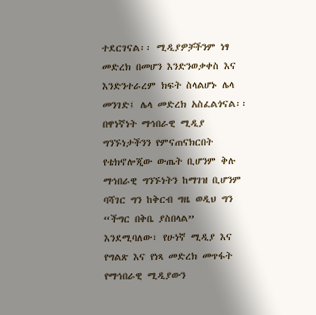ተደርገናል፡፡ ሚዲያዎቻችንም ነፃ መድረክ በመሆን እንድንወቃቀስ እና እንድንተራረም ክፍት ስላልሆኑ ሌላ መንገድ፤ ሌላ መድረክ አስፈልጎናል፡፡ በዋነኛነት ማኅበራዊ ሚዲያ ግንኙነታችንን የምናጠናክርበት የቴክኖሎጂው ውጤት ቢሆንም ቅሉ ማኅበራዊ ግንኙነትን ከማገዝ ቢሆንም ባሻገር ግን ከቅርብ ግዜ ወዲህ ግን “ችግር በቅቤ ያስበላል” እንደሚባለው፣ የሁነኛ ሚዲያ እና የግልጽ እና የነጻ መድረክ መጥፋት የማኅበራዊ ሚዲያውን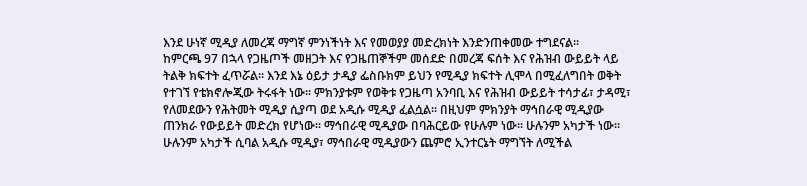እንደ ሁነኛ ሚዲያ ለመረጃ ማግኛ ምንነችነት እና የመወያያ መድረክነት እንድንጠቀመው ተግደናል፡፡
ከምርጫ 97 በኋላ የጋዜጦች መዘጋት እና የጋዜጠኞችም መሰደድ በመረጃ ፍሰት እና የሕዝብ ውይይት ላይ ትልቅ ክፍተት ፈጥሯል፡፡ እንደ እኔ ዕይታ ታዲያ ፌስቡክም ይህን የሚዲያ ክፍተት ሊሞላ በሚፈለግበት ወቅት የተገኘ የቴክኖሎጂው ትሩፋት ነው፡፡ ምክንያቱም የወቅቱ የጋዜጣ አንባቢ እና የሕዝብ ውይይት ተሳታፊ፣ ታዳሚ፣ የለመደውን የሕትመት ሚዲያ ሲያጣ ወደ አዲሱ ሚዲያ ፈልሷል፡፡ በዚህም ምክንያት ማኅበራዊ ሚዲያው ጠንክራ የውይይት መድረክ የሆነው፡፡ ማኅበራዊ ሚዲያው በባሕርይው የሁሉም ነው፡፡ ሁሉንም አካታች ነው፡፡ ሁሉንም አካታች ሲባል አዲሱ ሚዲያ፣ ማኅበራዊ ሚዲያውን ጨምሮ ኢንተርኔት ማግኘት ለሚችል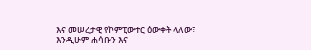እና መሠረታዊ የኮምፒውተር ዕውቀት ላለው፣ እንዲሁም ሐሳቡን እና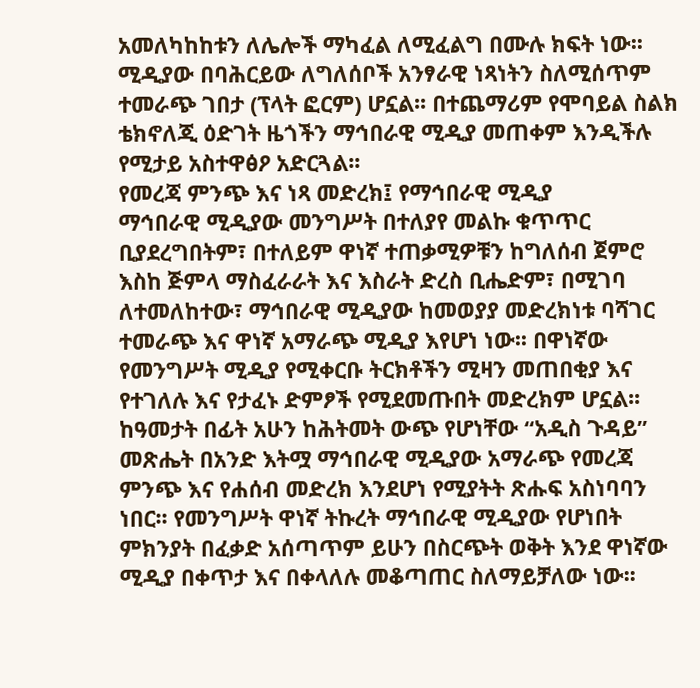አመለካከከቱን ለሌሎች ማካፈል ለሚፈልግ በሙሉ ክፍት ነው፡፡ ሚዲያው በባሕርይው ለግለሰቦች አንፃራዊ ነጻነትን ስለሚሰጥም ተመራጭ ገበታ (ፕላት ፎርም) ሆኗል፡፡ በተጨማሪም የሞባይል ስልክ ቴክኖለጂ ዕድገት ዜጎችን ማኅበራዊ ሚዲያ መጠቀም እንዲችሉ የሚታይ አስተዋፅዖ አድርጓል፡፡
የመረጃ ምንጭ እና ነጻ መድረክ፤ የማኅበራዊ ሚዲያ
ማኅበራዊ ሚዲያው መንግሥት በተለያየ መልኩ ቁጥጥር ቢያደረግበትም፣ በተለይም ዋነኛ ተጠቃሚዎቹን ከግለሰብ ጀምሮ እስከ ጅምላ ማስፈራራት እና እስራት ድረስ ቢሔድም፣ በሚገባ ለተመለከተው፣ ማኅበራዊ ሚዲያው ከመወያያ መድረክነቱ ባሻገር ተመራጭ እና ዋነኛ አማራጭ ሚዲያ እየሆነ ነው፡፡ በዋነኛው የመንግሥት ሚዲያ የሚቀርቡ ትርክቶችን ሚዛን መጠበቂያ እና የተገለሉ እና የታፈኑ ድምፆች የሚደመጡበት መድረክም ሆኗል፡፡ ከዓመታት በፊት አሁን ከሕትመት ውጭ የሆነቸው “አዲስ ጉዳይ” መጽሔት በአንድ እትሟ ማኅበራዊ ሚዲያው አማራጭ የመረጃ ምንጭ እና የሐሰብ መድረክ እንደሆነ የሚያትት ጽሑፍ አስነባባን ነበር፡፡ የመንግሥት ዋነኛ ትኩረት ማኅበራዊ ሚዲያው የሆነበት ምክንያት በፈቃድ አሰጣጥም ይሁን በስርጭት ወቅት እንደ ዋነኛው ሚዲያ በቀጥታ እና በቀላለሉ መቆጣጠር ስለማይቻለው ነው፡፡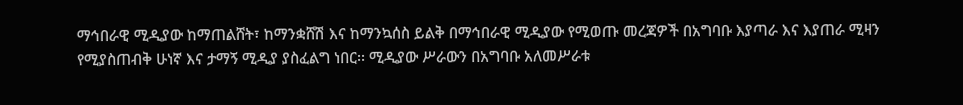ማኅበራዊ ሚዲያው ከማጠልሸት፣ ከማንቋሸሽ እና ከማንኳሰስ ይልቅ በማኅበራዊ ሚዲያው የሚወጡ መረጃዎች በአግባቡ እያጣራ እና እያጠራ ሚዛን የሚያስጠብቅ ሁነኛ እና ታማኝ ሚዲያ ያስፈልግ ነበር፡፡ ሚዲያው ሥራውን በአግባቡ አለመሥራቱ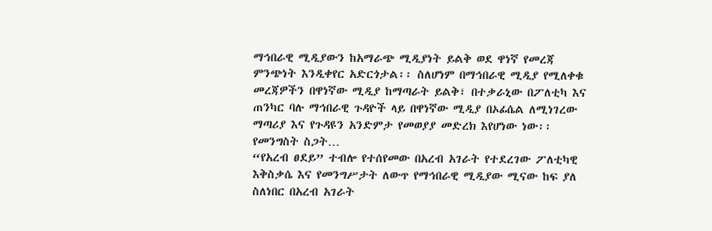ማኅበራዊ ሚዲያውን ከአማራጭ ሚዲያነት ይልቅ ወደ ዋነኛ የመረጃ ምንጭነት እንዲቀየር አድርጎታል፡፡ ስለሆነም በማኅበራዊ ሚዲያ የሚለቀቁ መረጃዎችን በዋነኛው ሚዲያ ከማጣራት ይልቅ፣ በተቃራኒው በፖለቲካ እና ጠንካር ባሉ ማኅበራዊ ጉዳዮች ላይ በዋነኛው ሚዲያ በኦፊሴል ለሚነገረው ማጣሪያ እና የጉዳዩን አንድምታ የመወያያ መድረክ እየሆነው ነው፡፡
የመንግስት ስጋት…
“የአረብ ፀደይ” ተብሎ የተሰየመው በአረብ አገራት የተደረገው ፖለቲካዊ እቅስቃሴ እና የመንግሥታት ለውጥ የማኅበራዊ ሚዲያው ሚናው ከፍ ያለ ስለነበር በአረብ አገራት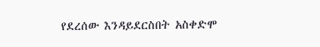የደረሰው እንዳይደርስበት አስቀድሞ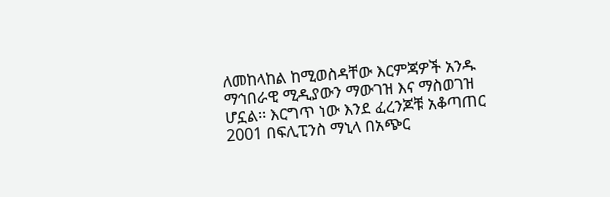ለመከላከል ከሚወስዳቸው እርምጃዎች አንዱ ማኅበራዊ ሚዲያውን ማውገዝ እና ማስወገዝ ሆኗል፡፡ እርግጥ ነው እንደ ፈረንጆቹ አቆጣጠር 2001 በፍሊፒንስ ማኒላ በአጭር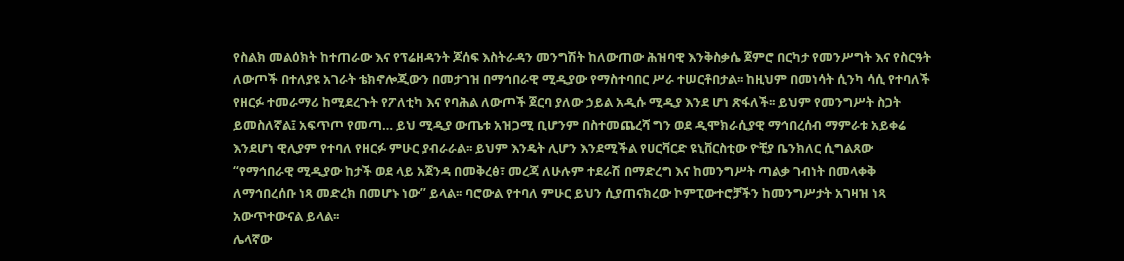የስልክ መልዕክት ከተጠራው እና የፕሬዘዳንት ጆሰፍ እስትራዳን መንግሽት ከለውጠው ሕዝባዊ እንቅስቃሴ ጀምሮ በርካታ የመንሥግት እና የስርዓት ለውጦች በተለያዩ አገራት ቴክኖሎጂውን በመታገዝ በማኅበራዊ ሚዲያው የማስተባበር ሥራ ተሠርቶበታል፡፡ ከዚህም በመነሳት ሲንካ ሳሲ የተባለች የዘርፉ ተመራማሪ ከሚደረጉት የፖለቲካ እና የባሕል ለውጦች ጀርባ ያለው ኃይል አዲሱ ሚዲያ እንደ ሆነ ጽፋለች፡፡ ይህም የመንግሥት ስጋት ይመስለኛል፤ አፍጥጦ የመጣ… ይህ ሚዲያ ውጤቱ አዝጋሚ ቢሆንም በስተመጨረሻ ግን ወደ ዲሞክራሲያዊ ማኅበረሰብ ማምራቱ አይቀሬ እንደሆነ ዊሊያም የተባለ የዘርፉ ምሁር ያብራራል፡፡ ይህም እንዴት ሊሆን እንደሚችል የሀርቫርድ ዩኒቨርስቲው ዮቺያ ቤንክለር ሲግልጸው “የማኅበራዊ ሚዲያው ከታች ወደ ላይ አጀንዳ በመቅረፅ፣ መረጃ ለሁሉም ተደራሽ በማድረግ እና ከመንግሥት ጣልቃ ገብነት በመላቀቅ ለማኅበረሰቡ ነጻ መድረክ በመሆኑ ነው” ይላል፡፡ ባሮውል የተባለ ምሁር ይህን ሲያጠናክረው ኮምፒውተሮቻችን ከመንግሥታት አገዛዝ ነጻ አውጥተውናል ይላል፡፡
ሌላኛው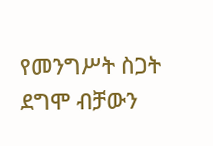የመንግሥት ስጋት ደግሞ ብቻውን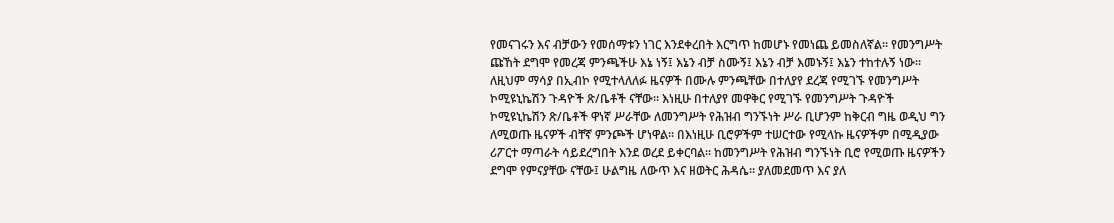የመናገሩን እና ብቻውን የመሰማቱን ነገር እንደቀረበት እርግጥ ከመሆኑ የመነጨ ይመስለኛል፡፡ የመንግሥት ጩኸት ደግሞ የመረጃ ምንጫችሁ እኔ ነኝ፤ እኔን ብቻ ስሙኝ፤ እኔን ብቻ እመኑኝ፤ እኔን ተከተሉኝ ነው፡፡ ለዚህም ማሳያ በኢብኮ የሚተላለለፉ ዜናዎች በሙሉ ምንጫቸው በተለያየ ደረጃ የሚገኙ የመንግሥት ኮሚዩኒኬሽን ጉዳዮች ጽ/ቤቶች ናቸው፡፡ እነዚሁ በተለያየ መዋቅር የሚገኙ የመንግሥት ጉዳዮች ኮሚዩኒኬሽን ጽ/ቤቶች ዋነኛ ሥራቸው ለመንግሥት የሕዝብ ግንኙነት ሥራ ቢሆንም ከቅርብ ግዜ ወዲህ ግን ለሚወጡ ዜናዎች ብቸኛ ምንጮች ሆነዋል፡፡ በእነዚሁ ቢሮዎችም ተሠርተው የሚላኩ ዜናዎችም በሚዲያው ሪፖርተ ማጣራት ሳይደረግበት እንደ ወረደ ይቀርባል፡፡ ከመንግሥት የሕዝብ ግንኙነት ቢሮ የሚወጡ ዜናዎችን ደግሞ የምናያቸው ናቸው፤ ሁልግዜ ለውጥ እና ዘወትር ሕዳሴ፡፡ ያለመደመጥ እና ያለ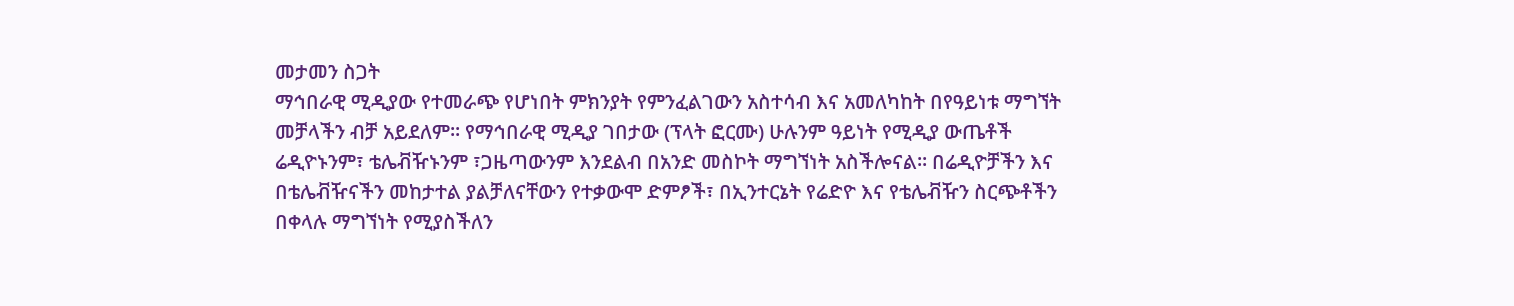መታመን ስጋት
ማኅበራዊ ሚዲያው የተመራጭ የሆነበት ምክንያት የምንፈልገውን አስተሳብ እና አመለካከት በየዓይነቱ ማግኘት መቻላችን ብቻ አይደለም፡፡ የማኅበራዊ ሚዲያ ገበታው (ፕላት ፎርሙ) ሁሉንም ዓይነት የሚዲያ ውጤቶች ሬዲዮኑንም፣ ቴሌቭዥኑንም ፣ጋዜጣውንም እንደልብ በአንድ መስኮት ማግኘነት አስችሎናል፡፡ በሬዲዮቻችን እና በቴሌቭዥናችን መከታተል ያልቻለናቸውን የተቃውሞ ድምፆች፣ በኢንተርኔት የሬድዮ እና የቴሌቭዥን ስርጭቶችን በቀላሉ ማግኘነት የሚያስችለን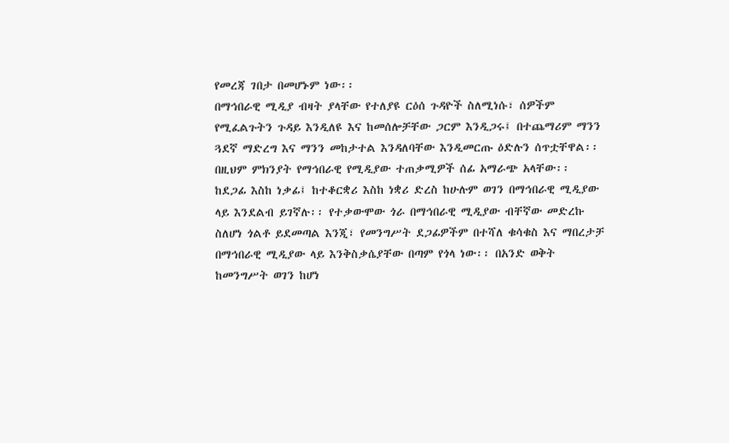የመረጃ ገበታ በመሆኑም ነው፡፡
በማኅበራዊ ሚዲያ ብዛት ያላቸው የተለያዩ ርዕሰ ጉዳዮች ስለሚነሱ፣ ሰዎችም የሚፈልጉትን ጉዳይ እንዲለዩ እና ከመሰሎቻቸው ጋርም እንዲጋሩ፤ በተጨማሪም ማንን ጓደኛ ማድረግ እና ማንን መከታተል እንዳለባቸው እንዲመርጡ ዕድሉን ሰጥቷቸዋል፡፡ በዚህም ምክንያት የማኅበራዊ የሚዲያው ተጠቃሚዎች ሰፊ አማራጭ አላቸው፡፡ ከደጋፊ እስከ ነቃፊ፤ ከተቆርቋሪ እስከ ነቋሪ ድረስ ከሁሉም ወገን በማኅበራዊ ሚዲያው ላይ እንደልብ ይገኛሉ፡፡ የተቃውሞው ጎራ በማኅበራዊ ሚዲያው ብቸኛው መድረኩ ስለሆነ ጎልቶ ይደመጣል እንጂ፣ የመንግሥት ደጋፊዎችም በተሻለ ቁሳቁስ እና ማበረታቻ በማኅበራዊ ሚዲያው ላይ እንቅስቃሴያቸው በጣም የጎላ ነው፡፡ በአንድ ወቅት ከመንግሥት ወገን ከሆነ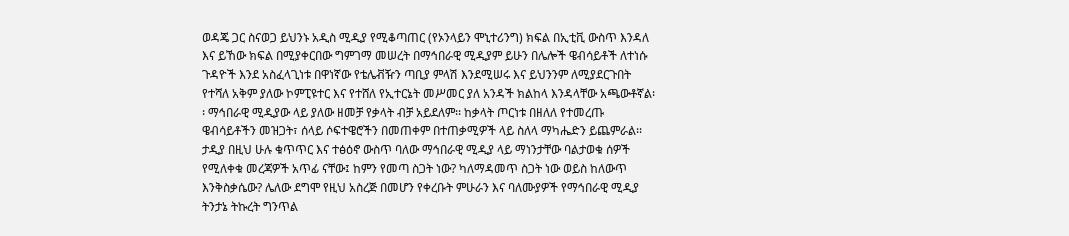ወዳጄ ጋር ስናወጋ ይህንኑ አዲስ ሚዲያ የሚቆጣጠር (የኦንላይን ሞኒተሪንግ) ክፍል በኢቲቪ ውስጥ እንዳለ እና ይኸው ክፍል በሚያቀርበው ግምገማ መሠረት በማኅበራዊ ሚዲያም ይሁን በሌሎች ዌብሳይቶች ለተነሱ ጉዳዮች እንደ አስፈላጊነቱ በዋነኛው የቴሌቭዥን ጣቢያ ምላሽ እንደሚሠሩ እና ይህንንም ለሚያደርጉበት የተሻለ አቅም ያለው ኮምፒዩተር እና የተሸለ የኢተርኔት መሥመር ያለ አንዳች ክልከላ እንዳላቸው አጫውቶኛል፡፡ ማኅበራዊ ሚዲያው ላይ ያለው ዘመቻ የቃላት ብቻ አይደለም፡፡ ከቃላት ጦርነቱ በዘለለ የተመረጡ ዌብሳይቶችን መዝጋት፣ ሰላይ ሶፍተዌሮችን በመጠቀም በተጠቃሚዎች ላይ ስለላ ማካሔድን ይጨምራል፡፡ ታዲያ በዚህ ሁሉ ቁጥጥር እና ተፅዕኖ ውስጥ ባለው ማኅበራዊ ሚዲያ ላይ ማነንታቸው ባልታወቁ ሰዎች የሚለቀቁ መረጃዎች አጥፊ ናቸው፤ ከምን የመጣ ስጋት ነው? ካለማዳመጥ ስጋት ነው ወይስ ከለውጥ እንቅስቃሴው? ሌለው ደግሞ የዚህ አስረጅ በመሆን የቀረቡት ምሁራን እና ባለሙያዎች የማኅበራዊ ሚዲያ ትንታኔ ትኩረት ግንጥል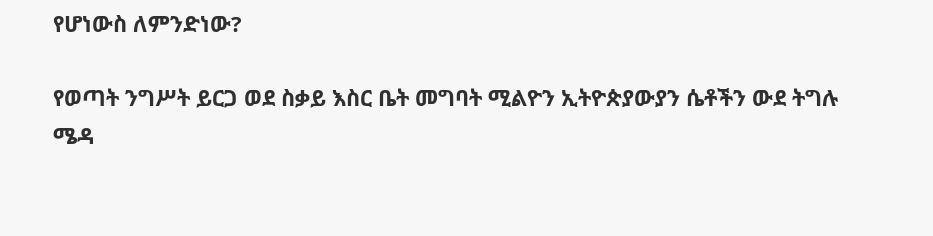የሆነውስ ለምንድነው?

የወጣት ንግሥት ይርጋ ወደ ስቃይ እስር ቤት መግባት ሚልዮን ኢትዮጵያውያን ሴቶችን ውደ ትግሉ ሜዳ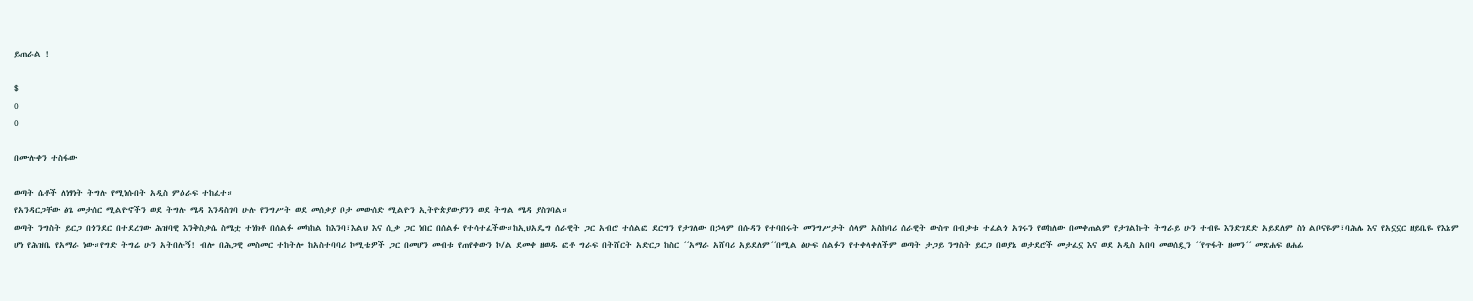ይጠራል !

$
0
0

በሙሉቀን ተስፋው

ወጣት ሴቶች ለነፃነት ትግሉ የሚነሱበት አዲስ ምዕራፍ ተከፈተ።
የአንዳርጋቸው ፅጌ መታሰር ሚልዮኖችን ወደ ትግሉ ሜዳ እንዳስገባ ሁሉ የንግሥት ወደ መሰቃያ ቦታ መውሰድ ሚልዮን ኢትዮጵያውያንን ወደ ትግል ሜዳ ያስገባል።
ወጣት ንግስት ይርጋ በጎንደር በተደረገው ሕዝባዊ እንቅስቃሴ ስሜቷ ተነክቶ በሰልፉ መካከል ከእንባ፣እልህ እና ሲቃ ጋር ነበር በሰልፉ የተሳተፈችው።ከኢህአዴግ ሰራዊት ጋር አብሮ ተሰልፎ ደርግን የታገለው በኃላም በሱዳን የተባበሩት መንግሥታት ሰላም አስከባሪ ሰራዊት ውስጥ በብቃቱ ተፈልጎ አገሩን የወከለው በመቀጠልም የታገልኩት ትግራይ ሁን ተብዬ እንድገደድ አይደለም ስነ ልቦናዬም፣ባሕሌ እና የአኗኗር ዘይቤዬ የእኔም ሆነ የሕዝቤ የአማራ ነው።የግድ ትግሬ ሁን አትበሉኝ! ብሎ በሕጋዊ መስመር ተከትሎ ከአስተባባሪ ኮሚቴዎች ጋር በመሆን መብቱ የጠየቀውን ኮ/ል ደመቀ ዘወዱ ፎቶ ግራፍ በትሸርት አድርጋ ከስር ´´አማራ አሸባሪ አይደለም´´በሚል ፅሁፍ ሰልፉን የተቀላቀለችም ወጣት ታጋይ ንግስት ይርጋ በወያኔ ወታደሮች መታፈኗ እና ወደ አዲስ አበባ መወሰዷን ´´የጥፋት ዘመን´´ መጽሐፍ ፀሐፊ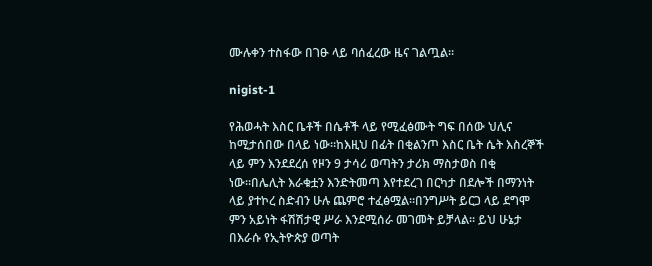ሙሉቀን ተስፋው በገፁ ላይ ባሰፈረው ዜና ገልጧል።

nigist-1

የሕወሓት እስር ቤቶች በሴቶች ላይ የሚፈፅሙት ግፍ በሰው ህሊና ከሚታሰበው በላይ ነው።ከእዚህ በፊት በቂልንጦ እስር ቤት ሴት እስረኞች ላይ ምን እንደደረሰ የዞን 9 ታሳሪ ወጣትን ታሪክ ማስታወስ በቂ ነው።በሌሊት እራቁቷን እንድትመጣ እየተደረገ በርካታ በደሎች በማንነት ላይ ያተኮረ ስድብን ሁሉ ጨምሮ ተፈፅሟል።በንግሥት ይርጋ ላይ ደግሞ ምን አይነት ፋሽሽታዊ ሥራ እንደሚሰራ መገመት ይቻላል። ይህ ሁኔታ በእራሱ የኢትዮጵያ ወጣት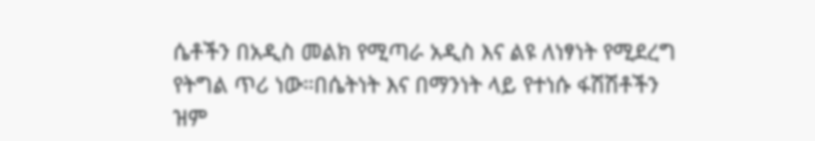ሴቶችን በአዲስ መልክ የሚጣራ አዲስ እና ልዩ ለነፃነት የሚደረግ የትግል ጥሪ ነው።በሴትነት እና በማንነት ላይ የተነሱ ፋሽሽቶችን ዝም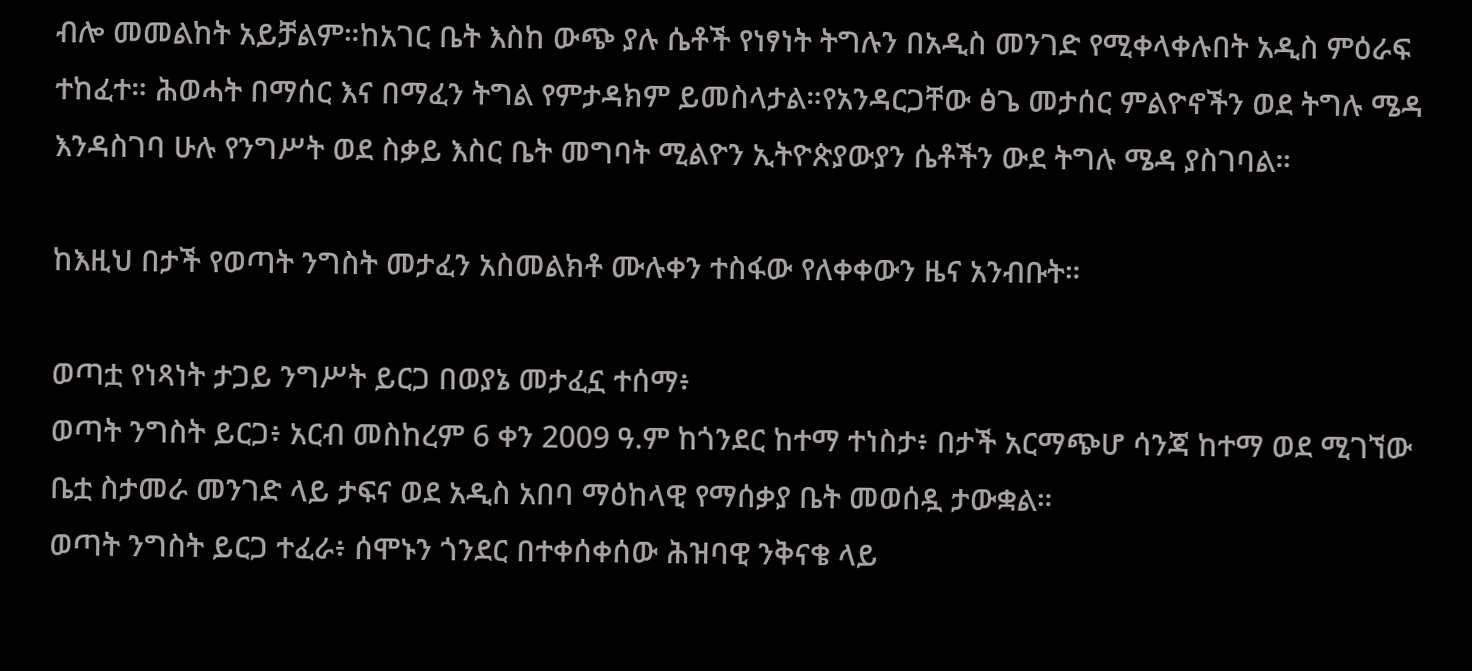ብሎ መመልከት አይቻልም።ከአገር ቤት እስከ ውጭ ያሉ ሴቶች የነፃነት ትግሉን በአዲስ መንገድ የሚቀላቀሉበት አዲስ ምዕራፍ ተከፈተ። ሕወሓት በማሰር እና በማፈን ትግል የምታዳክም ይመስላታል።የአንዳርጋቸው ፅጌ መታሰር ምልዮኖችን ወደ ትግሉ ሜዳ እንዳስገባ ሁሉ የንግሥት ወደ ስቃይ እስር ቤት መግባት ሚልዮን ኢትዮጵያውያን ሴቶችን ውደ ትግሉ ሜዳ ያስገባል።

ከእዚህ በታች የወጣት ንግስት መታፈን አስመልክቶ ሙሉቀን ተስፋው የለቀቀውን ዜና አንብቡት።

ወጣቷ የነጻነት ታጋይ ንግሥት ይርጋ በወያኔ መታፈኗ ተሰማ፥
ወጣት ንግስት ይርጋ፥ አርብ መስከረም 6 ቀን 2009 ዓ.ም ከጎንደር ከተማ ተነስታ፥ በታች አርማጭሆ ሳንጃ ከተማ ወደ ሚገኘው ቤቷ ስታመራ መንገድ ላይ ታፍና ወደ አዲስ አበባ ማዕከላዊ የማሰቃያ ቤት መወሰዷ ታውቋል።
ወጣት ንግስት ይርጋ ተፈራ፥ ሰሞኑን ጎንደር በተቀሰቀሰው ሕዝባዊ ንቅናቄ ላይ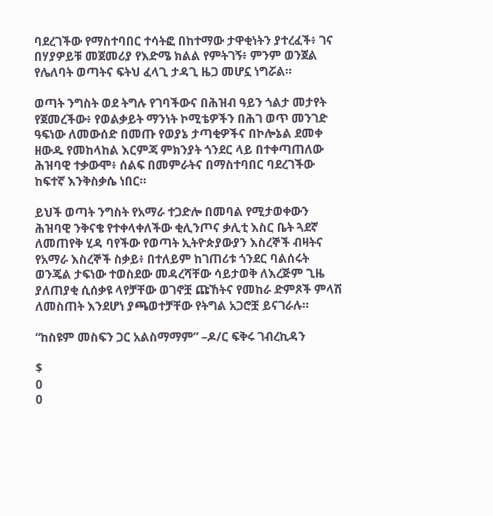ባደረገችው የማስተባበር ተሳትፎ በከተማው ታዋቂነትን ያተረፈች፥ ገና በሃያዎይቹ መጀመሪያ የእድሜ ክልል የምትገኝ፥ ምንም ወንጀል የሌለባት ወጣትና ፍትህ ፈላጊ ታዳጊ ዜጋ መሆኗ ነግሯል።

ወጣት ንግስት ወደ ትግሉ የገባችውና በሕዝብ ዓይን ጎልታ መታየት የጀመረችው፥ የወልቃይት ማንነት ኮሚቴዎችን በሕገ ወጥ መንገድ ዓፍነው ለመውሰድ በመጡ የወያኔ ታጣቂዎችና በኮሎኔል ደመቀ ዘውዱ የመከላከል እርምጃ ምክንያት ጎንደር ላይ በተቀጣጠለው ሕዝባዊ ተቃውሞ፥ ሰልፍ በመምራትና በማስተባበር ባደረገችው ከፍተኛ እንቅስቃሴ ነበር።

ይህች ወጣት ንግስት የአማራ ተጋድሎ በመባል የሚታወቀውን ሕዝባዊ ንቅናቄ የተቀላቀለችው ቂሊንጦና ቃሊቲ እስር ቤት ጓደኛ ለመጠየቅ ሂዳ ባየችው የወጣት ኢትዮጵያውያን እስረኞች ብዛትና የአማራ እስረኞች ስቃይ፥ በተለይም ከገጠሪቱ ጎንደር ባልሰሩት ወንጄል ታፍነው ተወስደው መዳረሻቸው ሳይታወቅ ለእረጅም ጊዜ ያለጠያቂ ሲሰቃዩ ላየቻቸው ወገኖቿ ጩኸትና የመከራ ድምጾች ምላሽ ለመስጠት እንደሆነ ያጫወተቻቸው የትግል አጋሮቿ ይናገራሉ።

“ከስዩም መስፍን ጋር አልስማማም” –ዶ/ር ፍቅሩ ገብረኪዳን

$
0
0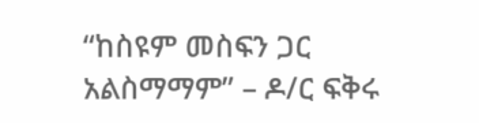“ከስዩም መስፍን ጋር አልስማማም” – ዶ/ር ፍቅሩ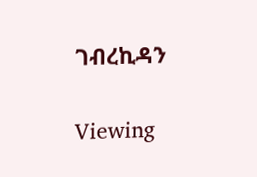ገብረኪዳን

Viewing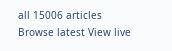all 15006 articles
Browse latest View live